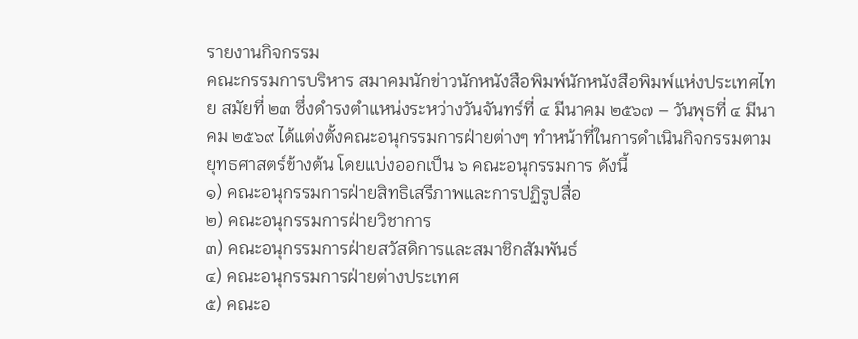รายงานกิจกรรม
คณะกรรมการบริหาร สมาคมนักข่าวนักหนังสือพิมพ์นักหนังสือพิมพ์แห่งประเทศไทย สมัยที่ ๒๓ ซึ่งดำรงตำแหน่งระหว่างวันจันทร์ที่ ๔ มีนาคม ๒๕๖๗ – วันพุธที่ ๔ มีนาคม ๒๕๖๙ ได้แต่งตั้งคณะอนุกรรมการฝ่ายต่างๆ ทำหน้าที่ในการดำเนินกิจกรรมตามยุทธศาสตร์ข้างต้น โดยแบ่งออกเป็น ๖ คณะอนุกรรมการ ดังนี้
๑) คณะอนุกรรมการฝ่ายสิทธิเสรีภาพและการปฏิรูปสื่อ
๒) คณะอนุกรรมการฝ่ายวิชาการ
๓) คณะอนุกรรมการฝ่ายสวัสดิการและสมาชิกสัมพันธ์
๔) คณะอนุกรรมการฝ่ายต่างประเทศ
๕) คณะอ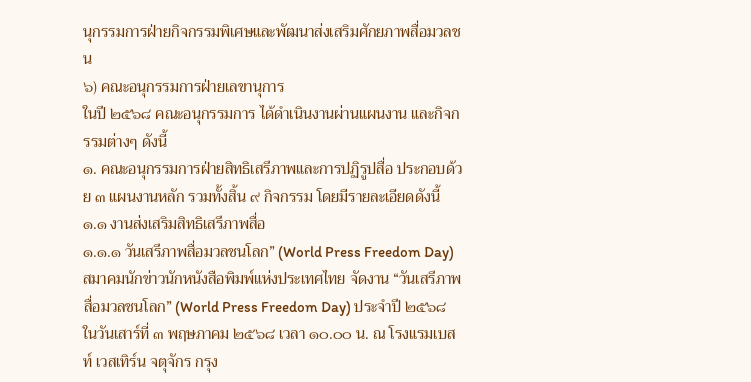นุกรรมการฝ่ายกิจกรรมพิเศษและพัฒนาส่งเสริมศักยภาพสื่อมวลชน
๖) คณะอนุกรรมการฝ่ายเลขานุการ
ในปี ๒๕๖๘ คณะอนุกรรมการ ได้ดำเนินงานผ่านแผนงาน และกิจกรรมต่างๆ ดังนี้
๑. คณะอนุกรรมการฝ่ายสิทธิเสรีภาพและการปฏิรูปสื่อ ประกอบด้วย ๓ แผนงานหลัก รวมทั้งสิ้น ๙ กิจกรรม โดยมีรายละเอียดดังนี้
๑.๑ งานส่งเสริมสิทธิเสรีภาพสื่อ
๑.๑.๑ วันเสรีภาพสื่อมวลชนโลก” (World Press Freedom Day) สมาคมนักข่าวนักหนังสือพิมพ์แห่งประเทศไทย จัดงาน “วันเสรีภาพสื่อมวลชนโลก” (World Press Freedom Day) ประจำปี ๒๕๖๘ ในวันเสาร์ที่ ๓ พฤษภาคม ๒๕๖๘ เวลา ๑๐.๐๐ น. ณ โรงแรมเบสท์ เวสเทิร์น จตุจักร กรุง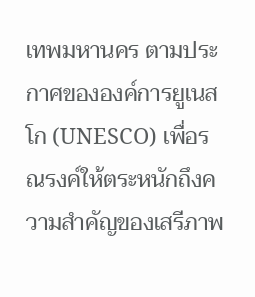เทพมหานคร ตามประกาศขององค์การยูเนสโก (UNESCO) เพื่อรณรงค์ให้ตระหนักถึงความสำคัญของเสรีภาพ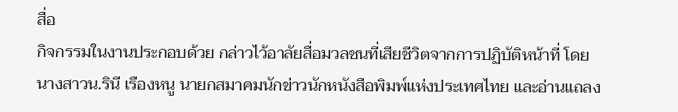สื่อ
กิจกรรมในงานประกอบด้วย กล่าวไว้อาลัยสื่อมวลชนที่เสียชีวิตจากการปฏิบัติหน้าที่ โดยนางสาวน.รินี เรืองหนู นายกสมาคมนักข่าวนักหนังสือพิมพ์แห่งประเทศไทย และอ่านแถลง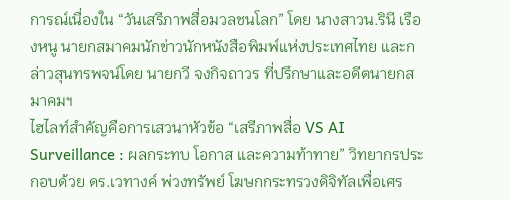การณ์เนื่องใน “วันเสรีภาพสื่อมวลชนโลก” โดย นางสาวน.รินี เรืองหนู นายกสมาคมนักข่าวนักหนังสือพิมพ์แห่งประเทศไทย และกล่าวสุนทรพจน์โดย นายกวี จงกิจถาวร ที่ปรึกษาและอดีตนายกสมาคมฯ
ไฮไลท์สำคัญคือการเสวนาหัวข้อ “เสรีภาพสื่อ VS AI Surveillance : ผลกระทบ โอกาส และความท้าทาย” วิทยากรประกอบด้วย ดร.เวทางค์ พ่วงทรัพย์ โฆษกกระทรวงดิจิทัลเพื่อเศร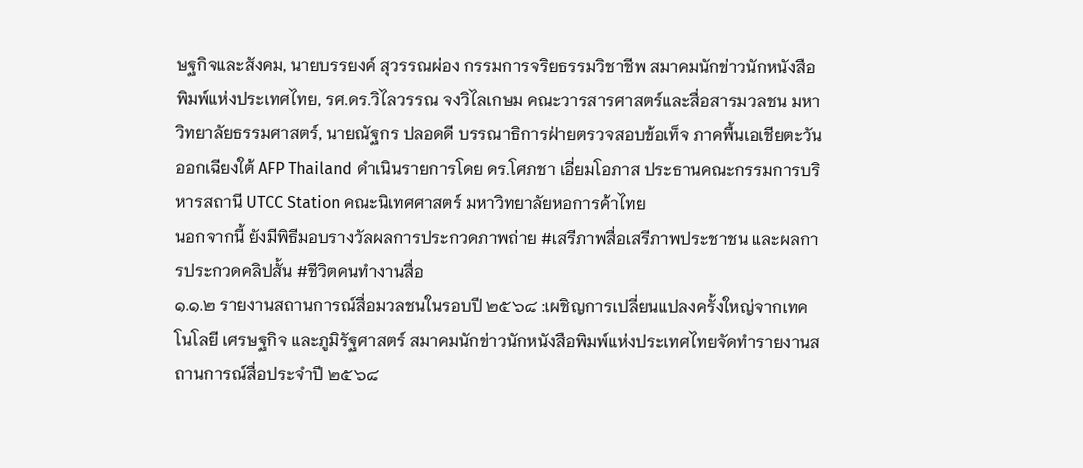ษฐกิจและสังคม, นายบรรยงค์ สุวรรณผ่อง กรรมการจริยธรรมวิชาชีพ สมาคมนักข่าวนักหนังสือพิมพ์แห่งประเทศไทย, รศ.ดร.วิไลวรรณ จงวิไลเกษม คณะวารสารศาสตร์และสื่อสารมวลชน มหาวิทยาลัยธรรมศาสตร์, นายณัฐกร ปลอดดี บรรณาธิการฝ่ายตรวจสอบข้อเท็จ ภาคพื้นเอเชียตะวันออกเฉียงใต้ AFP Thailand ดำเนินรายการโดย ดร.โศภชา เอี่ยมโอภาส ประธานคณะกรรมการบริหารสถานี UTCC Station คณะนิเทศศาสตร์ มหาวิทยาลัยหอการค้าไทย
นอกจากนี้ ยังมีพิธีมอบรางวัลผลการประกวดภาพถ่าย #เสรีภาพสื่อเสรีภาพประชาชน และผลการประกวดคลิปสั้น #ชีวิตคนทํางานสื่อ
๑.๑.๒ รายงานสถานการณ์สื่อมวลชนในรอบปี ๒๕๖๘ :เผชิญการเปลี่ยนแปลงครั้งใหญ่จากเทคโนโลยี เศรษฐกิจ และภูมิรัฐศาสตร์ สมาคมนักข่าวนักหนังสือพิมพ์แห่งประเทศไทยจัดทำรายงานสถานการณ์สื่อประจำปี ๒๕๖๘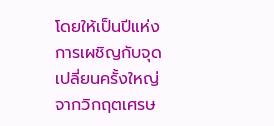โดยให้เป็นปีแห่งการเผชิญกับจุดเปลี่ยนครั้งใหญ่จากวิกฤตเศรษ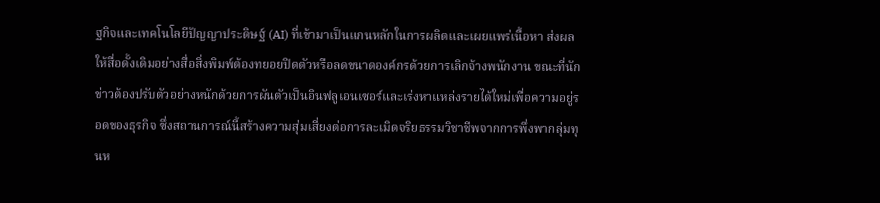ฐกิจและเทคโนโลยีปัญญาประดิษฐ์ (AI) ที่เข้ามาเป็นแกนหลักในการผลิตและเผยแพร่เนื้อหา ส่งผลให้สื่อดั้งเดิมอย่างสื่อสิ่งพิมพ์ต้องทยอยปิดตัวหรือลดขนาดองค์กรด้วยการเลิกจ้างพนักงาน ขณะที่นักข่าวต้องปรับตัวอย่างหนักด้วยการผันตัวเป็นอินฟลูเอนเซอร์และเร่งหาแหล่งรายได้ใหม่เพื่อความอยู่รอดของธุรกิจ ซึ่งสถานการณ์นี้สร้างความสุ่มเสี่ยงต่อการละเมิดจริยธรรมวิชาชีพจากการพึ่งพากลุ่มทุนห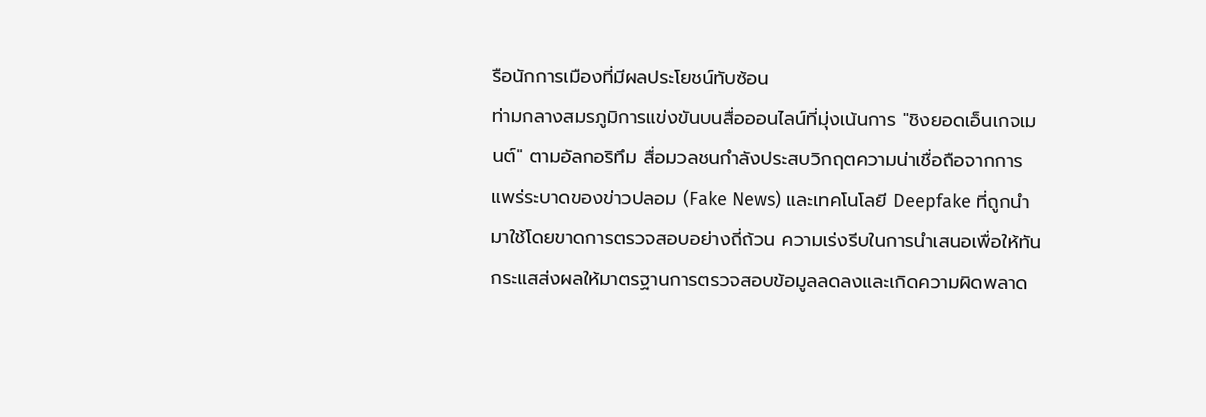รือนักการเมืองที่มีผลประโยชน์ทับซ้อน
ท่ามกลางสมรภูมิการแข่งขันบนสื่อออนไลน์ที่มุ่งเน้นการ "ชิงยอดเอ็นเกจเมนต์" ตามอัลกอริทึม สื่อมวลชนกำลังประสบวิกฤตความน่าเชื่อถือจากการแพร่ระบาดของข่าวปลอม (Fake News) และเทคโนโลยี Deepfake ที่ถูกนำมาใช้โดยขาดการตรวจสอบอย่างถี่ถ้วน ความเร่งรีบในการนำเสนอเพื่อให้ทันกระแสส่งผลให้มาตรฐานการตรวจสอบข้อมูลลดลงและเกิดความผิดพลาด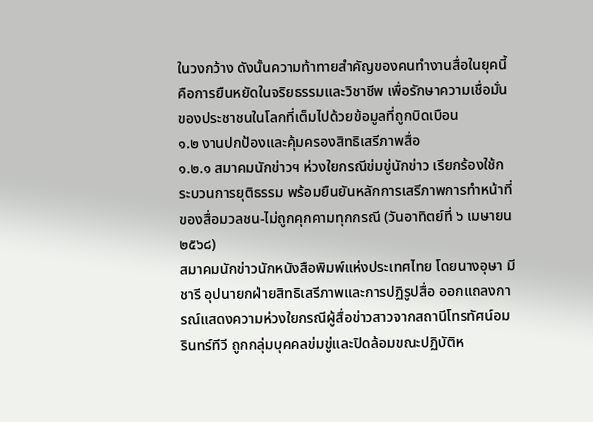ในวงกว้าง ดังนั้นความท้าทายสำคัญของคนทำงานสื่อในยุคนี้คือการยืนหยัดในจริยธรรมและวิชาชีพ เพื่อรักษาความเชื่อมั่นของประชาชนในโลกที่เต็มไปด้วยข้อมูลที่ถูกบิดเบือน
๑.๒ งานปกป้องและคุ้มครองสิทธิเสรีภาพสื่อ
๑.๒.๑ สมาคมนักข่าวฯ ห่วงใยกรณีข่มขู่นักข่าว เรียกร้องใช้กระบวนการยุติธรรม พร้อมยืนยันหลักการเสรีภาพการทำหน้าที่ของสื่อมวลชน-ไม่ถูกคุกคามทุกกรณี (วันอาทิตย์ที่ ๖ เมษายน ๒๕๖๘)
สมาคมนักข่าวนักหนังสือพิมพ์แห่งประเทศไทย โดยนางอุษา มีชารี อุปนายกฝ่ายสิทธิเสรีภาพและการปฏิรูปสื่อ ออกแถลงการณ์แสดงความห่วงใยกรณีผู้สื่อข่าวสาวจากสถานีโทรทัศน์อมรินทร์ทีวี ถูกกลุ่มบุคคลข่มขู่และปิดล้อมขณะปฏิบัติห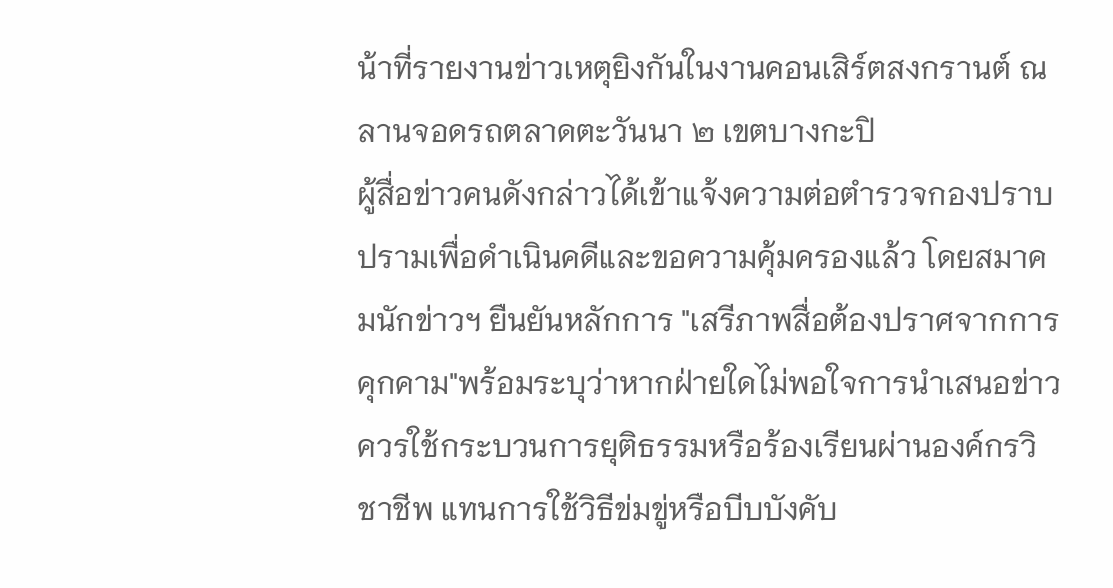น้าที่รายงานข่าวเหตุยิงกันในงานคอนเสิร์ตสงกรานต์ ณ ลานจอดรถตลาดตะวันนา ๒ เขตบางกะปิ
ผู้สื่อข่าวคนดังกล่าวได้เข้าแจ้งความต่อตำรวจกองปราบปรามเพื่อดำเนินคดีและขอความคุ้มครองแล้ว โดยสมาคมนักข่าวฯ ยืนยันหลักการ "เสรีภาพสื่อต้องปราศจากการคุกคาม"พร้อมระบุว่าหากฝ่ายใดไม่พอใจการนำเสนอข่าว ควรใช้กระบวนการยุติธรรมหรือร้องเรียนผ่านองค์กรวิชาชีพ แทนการใช้วิธีข่มขู่หรือบีบบังคับ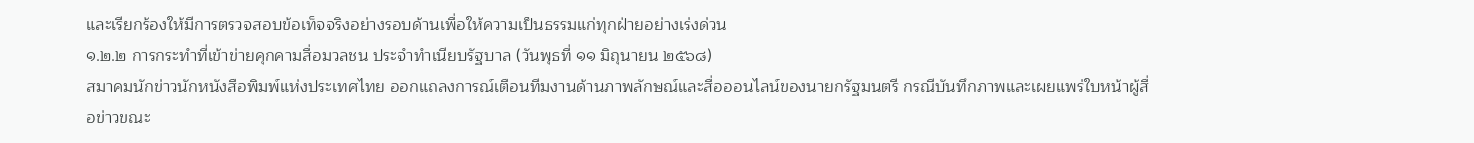และเรียกร้องให้มีการตรวจสอบข้อเท็จจริงอย่างรอบด้านเพื่อให้ความเป็นธรรมแก่ทุกฝ่ายอย่างเร่งด่วน
๑.๒.๒ การกระทำที่เข้าข่ายคุกคามสื่อมวลชน ประจำทำเนียบรัฐบาล (วันพุธที่ ๑๑ มิถุนายน ๒๕๖๘)
สมาคมนักข่าวนักหนังสือพิมพ์แห่งประเทศไทย ออกแถลงการณ์เตือนทีมงานด้านภาพลักษณ์และสื่อออนไลน์ของนายกรัฐมนตรี กรณีบันทึกภาพและเผยแพร่ใบหน้าผู้สื่อข่าวขณะ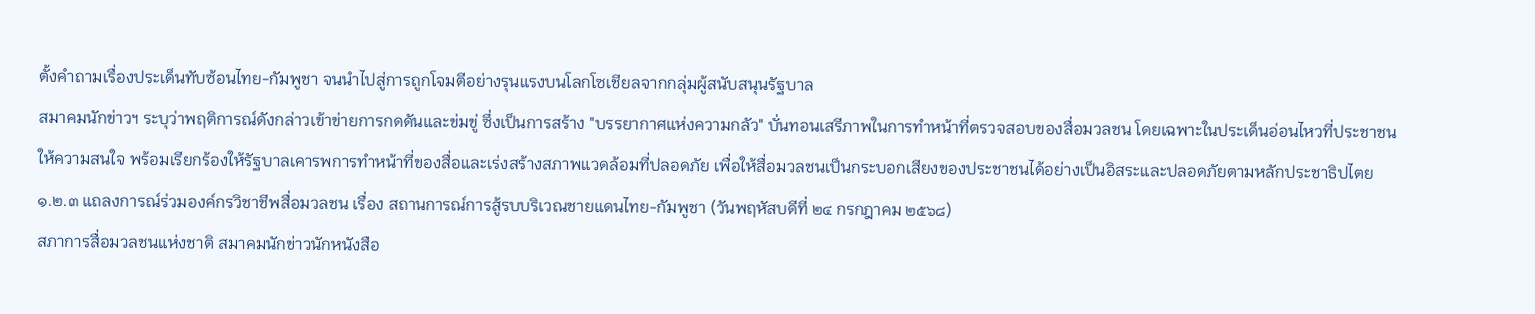ตั้งคำถามเรื่องประเด็นทับซ้อนไทย-กัมพูชา จนนำไปสู่การถูกโจมตีอย่างรุนแรงบนโลกโซเชียลจากกลุ่มผู้สนับสนุนรัฐบาล
สมาคมนักข่าวฯ ระบุว่าพฤติการณ์ดังกล่าวเข้าข่ายการกดดันและข่มขู่ ซึ่งเป็นการสร้าง "บรรยากาศแห่งความกลัว" บั่นทอนเสรีภาพในการทำหน้าที่ตรวจสอบของสื่อมวลชน โดยเฉพาะในประเด็นอ่อนไหวที่ประชาชนให้ความสนใจ พร้อมเรียกร้องให้รัฐบาลเคารพการทำหน้าที่ของสื่อและเร่งสร้างสภาพแวดล้อมที่ปลอดภัย เพื่อให้สื่อมวลชนเป็นกระบอกเสียงของประชาชนได้อย่างเป็นอิสระและปลอดภัยตามหลักประชาธิปไตย
๑.๒.๓ แถลงการณ์ร่วมองค์กรวิชาชีพสื่อมวลชน เรื่อง สถานการณ์การสู้รบบริเวณชายแดนไทย-กัมพูชา (วันพฤหัสบดีที่ ๒๔ กรกฎาคม ๒๕๖๘)
สภาการสื่อมวลชนแห่งชาติ สมาคมนักข่าวนักหนังสือ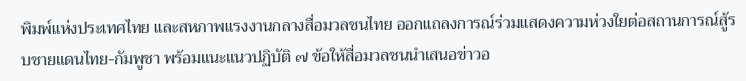พิมพ์แห่งประเทศไทย และสหภาพแรงงานกลางสื่อมวลชนไทย ออกแถลงการณ์ร่วมแสดงความห่วงใยต่อสถานการณ์สู้รบชายแดนไทย-กัมพูชา พร้อมแนะแนวปฏิบัติ ๗ ข้อให้สื่อมวลชนนำเสนอข่าวอ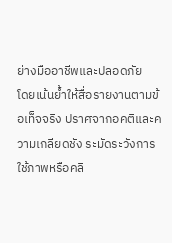ย่างมืออาชีพและปลอดภัย
โดยเน้นย้ำให้สื่อรายงานตามข้อเท็จจริง ปราศจากอคติและความเกลียดชัง ระมัดระวังการใช้ภาพหรือคลิ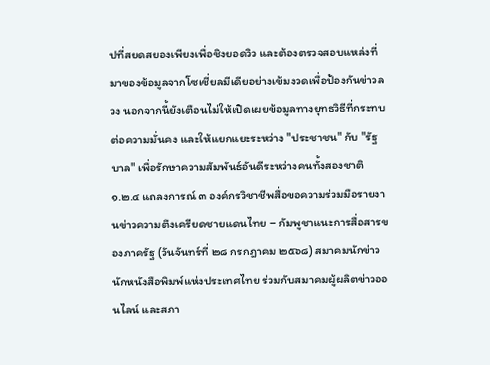ปที่สยดสยองเพียงเพื่อชิงยอดวิว และต้องตรวจสอบแหล่งที่มาของข้อมูลจากโซเชี่ยลมีเดียอย่างเข้มงวดเพื่อป้องกันข่าวลวง นอกจากนี้ยังเตือนไม่ให้เปิดเผยข้อมูลทางยุทธวิธีที่กระทบต่อความมั่นคง และให้แยกแยะระหว่าง "ประชาชน" กับ "รัฐบาล" เพื่อรักษาความสัมพันธ์อันดีระหว่างคนทั้งสองชาติ
๑.๒.๔ แถลงการณ์ ๓ องค์กรวิชาชีพสื่อขอความร่วมมือรายงานข่าวความตึงเครียดชายแดนไทย – กัมพูชาแนะการสื่อสารของภาครัฐ (วันจันทร์ที่ ๒๘ กรกฎาคม ๒๕๖๘) สมาคมนักข่าวนักหนังสือพิมพ์แห่งประเทศไทย ร่วมกับสมาคมผู้ผลิตข่าวออนไลน์ และสภา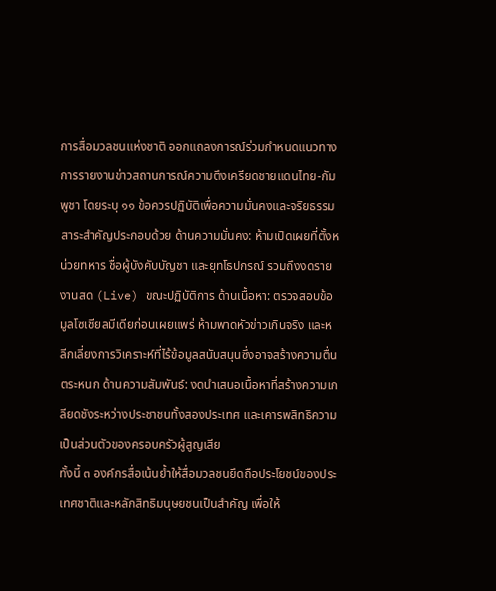การสื่อมวลชนแห่งชาติ ออกแถลงการณ์ร่วมกำหนดแนวทางการรายงานข่าวสถานการณ์ความตึงเครียดชายแดนไทย-กัมพูชา โดยระบุ ๑๑ ข้อควรปฏิบัติเพื่อความมั่นคงและจริยธรรม
สาระสำคัญประกอบด้วย ด้านความมั่นคง: ห้ามเปิดเผยที่ตั้งหน่วยทหาร ชื่อผู้บังคับบัญชา และยุทโธปกรณ์ รวมถึงงดรายงานสด (Live) ขณะปฏิบัติการ ด้านเนื้อหา: ตรวจสอบข้อมูลโซเชียลมีเดียก่อนเผยแพร่ ห้ามพาดหัวข่าวเกินจริง และหลีกเลี่ยงการวิเคราะห์ที่ไร้ข้อมูลสนับสนุนซึ่งอาจสร้างความตื่นตระหนก ด้านความสัมพันธ์: งดนำเสนอเนื้อหาที่สร้างความเกลียดชังระหว่างประชาชนทั้งสองประเทศ และเคารพสิทธิความเป็นส่วนตัวของครอบครัวผู้สูญเสีย
ทั้งนี้ ๓ องค์กรสื่อเน้นย้ำให้สื่อมวลชนยึดถือประโยชน์ของประเทศชาติและหลักสิทธิมนุษยชนเป็นสำคัญ เพื่อให้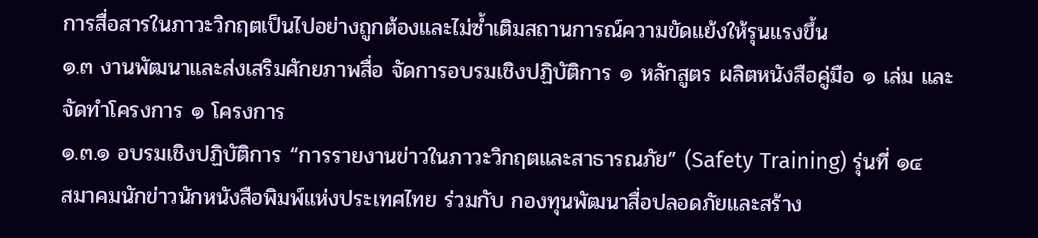การสื่อสารในภาวะวิกฤตเป็นไปอย่างถูกต้องและไม่ซ้ำเติมสถานการณ์ความขัดแย้งให้รุนแรงขึ้น
๑.๓ งานพัฒนาและส่งเสริมศักยภาพสื่อ จัดการอบรมเชิงปฏิบัติการ ๑ หลักสูตร ผลิตหนังสือคู่มือ ๑ เล่ม และจัดทำโครงการ ๑ โครงการ
๑.๓.๑ อบรมเชิงปฏิบัติการ “การรายงานข่าวในภาวะวิกฤตและสาธารณภัย” (Safety Training) รุ่นที่ ๑๔
สมาคมนักข่าวนักหนังสือพิมพ์แห่งประเทศไทย ร่วมกับ กองทุนพัฒนาสื่อปลอดภัยและสร้าง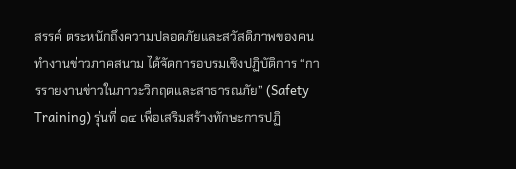สรรค์ ตระหนักถึงความปลอดภัยและสวัสดิภาพของคนทำงานข่าวภาคสนาม ได้จัดการอบรมเชิงปฏิบัติการ “การรายงานข่าวในภาวะวิกฤตและสาธารณภัย” (Safety Training) รุ่นที่ ๑๔ เพื่อเสริมสร้างทักษะการปฏิ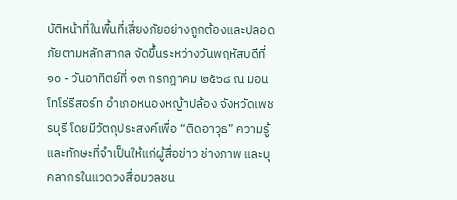บัติหน้าที่ในพื้นที่เสี่ยงภัยอย่างถูกต้องและปลอดภัยตามหลักสากล จัดขึ้นระหว่างวันพฤหัสบดีที่ ๑๐ - วันอาทิตย์ที่ ๑๓ กรกฎาคม ๒๕๖๘ ณ มอนโทโร่รีสอร์ท อำเภอหนองหญ้าปล้อง จังหวัดเพชรบุรี โดยมีวัตถุประสงค์เพื่อ “ติดอาวุธ” ความรู้และทักษะที่จำเป็นให้แก่ผู้สื่อข่าว ช่างภาพ และบุคลากรในแวดวงสื่อมวลชน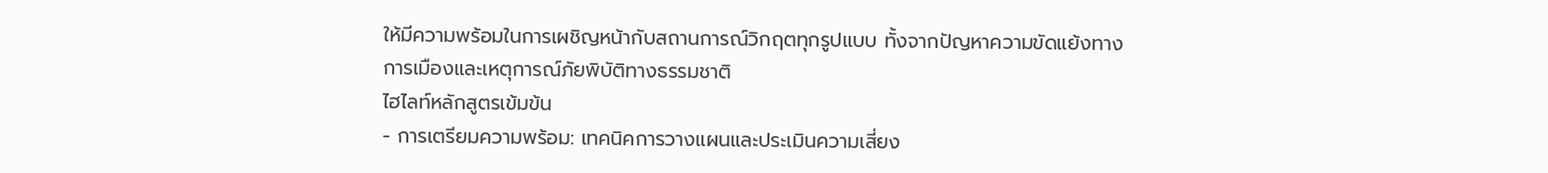ให้มีความพร้อมในการเผชิญหน้ากับสถานการณ์วิกฤตทุกรูปแบบ ทั้งจากปัญหาความขัดแย้งทางการเมืองและเหตุการณ์ภัยพิบัติทางธรรมชาติ
ไฮไลท์หลักสูตรเข้มข้น
- การเตรียมความพร้อม: เทคนิคการวางแผนและประเมินความเสี่ยง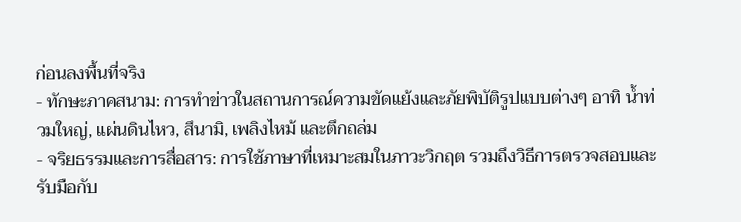ก่อนลงพื้นที่จริง
- ทักษะภาคสนาม: การทำข่าวในสถานการณ์ความขัดแย้งและภัยพิบัติรูปแบบต่างๆ อาทิ น้ำท่วมใหญ่, แผ่นดินไหว, สึนามิ, เพลิงไหม้ และตึกถล่ม
- จริยธรรมและการสื่อสาร: การใช้ภาษาที่เหมาะสมในภาวะวิกฤต รวมถึงวิธีการตรวจสอบและรับมือกับ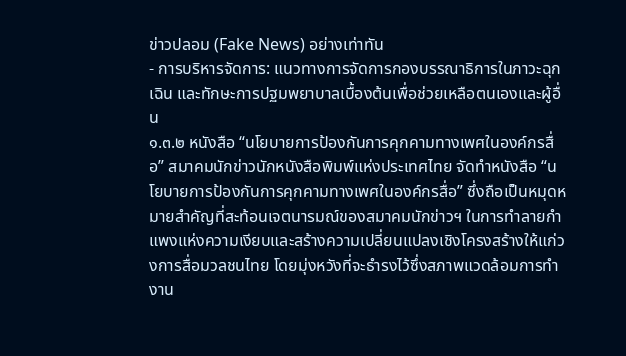ข่าวปลอม (Fake News) อย่างเท่าทัน
- การบริหารจัดการ: แนวทางการจัดการกองบรรณาธิการในภาวะฉุกเฉิน และทักษะการปฐมพยาบาลเบื้องต้นเพื่อช่วยเหลือตนเองและผู้อื่น
๑.๓.๒ หนังสือ “นโยบายการป้องกันการคุกคามทางเพศในองค์กรสื่อ” สมาคมนักข่าวนักหนังสือพิมพ์แห่งประเทศไทย จัดทำหนังสือ “นโยบายการป้องกันการคุกคามทางเพศในองค์กรสื่อ” ซึ่งถือเป็นหมุดหมายสำคัญที่สะท้อนเจตนารมณ์ของสมาคมนักข่าวฯ ในการทำลายกำแพงแห่งความเงียบและสร้างความเปลี่ยนแปลงเชิงโครงสร้างให้แก่วงการสื่อมวลชนไทย โดยมุ่งหวังที่จะธำรงไว้ซึ่งสภาพแวดล้อมการทำงาน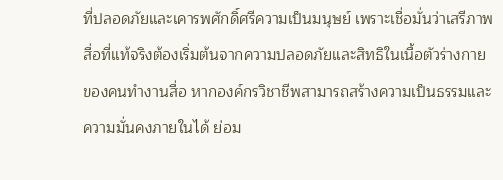ที่ปลอดภัยและเคารพศักดิ์ศรีความเป็นมนุษย์ เพราะเชื่อมั่นว่าเสรีภาพสื่อที่แท้จริงต้องเริ่มต้นจากความปลอดภัยและสิทธิในเนื้อตัวร่างกายของคนทำงานสื่อ หากองค์กรวิชาชีพสามารถสร้างความเป็นธรรมและความมั่นคงภายในได้ ย่อม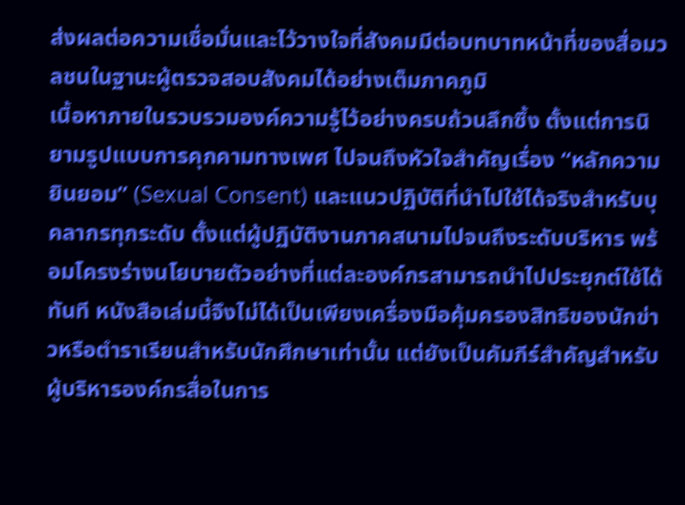ส่งผลต่อความเชื่อมั่นและไว้วางใจที่สังคมมีต่อบทบาทหน้าที่ของสื่อมวลชนในฐานะผู้ตรวจสอบสังคมได้อย่างเต็มภาคภูมิ
เนื้อหาภายในรวบรวมองค์ความรู้ไว้อย่างครบถ้วนลึกซึ้ง ตั้งแต่การนิยามรูปแบบการคุกคามทางเพศ ไปจนถึงหัวใจสำคัญเรื่อง “หลักความยินยอม” (Sexual Consent) และแนวปฏิบัติที่นำไปใช้ได้จริงสำหรับบุคลากรทุกระดับ ตั้งแต่ผู้ปฏิบัติงานภาคสนามไปจนถึงระดับบริหาร พร้อมโครงร่างนโยบายตัวอย่างที่แต่ละองค์กรสามารถนำไปประยุกต์ใช้ได้ทันที หนังสือเล่มนี้จึงไม่ได้เป็นเพียงเครื่องมือคุ้มครองสิทธิของนักข่าวหรือตำราเรียนสำหรับนักศึกษาเท่านั้น แต่ยังเป็นคัมภีร์สำคัญสำหรับผู้บริหารองค์กรสื่อในการ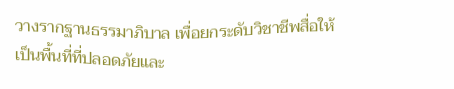วางรากฐานธรรมาภิบาล เพื่อยกระดับวิชาชีพสื่อให้เป็นพื้นที่ที่ปลอดภัยและ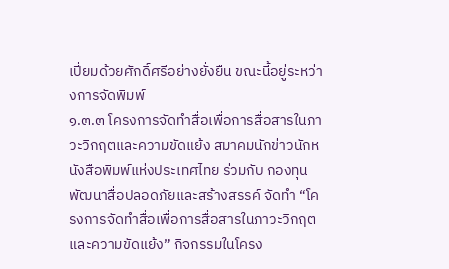เปี่ยมด้วยศักดิ์ศรีอย่างยั่งยืน ขณะนี้อยู่ระหว่างการจัดพิมพ์
๑.๓.๓ โครงการจัดทำสื่อเพื่อการสื่อสารในภาวะวิกฤตและความขัดแย้ง สมาคมนักข่าวนักหนังสือพิมพ์แห่งประเทศไทย ร่วมกับ กองทุนพัฒนาสื่อปลอดภัยและสร้างสรรค์ จัดทำ “โครงการจัดทำสื่อเพื่อการสื่อสารในภาวะวิกฤตและความขัดแย้ง” กิจกรรมในโครง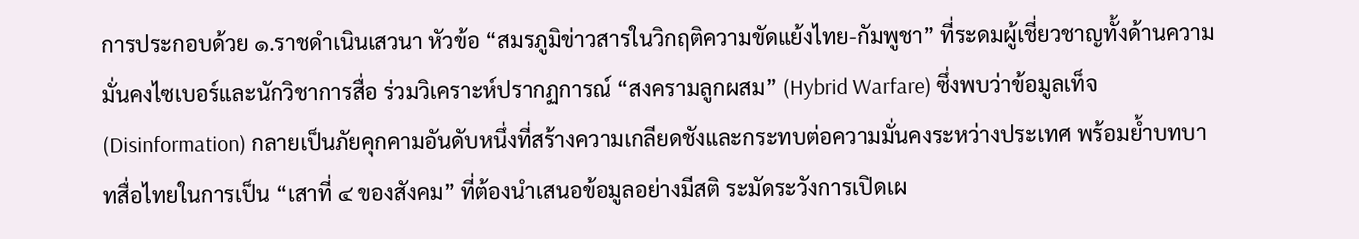การประกอบด้วย ๑.ราชดำเนินเสวนา หัวข้อ “สมรภูมิข่าวสารในวิกฤติความขัดแย้งไทย-กัมพูชา” ที่ระดมผู้เชี่ยวชาญทั้งด้านความมั่นคงไซเบอร์และนักวิชาการสื่อ ร่วมวิเคราะห์ปรากฏการณ์ “สงครามลูกผสม” (Hybrid Warfare) ซึ่งพบว่าข้อมูลเท็จ (Disinformation) กลายเป็นภัยคุกคามอันดับหนึ่งที่สร้างความเกลียดชังและกระทบต่อความมั่นคงระหว่างประเทศ พร้อมย้ำบทบาทสื่อไทยในการเป็น “เสาที่ ๔ ของสังคม” ที่ต้องนำเสนอข้อมูลอย่างมีสติ ระมัดระวังการเปิดเผ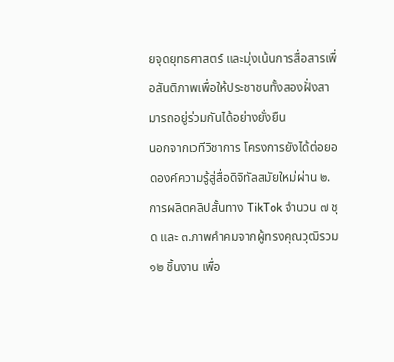ยจุดยุทธศาสตร์ และมุ่งเน้นการสื่อสารเพื่อสันติภาพเพื่อให้ประชาชนทั้งสองฝั่งสามารถอยู่ร่วมกันได้อย่างยั่งยืน
นอกจากเวทีวิชาการ โครงการยังได้ต่อยอดองค์ความรู้สู่สื่อดิจิทัลสมัยใหม่ผ่าน ๒.การผลิตคลิปสั้นทาง TikTok จำนวน ๗ ชุด และ ๓.ภาพคำคมจากผู้ทรงคุณวุฒิรวม ๑๒ ชิ้นงาน เพื่อ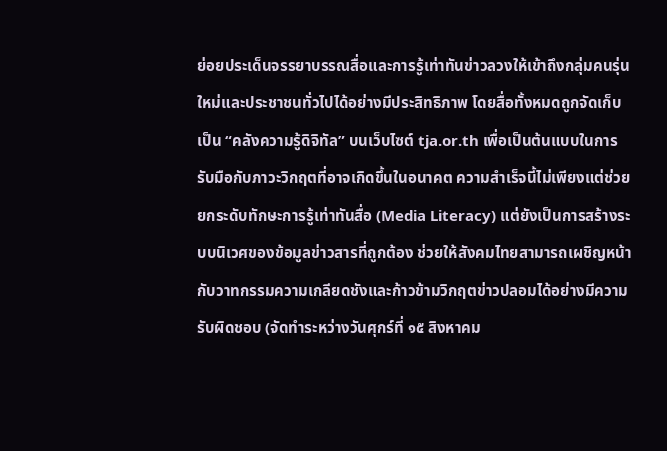ย่อยประเด็นจรรยาบรรณสื่อและการรู้เท่าทันข่าวลวงให้เข้าถึงกลุ่มคนรุ่นใหม่และประชาชนทั่วไปได้อย่างมีประสิทธิภาพ โดยสื่อทั้งหมดถูกจัดเก็บเป็น “คลังความรู้ดิจิทัล” บนเว็บไซต์ tja.or.th เพื่อเป็นต้นแบบในการรับมือกับภาวะวิกฤตที่อาจเกิดขึ้นในอนาคต ความสำเร็จนี้ไม่เพียงแต่ช่วยยกระดับทักษะการรู้เท่าทันสื่อ (Media Literacy) แต่ยังเป็นการสร้างระบบนิเวศของข้อมูลข่าวสารที่ถูกต้อง ช่วยให้สังคมไทยสามารถเผชิญหน้ากับวาทกรรมความเกลียดชังและก้าวข้ามวิกฤตข่าวปลอมได้อย่างมีความรับผิดชอบ (จัดทำระหว่างวันศุกร์ที่ ๑๕ สิงหาคม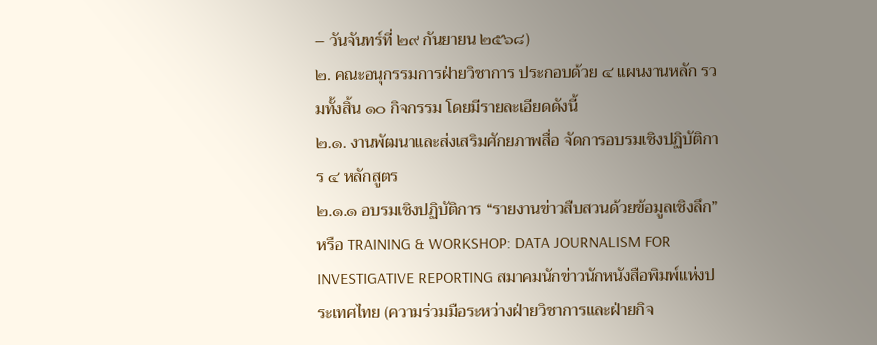– วันจันทร์ที่ ๒๙ กันยายน ๒๕๖๘)
๒. คณะอนุกรรมการฝ่ายวิชาการ ประกอบด้วย ๔ แผนงานหลัก รวมทั้งสิ้น ๑๐ กิจกรรม โดยมีรายละเอียดดังนี้
๒.๑. งานพัฒนาและส่งเสริมศักยภาพสื่อ จัดการอบรมเชิงปฏิบัติการ ๔ หลักสูตร
๒.๑.๑ อบรมเชิงปฏิบัติการ “รายงานข่าวสืบสวนด้วยข้อมูลเชิงลึก” หรือ TRAINING & WORKSHOP: DATA JOURNALISM FOR INVESTIGATIVE REPORTING สมาคมนักข่าวนักหนังสือพิมพ์แห่งประเทศไทย (ความร่วมมือระหว่างฝ่ายวิชาการและฝ่ายกิจ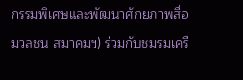กรรมพิเศษและพัฒนาศักยภาพสื่อมวลชน สมาคมฯ) ร่วมกับชมรมเครื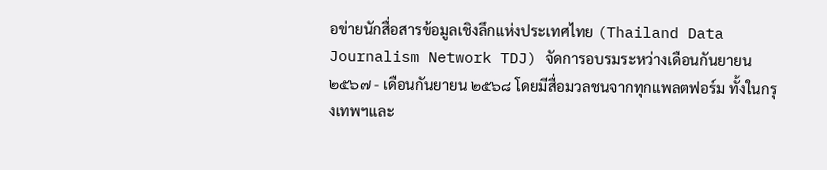อข่ายนักสื่อสารข้อมูลเชิงลึกแห่งประเทศไทย (Thailand Data Journalism Network TDJ) จัดการอบรมระหว่างเดือนกันยายน ๒๕๖๗ - เดือนกันยายน ๒๕๖๘ โดยมีสื่อมวลชนจากทุกแพลตฟอร์ม ทั้งในกรุงเทพฯและ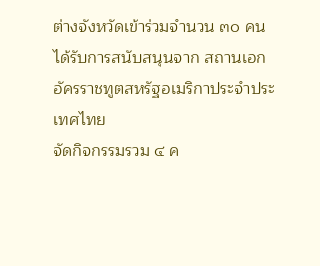ต่างจังหวัดเข้าร่วมจำนวน ๓๐ คน ได้รับการสนับสนุนจาก สถานเอกอัครราชทูตสหรัฐอเมริกาประจำประเทศไทย
จัดกิจกรรมรวม ๔ ค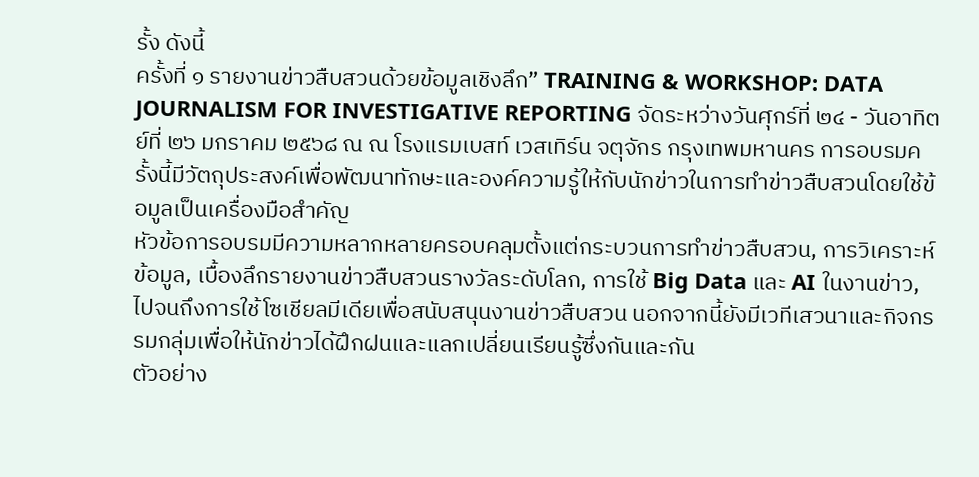รั้ง ดังนี้
ครั้งที่ ๑ รายงานข่าวสืบสวนด้วยข้อมูลเชิงลึก” TRAINING & WORKSHOP: DATA JOURNALISM FOR INVESTIGATIVE REPORTING จัดระหว่างวันศุกร์ที่ ๒๔ - วันอาทิตย์ที่ ๒๖ มกราคม ๒๕๖๘ ณ ณ โรงแรมเบสท์ เวสเทิร์น จตุจักร กรุงเทพมหานคร การอบรมครั้งนี้มีวัตถุประสงค์เพื่อพัฒนาทักษะและองค์ความรู้ให้กับนักข่าวในการทำข่าวสืบสวนโดยใช้ข้อมูลเป็นเครื่องมือสำคัญ
หัวข้อการอบรมมีความหลากหลายครอบคลุมตั้งแต่กระบวนการทำข่าวสืบสวน, การวิเคราะห์ข้อมูล, เบื้องลึกรายงานข่าวสืบสวนรางวัลระดับโลก, การใช้ Big Data และ AI ในงานข่าว,ไปจนถึงการใช้โซเชียลมีเดียเพื่อสนับสนุนงานข่าวสืบสวน นอกจากนี้ยังมีเวทีเสวนาและกิจกรรมกลุ่มเพื่อให้นักข่าวได้ฝึกฝนและแลกเปลี่ยนเรียนรู้ซึ่งกันและกัน
ตัวอย่าง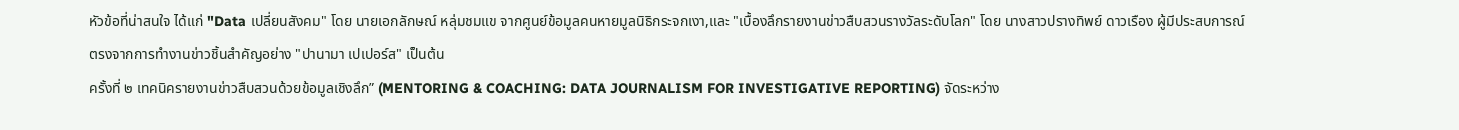หัวข้อที่น่าสนใจ ได้แก่ "Data เปลี่ยนสังคม" โดย นายเอกลักษณ์ หลุ่มชมแข จากศูนย์ข้อมูลคนหายมูลนิธิกระจกเงา,และ "เบื้องลึกรายงานข่าวสืบสวนรางวัลระดับโลก" โดย นางสาวปรางทิพย์ ดาวเรือง ผู้มีประสบการณ์ตรงจากการทำงานข่าวชิ้นสำคัญอย่าง "ปานามา เปเปอร์ส" เป็นต้น
ครั้งที่ ๒ เทคนิครายงานข่าวสืบสวนด้วยข้อมูลเชิงลึก” (MENTORING & COACHING: DATA JOURNALISM FOR INVESTIGATIVE REPORTING) จัดระหว่าง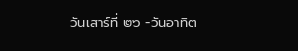วันเสาร์ที่ ๒๖ -วันอาทิต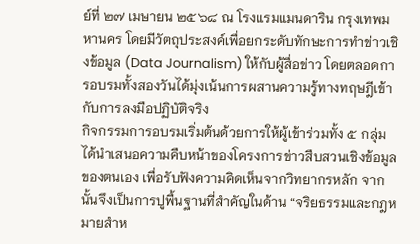ย์ที่ ๒๗ เมษายน ๒๕๖๘ ณ โรงแรมแมนดาริน กรุงเทพมหานคร โดยมีวัตถุประสงค์เพื่อยกระดับทักษะการทำข่าวเชิงข้อมูล (Data Journalism) ให้กับผู้สื่อข่าว โดยตลอดการอบรมทั้งสองวันได้มุ่งเน้นการผสานความรู้ทางทฤษฎีเข้ากับการลงมือปฏิบัติจริง
กิจกรรมการอบรมเริ่มต้นด้วยการให้ผู้เข้าร่วมทั้ง ๕ กลุ่ม ได้นำเสนอความคืบหน้าของโครงการข่าวสืบสวนเชิงข้อมูลของตนเอง เพื่อรับฟังความคิดเห็นจากวิทยากรหลัก จากนั้นจึงเป็นการปูพื้นฐานที่สำคัญในด้าน “จริยธรรมและกฎหมายสำห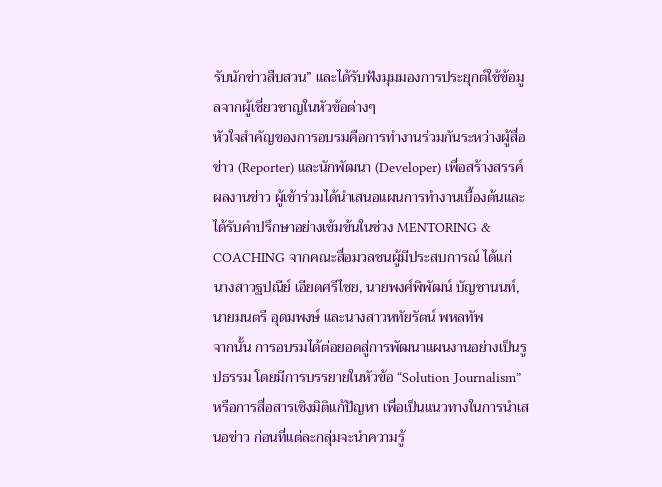รับนักข่าวสืบสวน” และได้รับฟังมุมมองการประยุกต์ใช้ข้อมูลจากผู้เชี่ยวชาญในหัวข้อต่างๆ
หัวใจสำคัญของการอบรมคือการทำงานร่วมกันระหว่างผู้สื่อข่าว (Reporter) และนักพัฒนา (Developer) เพื่อสร้างสรรค์ผลงานข่าว ผู้เข้าร่วมได้นำเสนอแผนการทำงานเบื้องต้นและได้รับคำปรึกษาอย่างเข้มข้นในช่วง MENTORING & COACHING จากคณะสื่อมวลชนผู้มีประสบการณ์ ได้แก่ นางสาวฐปณีย์ เอียดศรีไชย, นายพงศ์พิพัฒน์ บัญชานนท์, นายมนตรี อุดมพงษ์ และนางสาวหทัยรัตน์ พหลทัพ
จากนั้น การอบรมได้ต่อยอดสู่การพัฒนาแผนงานอย่างเป็นรูปธรรม โดยมีการบรรยายในหัวข้อ “Solution Journalism” หรือการสื่อสารเชิงมิติแก้ปัญหา เพื่อเป็นแนวทางในการนำเสนอข่าว ก่อนที่แต่ละกลุ่มจะนำความรู้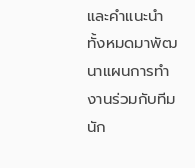และคำแนะนำทั้งหมดมาพัฒนาแผนการทำงานร่วมกับทีมนัก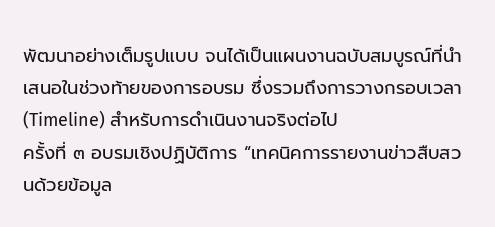พัฒนาอย่างเต็มรูปแบบ จนได้เป็นแผนงานฉบับสมบูรณ์ที่นำเสนอในช่วงท้ายของการอบรม ซึ่งรวมถึงการวางกรอบเวลา (Timeline) สำหรับการดำเนินงานจริงต่อไป
ครั้งที่ ๓ อบรมเชิงปฏิบัติการ “เทคนิคการรายงานข่าวสืบสวนด้วยข้อมูล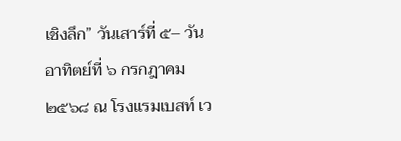เชิงลึก” วันเสาร์ที่ ๕– วันอาทิตย์ที่ ๖ กรกฎาคม ๒๕๖๘ ณ โรงแรมเบสท์ เว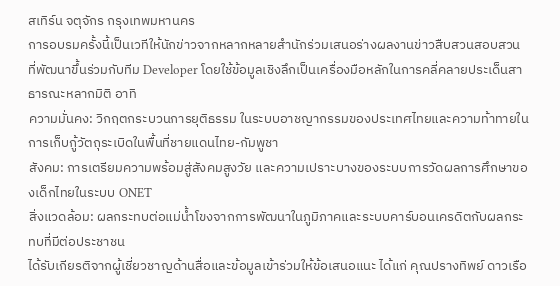สเทิร์น จตุจักร กรุงเทพมหานคร
การอบรมครั้งนี้เป็นเวทีให้นักข่าวจากหลากหลายสำนักร่วมเสนอร่างผลงานข่าวสืบสวนสอบสวน ที่พัฒนาขึ้นร่วมกับทีม Developer โดยใช้ข้อมูลเชิงลึกเป็นเครื่องมือหลักในการคลี่คลายประเด็นสาธารณะหลากมิติ อาทิ
ความมั่นคง: วิกฤตกระบวนการยุติธรรม ในระบบอาชญากรรมของประเทศไทยและความท้าทายในการเก็บกู้วัตถุระเบิดในพื้นที่ชายแดนไทย-กัมพูชา
สังคม: การเตรียมความพร้อมสู่สังคมสูงวัย และความเปราะบางของระบบการวัดผลการศึกษาของเด็กไทยในระบบ ONET
สิ่งแวดล้อม: ผลกระทบต่อแม่น้ำโขงจากการพัฒนาในภูมิภาคและระบบคาร์บอนเครดิตกับผลกระทบที่มีต่อประชาชน
ได้รับเกียรติจากผู้เชี่ยวชาญด้านสื่อและข้อมูลเข้าร่วมให้ข้อเสนอแนะ ได้แก่ คุณปรางทิพย์ ดาวเรือ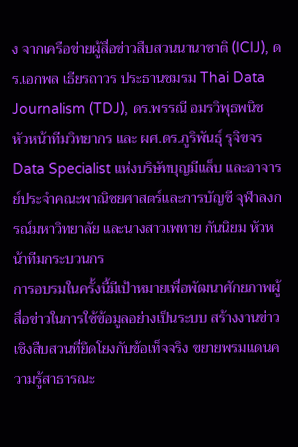ง จากเครือข่ายผู้สื่อข่าวสืบสวนนานาชาติ (ICIJ), ดร.เอกพล เธียรถาวร ประธานชมรม Thai Data Journalism (TDJ), ดร.พรรณี อมรวิพุธพนิช หัวหน้าทีมวิทยากร และ ผศ.ดร.ภูริพันธุ์ รุจิขจร Data Specialist แห่งบริษัทบุญมีแล็บ และอาจารย์ประจำคณะพาณิชยศาสตร์และการบัญชี จุฬาลงกรณ์มหาวิทยาลัย และนางสาวเพทาย กันนิยม หัวหน้าทีมกระบวนกร
การอบรมในครั้งนี้มีเป้าหมายเพื่อพัฒนาศักยภาพผู้สื่อข่าวในการใช้ข้อมูลอย่างเป็นระบบ สร้างงานข่าวเชิงสืบสวนที่ยึดโยงกับข้อเท็จจริง ขยายพรมแดนความรู้สาธารณะ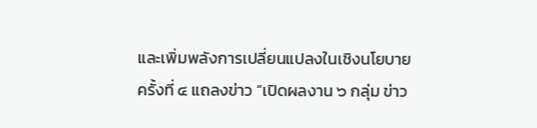และเพิ่มพลังการเปลี่ยนแปลงในเชิงนโยบาย
ครั้งที่ ๔ แถลงข่าว “เปิดผลงาน ๖ กลุ่ม ข่าว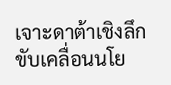เจาะดาต้าเชิงลึกขับเคลื่อนนโย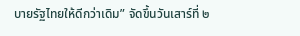บายรัฐไทยให้ดีกว่าเดิม” จัดขึ้นวันเสาร์ที่ ๒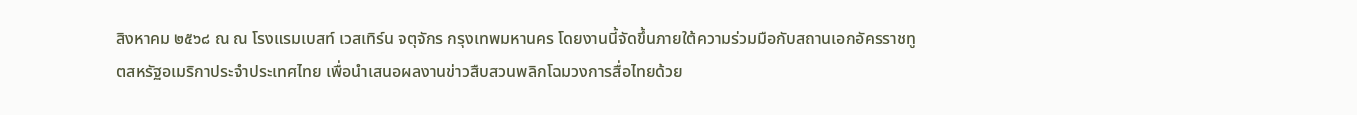สิงหาคม ๒๕๖๘ ณ ณ โรงแรมเบสท์ เวสเทิร์น จตุจักร กรุงเทพมหานคร โดยงานนี้จัดขึ้นภายใต้ความร่วมมือกับสถานเอกอัครราชทูตสหรัฐอเมริกาประจำประเทศไทย เพื่อนำเสนอผลงานข่าวสืบสวนพลิกโฉมวงการสื่อไทยด้วย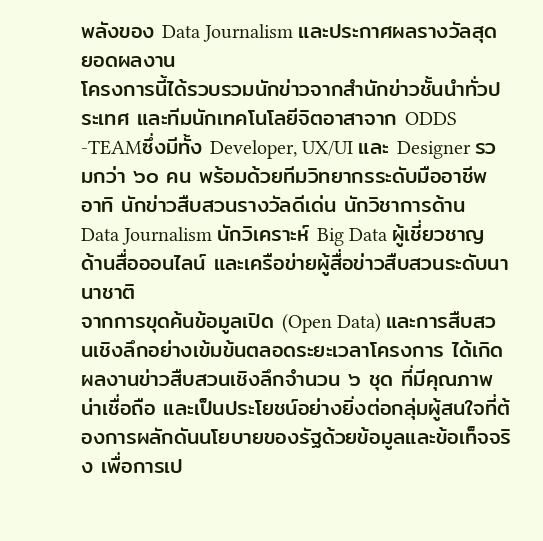พลังของ Data Journalism และประกาศผลรางวัลสุดยอดผลงาน
โครงการนี้ได้รวบรวมนักข่าวจากสำนักข่าวชั้นนำทั่วประเทศ และทีมนักเทคโนโลยีจิตอาสาจาก ODDS -TEAMซึ่งมีทั้ง Developer, UX/UI และ Designer รวมกว่า ๖๐ คน พร้อมด้วยทีมวิทยากรระดับมืออาชีพ อาทิ นักข่าวสืบสวนรางวัลดีเด่น นักวิชาการด้าน Data Journalism นักวิเคราะห์ Big Data ผู้เชี่ยวชาญด้านสื่อออนไลน์ และเครือข่ายผู้สื่อข่าวสืบสวนระดับนานาชาติ
จากการขุดค้นข้อมูลเปิด (Open Data) และการสืบสวนเชิงลึกอย่างเข้มข้นตลอดระยะเวลาโครงการ ได้เกิดผลงานข่าวสืบสวนเชิงลึกจำนวน ๖ ชุด ที่มีคุณภาพ น่าเชื่อถือ และเป็นประโยชน์อย่างยิ่งต่อกลุ่มผู้สนใจที่ต้องการผลักดันนโยบายของรัฐด้วยข้อมูลและข้อเท็จจริง เพื่อการเป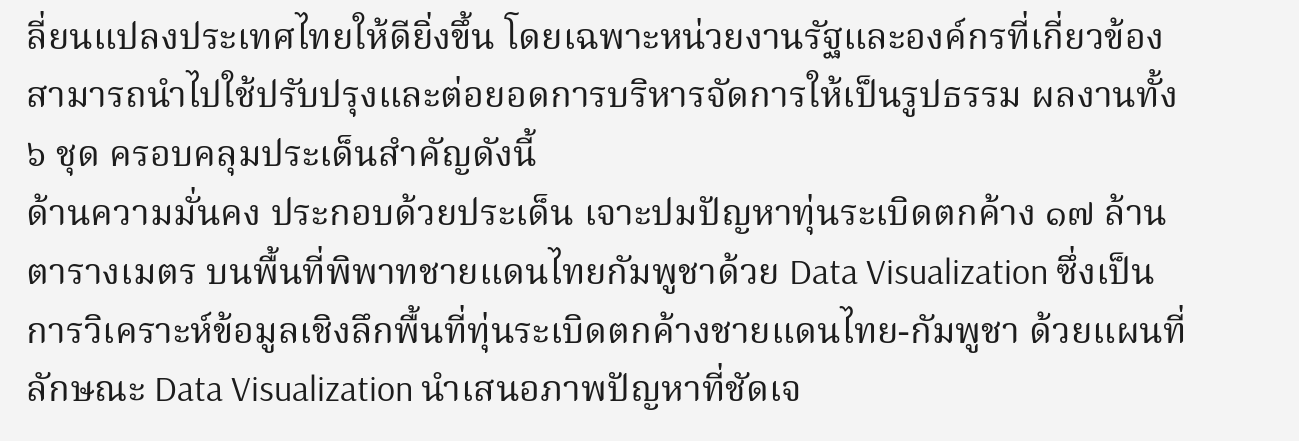ลี่ยนแปลงประเทศไทยให้ดียิ่งขึ้น โดยเฉพาะหน่วยงานรัฐและองค์กรที่เกี่ยวข้องสามารถนำไปใช้ปรับปรุงและต่อยอดการบริหารจัดการให้เป็นรูปธรรม ผลงานทั้ง ๖ ชุด ครอบคลุมประเด็นสำคัญดังนี้
ด้านความมั่นคง ประกอบด้วยประเด็น เจาะปมปัญหาทุ่นระเบิดตกค้าง ๑๗ ล้านตารางเมตร บนพื้นที่พิพาทชายแดนไทยกัมพูชาด้วย Data Visualization ซึ่งเป็นการวิเคราะห์ข้อมูลเชิงลึกพื้นที่ทุ่นระเบิดตกค้างชายแดนไทย-กัมพูชา ด้วยแผนที่ลักษณะ Data Visualization นำเสนอภาพปัญหาที่ชัดเจ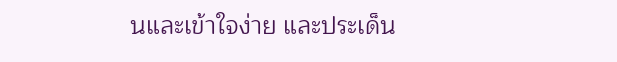นและเข้าใจง่าย และประเด็น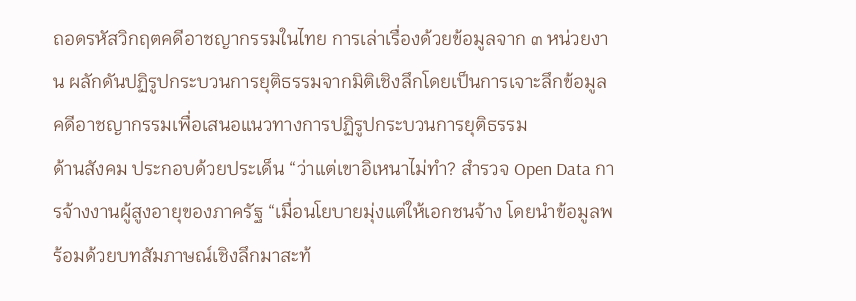ถอดรหัสวิกฤตคดีอาชญากรรมในไทย การเล่าเรื่องด้วยข้อมูลจาก ๓ หน่วยงาน ผลักดันปฏิรูปกระบวนการยุติธรรมจากมิติเชิงลึกโดยเป็นการเจาะลึกข้อมูลคดีอาชญากรรมเพื่อเสนอแนวทางการปฏิรูปกระบวนการยุติธรรม
ด้านสังคม ประกอบด้วยประเด็น “ว่าแต่เขาอิเหนาไม่ทำ? สำรวจ Open Data การจ้างงานผู้สูงอายุของภาครัฐ “เมื่อนโยบายมุ่งแต่ให้เอกชนจ้าง โดยนำข้อมูลพร้อมด้วยบทสัมภาษณ์เชิงลึกมาสะท้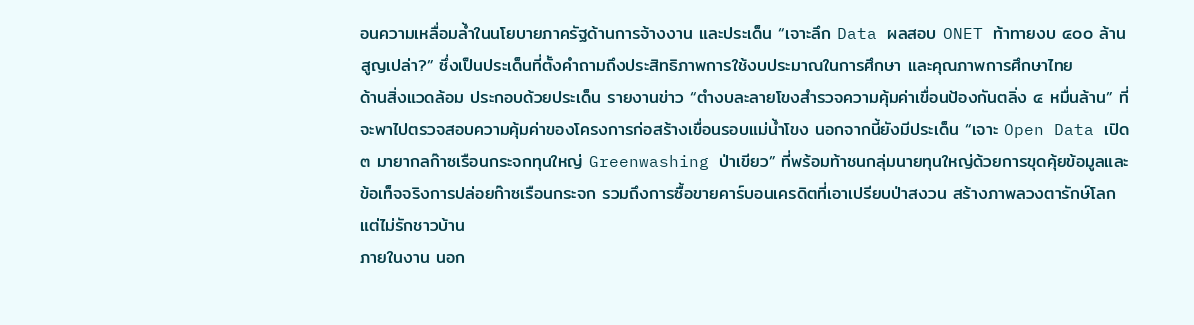อนความเหลื่อมล้ำในนโยบายภาครัฐด้านการจ้างงาน และประเด็น “เจาะลึก Data ผลสอบ ONET ท้าทายงบ ๔๐๐ ล้านสูญเปล่า?” ซึ่งเป็นประเด็นที่ตั้งคำถามถึงประสิทธิภาพการใช้งบประมาณในการศึกษา และคุณภาพการศึกษาไทย
ด้านสิ่งแวดล้อม ประกอบด้วยประเด็น รายงานข่าว “ตำงบละลายโขงสำรวจความคุ้มค่าเขื่อนป้องกันตลิ่ง ๔ หมื่นล้าน” ที่จะพาไปตรวจสอบความคุ้มค่าของโครงการก่อสร้างเขื่อนรอบแม่น้ำโขง นอกจากนี้ยังมีประเด็น “เจาะ Open Data เปิด ๓ มายากลก๊าซเรือนกระจกทุนใหญ่ Greenwashing ป่าเขียว” ที่พร้อมท้าชนกลุ่มนายทุนใหญ่ด้วยการขุดคุ้ยข้อมูลและข้อเท็จจริงการปล่อยก๊าซเรือนกระจก รวมถึงการซื้อขายคาร์บอนเครดิตที่เอาเปรียบป่าสงวน สร้างภาพลวงตารักษ์โลกแต่ไม่รักชาวบ้าน
ภายในงาน นอก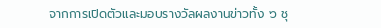จากการเปิดตัวและมอบรางวัลผลงานข่าวทั้ง ๖ ชุ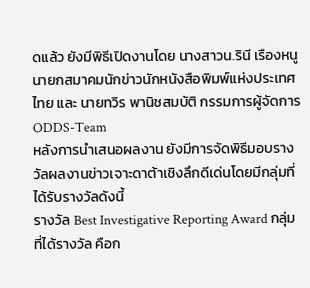ดแล้ว ยังมีพิธีเปิดงานโดย นางสาวน.รินี เรืองหนู นายกสมาคมนักข่าวนักหนังสือพิมพ์แห่งประเทศไทย และ นายทวิร พานิชสมบัติ กรรมการผู้จัดการ ODDS-Team
หลังการนำเสนอผลงาน ยังมีการจัดพิธีมอบรางวัลผลงานข่าวเจาะดาต้าเชิงลึกดีเด่นโดยมีกลุ่มที่ได้รับรางวัลดังนี้
รางวัล Best Investigative Reporting Award กลุ่มที่ได้รางวัล คือก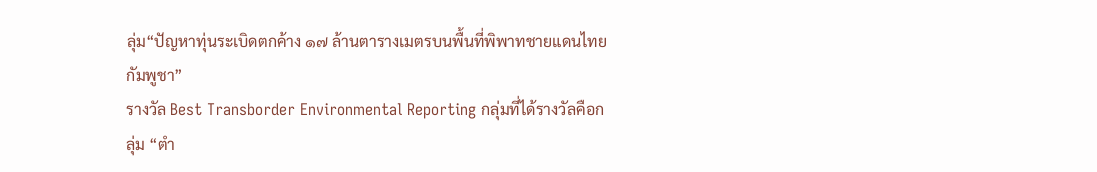ลุ่ม“ปัญหาทุ่นระเบิดตกค้าง ๑๗ ล้านตารางเมตรบนพื้นที่พิพาทชายแดนไทยกัมพูชา”
รางวัล Best Transborder Environmental Reporting กลุ่มที่ได้รางวัลคือกลุ่ม “ตำ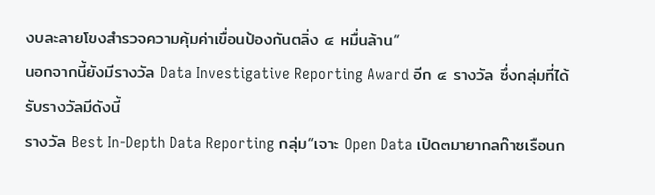งบละลายโขงสำรวจความคุ้มค่าเขื่อนป้องกันตลิ่ง ๔ หมื่นล้าน“
นอกจากนี้ยังมีรางวัล Data Investigative Reporting Award อีก ๔ รางวัล ซึ่งกลุ่มที่ได้รับรางวัลมีดังนี้
รางวัล Best In-Depth Data Reporting กลุ่ม“เจาะ Open Data เปิด๓มายากลก๊าซเรือนก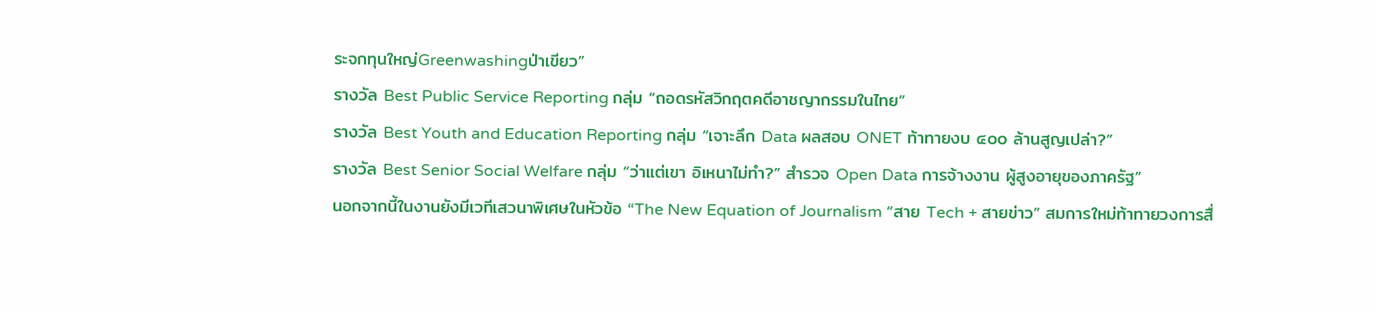ระจกทุนใหญ่Greenwashingป่าเขียว”
รางวัล Best Public Service Reporting กลุ่ม “ถอดรหัสวิกฤตคดีอาชญากรรมในไทย”
รางวัล Best Youth and Education Reporting กลุ่ม “เจาะลึก Data ผลสอบ ONET ท้าทายงบ ๔๐๐ ล้านสูญเปล่า?”
รางวัล Best Senior Social Welfare กลุ่ม “ว่าแต่เขา อิเหนาไม่ทำ?” สำรวจ Open Data การจ้างงาน ผู้สูงอายุของภาครัฐ”
นอกจากนี้ในงานยังมีเวทีเสวนาพิเศษในหัวข้อ “The New Equation of Journalism “สาย Tech + สายข่าว” สมการใหม่ท้าทายวงการสื่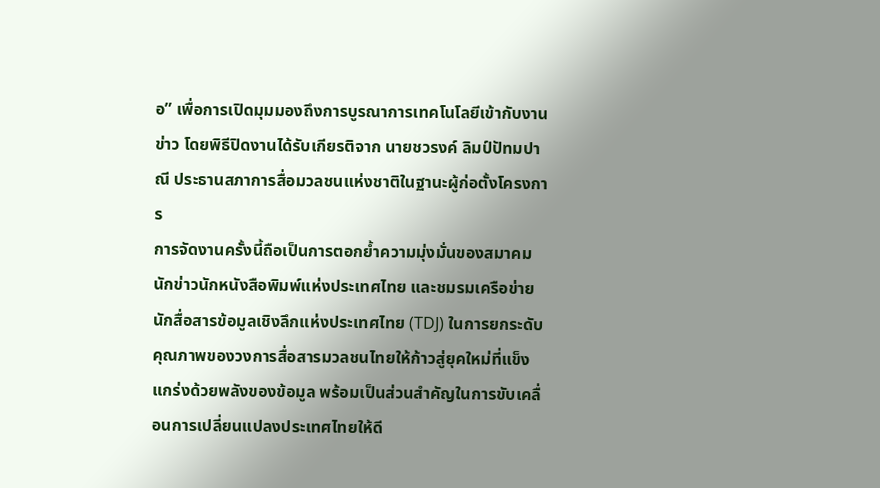อ” เพื่อการเปิดมุมมองถึงการบูรณาการเทคโนโลยีเข้ากับงานข่าว โดยพิธีปิดงานได้รับเกียรติจาก นายชวรงค์ ลิมป์ปัทมปาณี ประธานสภาการสื่อมวลชนแห่งชาติในฐานะผู้ก่อตั้งโครงการ
การจัดงานครั้งนี้ถือเป็นการตอกย้ำความมุ่งมั่นของสมาคมนักข่าวนักหนังสือพิมพ์แห่งประเทศไทย และชมรมเครือข่ายนักสื่อสารข้อมูลเชิงลึกแห่งประเทศไทย (TDJ) ในการยกระดับคุณภาพของวงการสื่อสารมวลชนไทยให้ก้าวสู่ยุคใหม่ที่แข็งแกร่งด้วยพลังของข้อมูล พร้อมเป็นส่วนสำคัญในการขับเคลื่อนการเปลี่ยนแปลงประเทศไทยให้ดี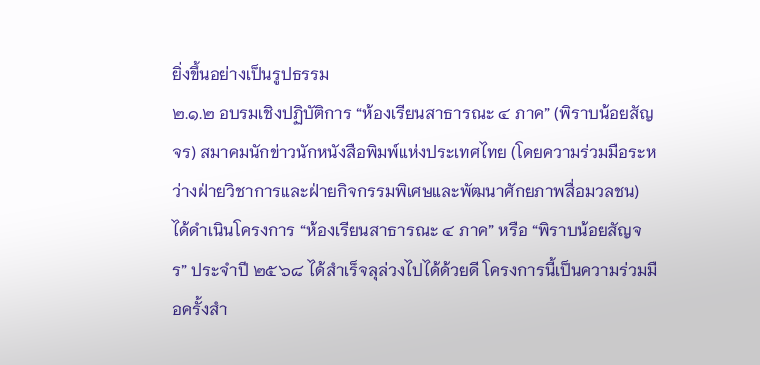ยิ่งขึ้นอย่างเป็นรูปธรรม
๒.๑.๒ อบรมเชิงปฏิบัติการ “ห้องเรียนสาธารณะ ๔ ภาค” (พิราบน้อยสัญจร) สมาคมนักข่าวนักหนังสือพิมพ์แห่งประเทศไทย (โดยความร่วมมือระหว่างฝ่ายวิชาการและฝ่ายกิจกรรมพิเศษและพัฒนาศักยภาพสื่อมวลชน) ได้ดำเนินโครงการ “ห้องเรียนสาธารณะ ๔ ภาค” หรือ “พิราบน้อยสัญจร” ประจำปี ๒๕๖๘ ได้สำเร็จลุล่วงไปได้ด้วยดี โครงการนี้เป็นความร่วมมือครั้งสำ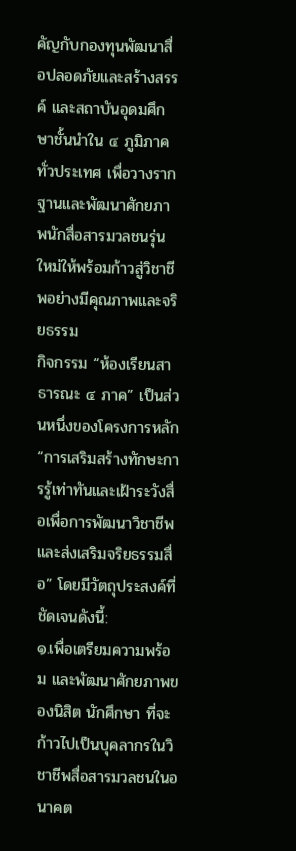คัญกับกองทุนพัฒนาสื่อปลอดภัยและสร้างสรรค์ และสถาบันอุดมศึกษาชั้นนำใน ๔ ภูมิภาคทั่วประเทศ เพื่อวางรากฐานและพัฒนาศักยภาพนักสื่อสารมวลชนรุ่นใหม่ให้พร้อมก้าวสู่วิชาชีพอย่างมีคุณภาพและจริยธรรม
กิจกรรม “ห้องเรียนสาธารณะ ๔ ภาค” เป็นส่วนหนึ่งของโครงการหลัก “การเสริมสร้างทักษะการรู้เท่าทันและเฝ้าระวังสื่อเพื่อการพัฒนาวิชาชีพและส่งเสริมจริยธรรมสื่อ” โดยมีวัตถุประสงค์ที่ชัดเจนดังนี้:
๑.เพื่อเตรียมความพร้อม และพัฒนาศักยภาพของนิสิต นักศึกษา ที่จะก้าวไปเป็นบุคลากรในวิชาชีพสื่อสารมวลชนในอนาคต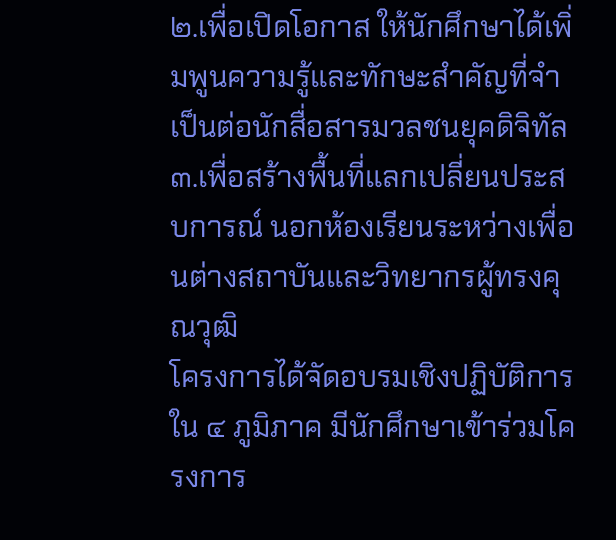๒.เพื่อเปิดโอกาส ให้นักศึกษาได้เพิ่มพูนความรู้และทักษะสำคัญที่จำเป็นต่อนักสื่อสารมวลชนยุคดิจิทัล
๓.เพื่อสร้างพื้นที่แลกเปลี่ยนประสบการณ์ นอกห้องเรียนระหว่างเพื่อนต่างสถาบันและวิทยากรผู้ทรงคุณวุฒิ
โครงการได้จัดอบรมเชิงปฏิบัติการใน ๔ ภูมิภาค มีนักศึกษาเข้าร่วมโครงการ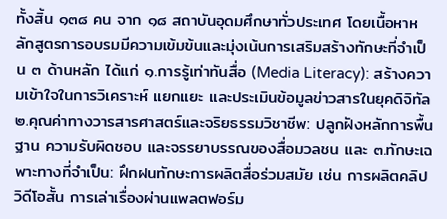ทั้งสิ้น ๑๓๘ คน จาก ๑๘ สถาบันอุดมศึกษาทั่วประเทศ โดยเนื้อหาหลักสูตรการอบรมมีความเข้มข้นและมุ่งเน้นการเสริมสร้างทักษะที่จำเป็น ๓ ด้านหลัก ได้แก่ ๑.การรู้เท่าทันสื่อ (Media Literacy): สร้างความเข้าใจในการวิเคราะห์ แยกแยะ และประเมินข้อมูลข่าวสารในยุคดิจิทัล ๒.คุณค่าทางวารสารศาสตร์และจริยธรรมวิชาชีพ: ปลูกฝังหลักการพื้นฐาน ความรับผิดชอบ และจรรยาบรรณของสื่อมวลชน และ ๓.ทักษะเฉพาะทางที่จำเป็น: ฝึกฝนทักษะการผลิตสื่อร่วมสมัย เช่น การผลิตคลิปวิดีโอสั้น การเล่าเรื่องผ่านแพลตฟอร์ม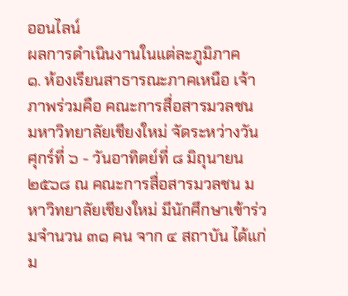ออนไลน์
ผลการดำเนินงานในแต่ละภูมิภาค
๑. ห้องเรียนสาธารณะภาคเหนือ เจ้าภาพร่วมคือ คณะการสื่อสารมวลชน มหาวิทยาลัยเชียงใหม่ จัดระหว่างวันศุกร์ที่ ๖ - วันอาทิตย์ที่ ๘ มิถุนายน ๒๕๖๘ ณ คณะการสื่อสารมวลชน มหาวิทยาลัยเชียงใหม่ มีนักศึกษาเข้าร่วมจำนวน ๓๑ คน จาก ๔ สถาบัน ได้แก่ ม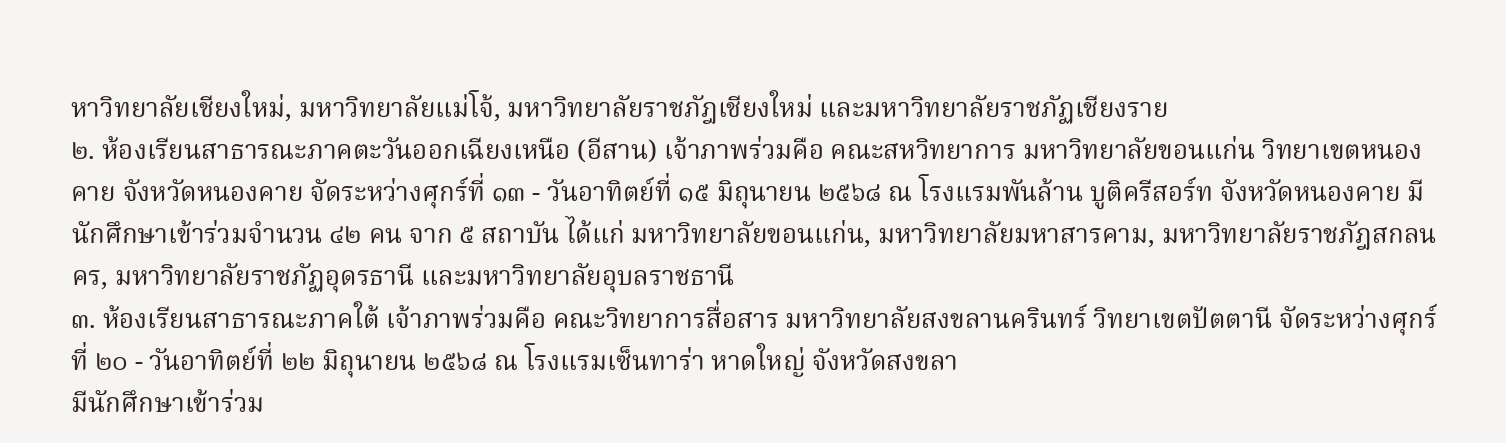หาวิทยาลัยเชียงใหม่, มหาวิทยาลัยแม่โจ้, มหาวิทยาลัยราชภัฎเชียงใหม่ และมหาวิทยาลัยราชภัฏเชียงราย
๒. ห้องเรียนสาธารณะภาคตะวันออกเฉียงเหนือ (อีสาน) เจ้าภาพร่วมคือ คณะสหวิทยาการ มหาวิทยาลัยขอนแก่น วิทยาเขตหนองคาย จังหวัดหนองคาย จัดระหว่างศุกร์ที่ ๑๓ - วันอาทิตย์ที่ ๑๕ มิถุนายน ๒๕๖๘ ณ โรงแรมพันล้าน บูติครีสอร์ท จังหวัดหนองคาย มีนักศึกษาเข้าร่วมจำนวน ๔๒ คน จาก ๕ สถาบัน ได้แก่ มหาวิทยาลัยขอนแก่น, มหาวิทยาลัยมหาสารคาม, มหาวิทยาลัยราชภัฎสกลนคร, มหาวิทยาลัยราชภัฏอุดรธานี และมหาวิทยาลัยอุบลราชธานี
๓. ห้องเรียนสาธารณะภาคใต้ เจ้าภาพร่วมคือ คณะวิทยาการสื่อสาร มหาวิทยาลัยสงขลานครินทร์ วิทยาเขตปัตตานี จัดระหว่างศุกร์ที่ ๒๐ - วันอาทิตย์ที่ ๒๒ มิถุนายน ๒๕๖๘ ณ โรงแรมเซ็นทาร่า หาดใหญ่ จังหวัดสงขลา
มีนักศึกษาเข้าร่วม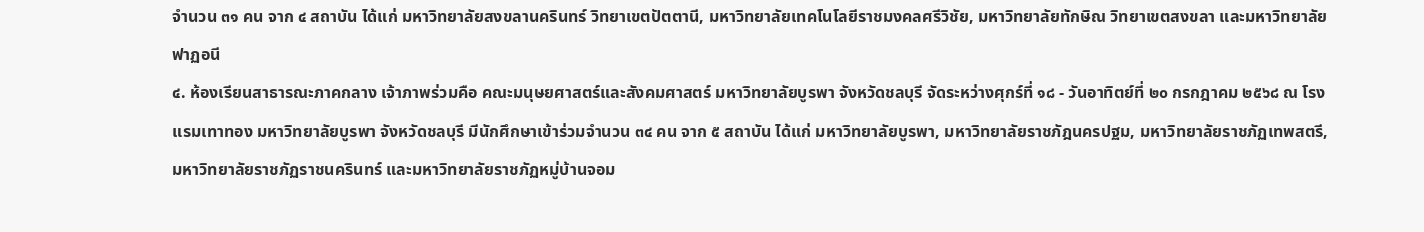จำนวน ๓๑ คน จาก ๔ สถาบัน ได้แก่ มหาวิทยาลัยสงขลานครินทร์ วิทยาเขตปัตตานี, มหาวิทยาลัยเทคโนโลยีราชมงคลศรีวิชัย, มหาวิทยาลัยทักษิณ วิทยาเขตสงขลา และมหาวิทยาลัยฟาฏอนี
๔. ห้องเรียนสาธารณะภาคกลาง เจ้าภาพร่วมคือ คณะมนุษยศาสตร์และสังคมศาสตร์ มหาวิทยาลัยบูรพา จังหวัดชลบุรี จัดระหว่างศุกร์ที่ ๑๘ - วันอาทิตย์ที่ ๒๐ กรกฎาคม ๒๕๖๘ ณ โรงแรมเทาทอง มหาวิทยาลัยบูรพา จังหวัดชลบุรี มีนักศึกษาเข้าร่วมจำนวน ๓๔ คน จาก ๕ สถาบัน ได้แก่ มหาวิทยาลัยบูรพา, มหาวิทยาลัยราชภัฎนครปฐม, มหาวิทยาลัยราชภัฏเทพสตรี, มหาวิทยาลัยราชภัฏราชนครินทร์ และมหาวิทยาลัยราชภัฏหมู่บ้านจอม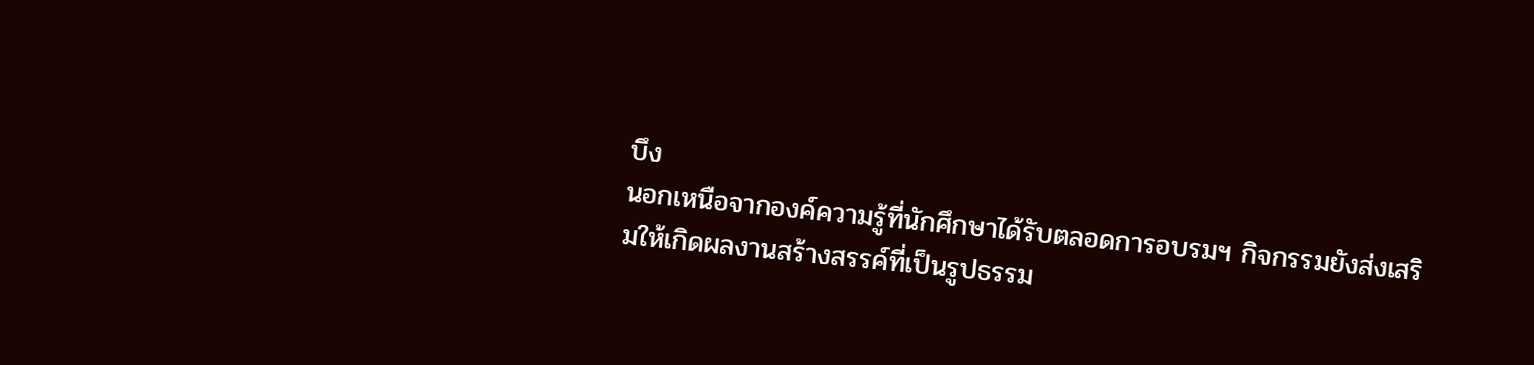บึง
นอกเหนือจากองค์ความรู้ที่นักศึกษาได้รับตลอดการอบรมฯ กิจกรรมยังส่งเสริมให้เกิดผลงานสร้างสรรค์ที่เป็นรูปธรรม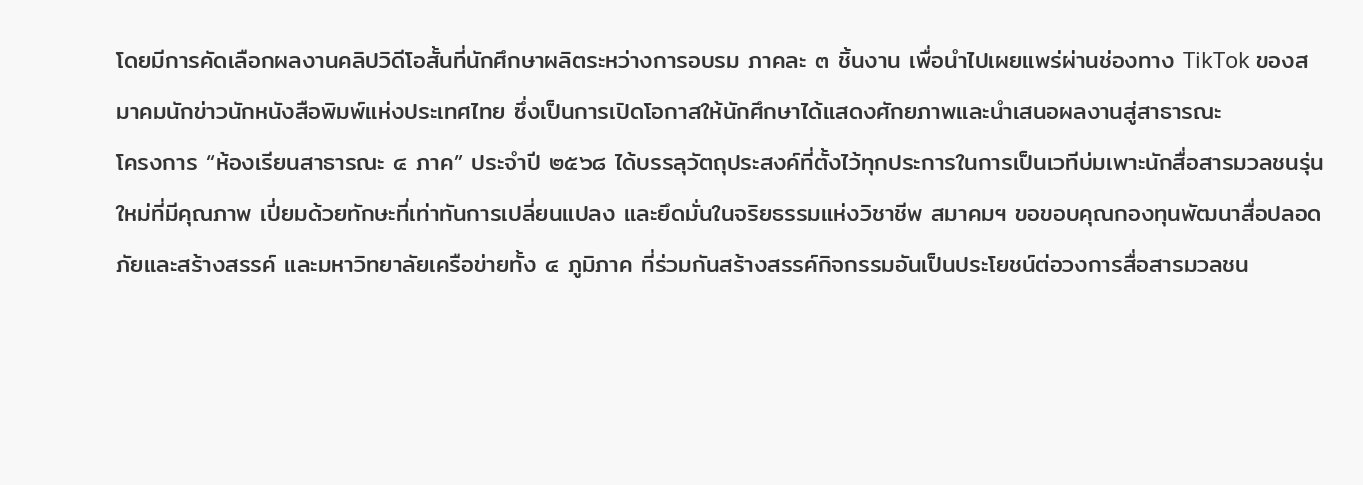โดยมีการคัดเลือกผลงานคลิปวิดีโอสั้นที่นักศึกษาผลิตระหว่างการอบรม ภาคละ ๓ ชิ้นงาน เพื่อนำไปเผยแพร่ผ่านช่องทาง TikTok ของสมาคมนักข่าวนักหนังสือพิมพ์แห่งประเทศไทย ซึ่งเป็นการเปิดโอกาสให้นักศึกษาได้แสดงศักยภาพและนำเสนอผลงานสู่สาธารณะ
โครงการ “ห้องเรียนสาธารณะ ๔ ภาค” ประจำปี ๒๕๖๘ ได้บรรลุวัตถุประสงค์ที่ตั้งไว้ทุกประการในการเป็นเวทีบ่มเพาะนักสื่อสารมวลชนรุ่นใหม่ที่มีคุณภาพ เปี่ยมด้วยทักษะที่เท่าทันการเปลี่ยนแปลง และยึดมั่นในจริยธรรมแห่งวิชาชีพ สมาคมฯ ขอขอบคุณกองทุนพัฒนาสื่อปลอดภัยและสร้างสรรค์ และมหาวิทยาลัยเครือข่ายทั้ง ๔ ภูมิภาค ที่ร่วมกันสร้างสรรค์กิจกรรมอันเป็นประโยชน์ต่อวงการสื่อสารมวลชน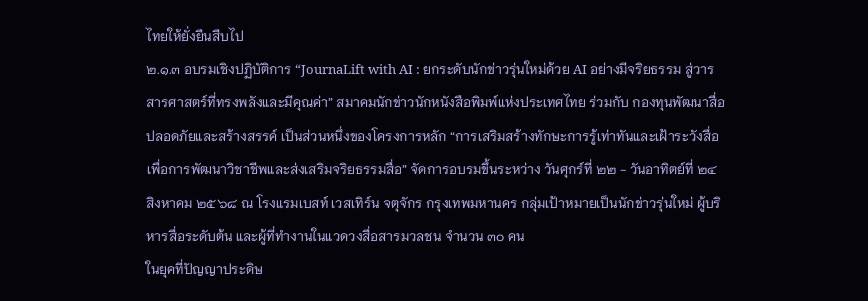ไทยให้ยั่งยืนสืบไป
๒.๑.๓ อบรมเชิงปฏิบัติการ “JournaLift with AI : ยกระดับนักข่าวรุ่นใหม่ด้วย AI อย่างมีจริยธรรม สู่วารสารศาสตร์ที่ทรงพลังและมีคุณค่า” สมาคมนักข่าวนักหนังสือพิมพ์แห่งประเทศไทย ร่วมกับ กองทุนพัฒนาสื่อปลอดภัยและสร้างสรรค์ เป็นส่วนหนึ่งของโครงการหลัก “การเสริมสร้างทักษะการรู้เท่าทันและเฝ้าระวังสื่อเพื่อการพัฒนาวิชาชีพและส่งเสริมจริยธรรมสื่อ” จัดการอบรมขึ้นระหว่าง วันศุกร์ที่ ๒๒ - วันอาทิตย์ที่ ๒๔ สิงหาคม ๒๕๖๘ ณ โรงแรมเบสท์ เวสเทิร์น จตุจักร กรุงเทพมหานคร กลุ่มเป้าหมายเป็นนักข่าวรุ่นใหม่ ผู้บริหารสื่อระดับต้น และผู้ที่ทำงานในแวดวงสื่อสารมวลชน จำนวน ๓๐ คน
ในยุคที่ปัญญาประดิษ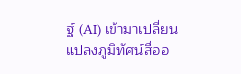ฐ์ (AI) เข้ามาเปลี่ยนแปลงภูมิทัศน์สื่ออ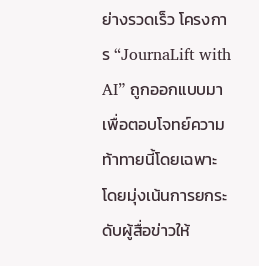ย่างรวดเร็ว โครงการ “JournaLift with AI” ถูกออกแบบมาเพื่อตอบโจทย์ความท้าทายนี้โดยเฉพาะ โดยมุ่งเน้นการยกระดับผู้สื่อข่าวให้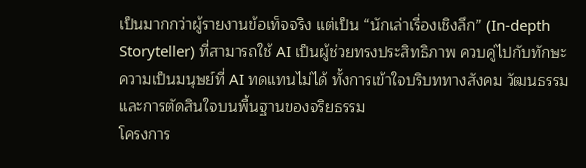เป็นมากกว่าผู้รายงานข้อเท็จจริง แต่เป็น “นักเล่าเรื่องเชิงลึก” (In-depth Storyteller) ที่สามารถใช้ AI เป็นผู้ช่วยทรงประสิทธิภาพ ควบคู่ไปกับทักษะความเป็นมนุษย์ที่ AI ทดแทนไม่ได้ ทั้งการเข้าใจบริบททางสังคม วัฒนธรรม และการตัดสินใจบนพื้นฐานของจริยธรรม
โครงการ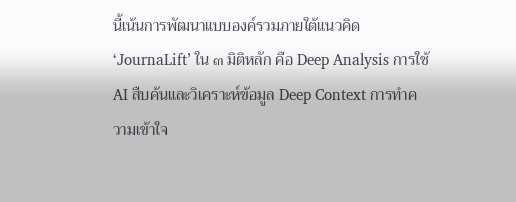นี้เน้นการพัฒนาแบบองค์รวมภายใต้แนวคิด ‘JournaLift’ ใน ๓ มิติหลัก คือ Deep Analysis การใช้ AI สืบค้นและวิเคราะห์ข้อมูล Deep Context การทำความเข้าใจ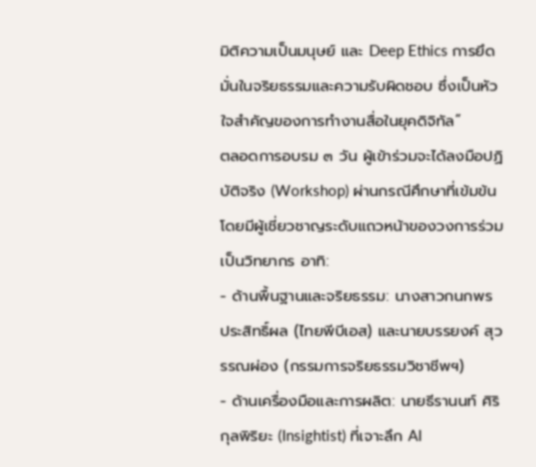มิติความเป็นมนุษย์ และ Deep Ethics การยึดมั่นในจริยธรรมและความรับผิดชอบ ซึ่งเป็นหัวใจสำคัญของการทำงานสื่อในยุคดิจิทัล”
ตลอดการอบรม ๓ วัน ผู้เข้าร่วมจะได้ลงมือปฏิบัติจริง (Workshop) ผ่านกรณีศึกษาที่เข้มข้น โดยมีผู้เชี่ยวชาญระดับแถวหน้าของวงการร่วมเป็นวิทยากร อาทิ:
- ด้านพื้นฐานและจริยธรรม: นางสาวกนกพร ประสิทธิ์ผล (ไทยพีบีเอส) และนายบรรยงค์ สุวรรณผ่อง (กรรมการจริยธรรมวิชาชีพฯ)
- ด้านเครื่องมือและการผลิต: นายธีรานนท์ ศิริกุลพิริยะ (Insightist) ที่เจาะลึก AI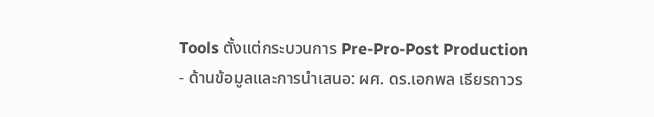Tools ตั้งแต่กระบวนการ Pre-Pro-Post Production
- ด้านข้อมูลและการนำเสนอ: ผศ. ดร.เอกพล เธียรถาวร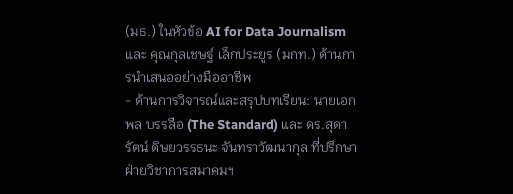(มธ.) ในหัวข้อ AI for Data Journalism และ คุณกุลเชษฐ์ เล็กประยูร (มกท.) ด้านการนำเสนออย่างมืออาชีพ
- ด้านการวิจารณ์และสรุปบทเรียน: นายเอกพล บรรลือ (The Standard) และ ดร.สุดารัตน์ ดิษยวรรธนะ จันทราวัฒนากุล ที่ปรึกษาฝ่ายวิชาการสมาคมฯ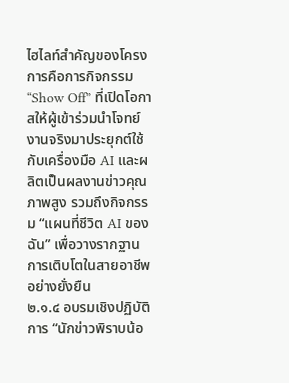ไฮไลท์สำคัญของโครงการคือการกิจกรรม “Show Off” ที่เปิดโอกาสให้ผู้เข้าร่วมนำโจทย์งานจริงมาประยุกต์ใช้กับเครื่องมือ AI และผลิตเป็นผลงานข่าวคุณภาพสูง รวมถึงกิจกรรม “แผนที่ชีวิต AI ของฉัน” เพื่อวางรากฐานการเติบโตในสายอาชีพอย่างยั่งยืน
๒.๑.๔ อบรมเชิงปฏิบัติการ “นักข่าวพิราบน้อ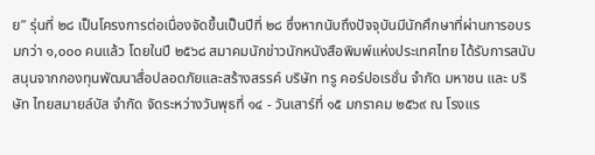ย” รุ่นที่ ๒๘ เป็นโครงการต่อเนื่องจัดขึ้นเป็นปีที่ ๒๘ ซึ่งหากนับถึงปัจจุบันมีนักศึกษาที่ผ่านการอบรมกว่า ๑,๐๐๐ คนแล้ว โดยในปี ๒๕๖๘ สมาคมนักข่าวนักหนังสือพิมพ์แห่งประเทศไทย ได้รับการสนับสนุนจากกองทุนพัฒนาสื่อปลอดภัยและสร้างสรรค์ บริษัท ทรู คอร์ปอเรชั่น จำกัด มหาชน และ บริษัท ไทยสมายล์บัส จำกัด จัดระหว่างวันพุธที่ ๑๔ - วันเสาร์ที่ ๑๕ มกราคม ๒๕๖๙ ณ โรงแร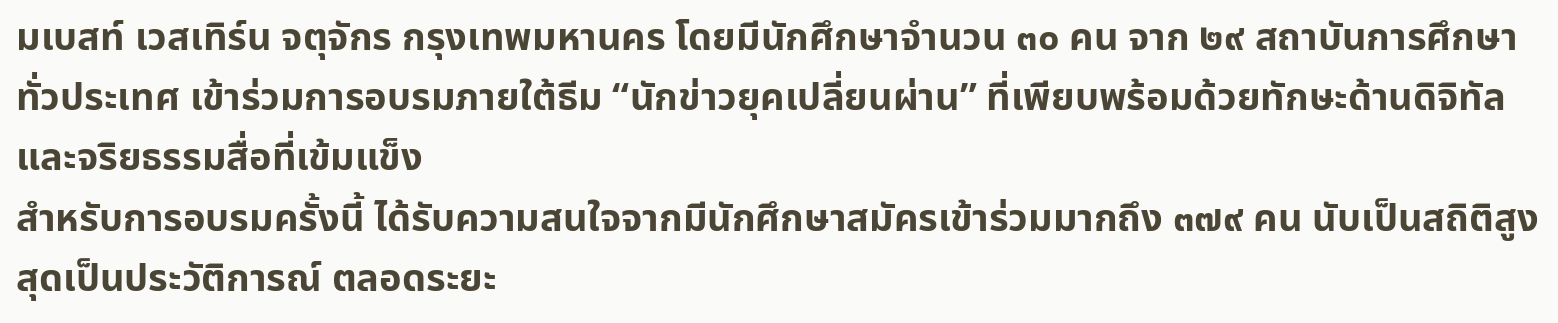มเบสท์ เวสเทิร์น จตุจักร กรุงเทพมหานคร โดยมีนักศึกษาจำนวน ๓๐ คน จาก ๒๙ สถาบันการศึกษาทั่วประเทศ เข้าร่วมการอบรมภายใต้ธีม “นักข่าวยุคเปลี่ยนผ่าน” ที่เพียบพร้อมด้วยทักษะด้านดิจิทัลและจริยธรรมสื่อที่เข้มแข็ง
สำหรับการอบรมครั้งนี้ ได้รับความสนใจจากมีนักศึกษาสมัครเข้าร่วมมากถึง ๓๗๙ คน นับเป็นสถิติสูงสุดเป็นประวัติการณ์ ตลอดระยะ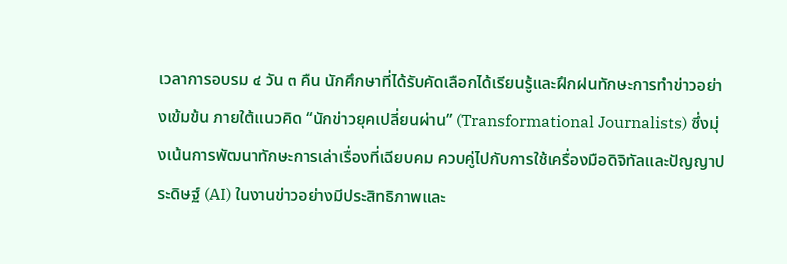เวลาการอบรม ๔ วัน ๓ คืน นักศึกษาที่ได้รับคัดเลือกได้เรียนรู้และฝึกฝนทักษะการทำข่าวอย่างเข้มข้น ภายใต้แนวคิด “นักข่าวยุคเปลี่ยนผ่าน” (Transformational Journalists) ซึ่งมุ่งเน้นการพัฒนาทักษะการเล่าเรื่องที่เฉียบคม ควบคู่ไปกับการใช้เครื่องมือดิจิทัลและปัญญาประดิษฐ์ (AI) ในงานข่าวอย่างมีประสิทธิภาพและ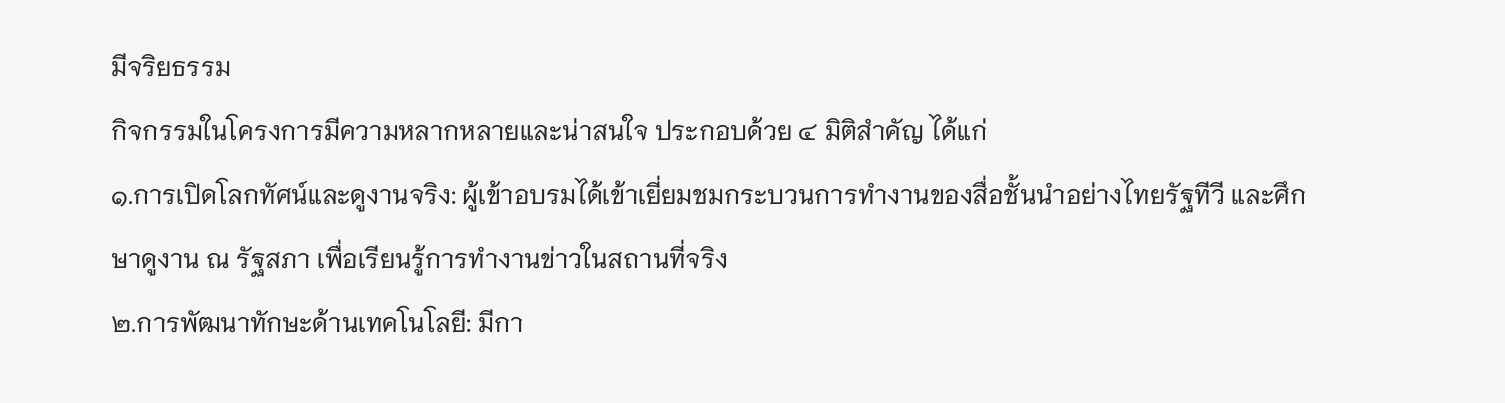มีจริยธรรม
กิจกรรมในโครงการมีความหลากหลายและน่าสนใจ ประกอบด้วย ๔ มิติสำคัญ ได้แก่
๑.การเปิดโลกทัศน์และดูงานจริง: ผู้เข้าอบรมได้เข้าเยี่ยมชมกระบวนการทำงานของสื่อชั้นนำอย่างไทยรัฐทีวี และศึกษาดูงาน ณ รัฐสภา เพื่อเรียนรู้การทำงานข่าวในสถานที่จริง
๒.การพัฒนาทักษะด้านเทคโนโลยี: มีกา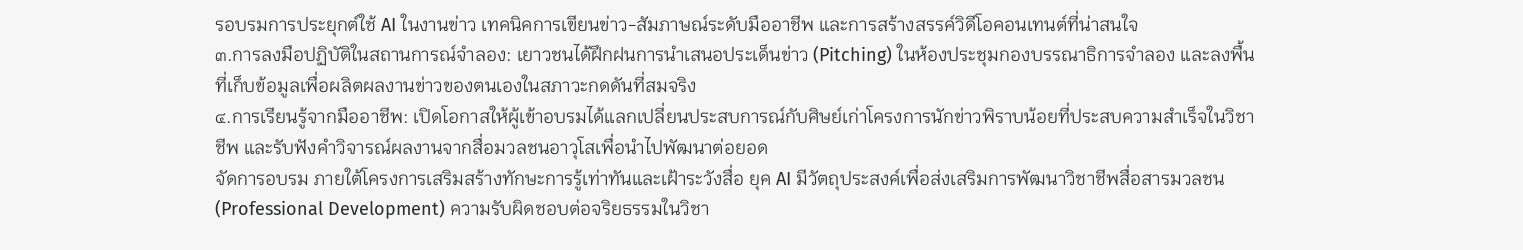รอบรมการประยุกต์ใช้ AI ในงานข่าว เทคนิคการเขียนข่าว-สัมภาษณ์ระดับมืออาชีพ และการสร้างสรรค์วิดีโอคอนเทนต์ที่น่าสนใจ
๓.การลงมือปฏิบัติในสถานการณ์จำลอง: เยาวชนได้ฝึกฝนการนำเสนอประเด็นข่าว (Pitching) ในห้องประชุมกองบรรณาธิการจำลอง และลงพื้นที่เก็บข้อมูลเพื่อผลิตผลงานข่าวของตนเองในสภาวะกดดันที่สมจริง
๔.การเรียนรู้จากมืออาชีพ: เปิดโอกาสให้ผู้เข้าอบรมได้แลกเปลี่ยนประสบการณ์กับศิษย์เก่าโครงการนักข่าวพิราบน้อยที่ประสบความสำเร็จในวิชาชีพ และรับฟังคำวิจารณ์ผลงานจากสื่อมวลชนอาวุโสเพื่อนำไปพัฒนาต่อยอด
จัดการอบรม ภายใต้โครงการเสริมสร้างทักษะการรู้เท่าทันและเฝ้าระวังสื่อ ยุค AI มีวัตถุประสงค์เพื่อส่งเสริมการพัฒนาวิชาชีพสื่อสารมวลชน (Professional Development) ความรับผิดชอบต่อจริยธรรมในวิชา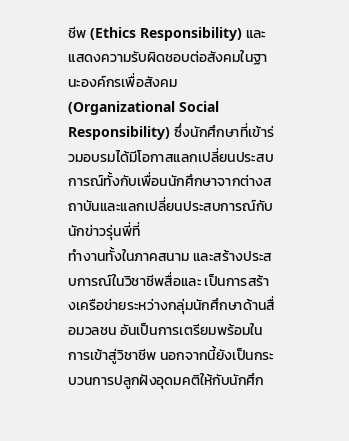ชีพ (Ethics Responsibility) และแสดงความรับผิดชอบต่อสังคมในฐานะองค์กรเพื่อสังคม (Organizational Social Responsibility) ซึ่งนักศึกษาที่เข้าร่วมอบรมได้มีโอกาสแลกเปลี่ยนประสบการณ์ทั้งกับเพื่อนนักศึกษาจากต่างสถาบันและแลกเปลี่ยนประสบการณ์กับนักข่าวรุ่นพี่ที่
ทำงานทั้งในภาคสนาม และสร้างประสบการณ์ในวิชาชีพสื่อและ เป็นการสร้างเครือข่ายระหว่างกลุ่มนักศึกษาด้านสื่อมวลชน อันเป็นการเตรียมพร้อมในการเข้าสู่วิชาชีพ นอกจากนี้ยังเป็นกระบวนการปลูกฝังอุดมคติให้กับนักศึก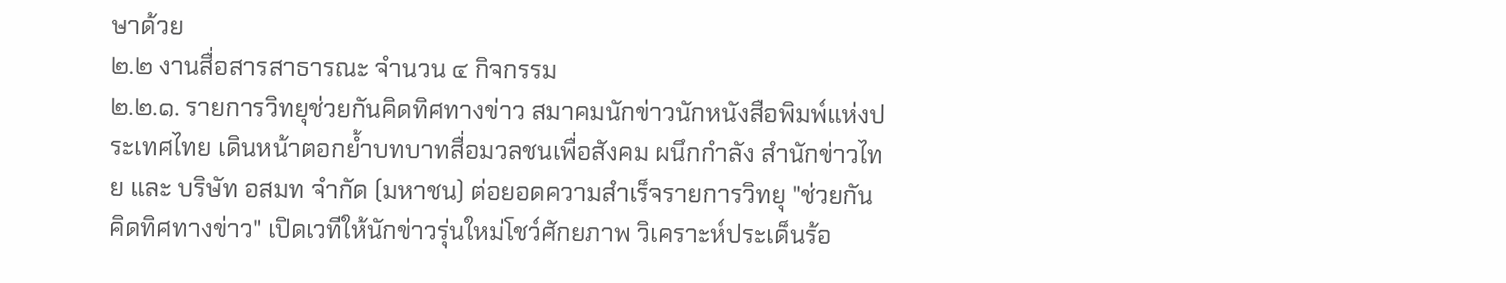ษาด้วย
๒.๒ งานสื่อสารสาธารณะ จำนวน ๔ กิจกรรม
๒.๒.๑. รายการวิทยุช่วยกันคิดทิศทางข่าว สมาคมนักข่าวนักหนังสือพิมพ์แห่งประเทศไทย เดินหน้าตอกย้ำบทบาทสื่อมวลชนเพื่อสังคม ผนึกกำลัง สำนักข่าวไทย และ บริษัท อสมท จำกัด (มหาชน) ต่อยอดความสำเร็จรายการวิทยุ "ช่วยกันคิดทิศทางข่าว" เปิดเวทีให้นักข่าวรุ่นใหม่โชว์ศักยภาพ วิเคราะห์ประเด็นร้อ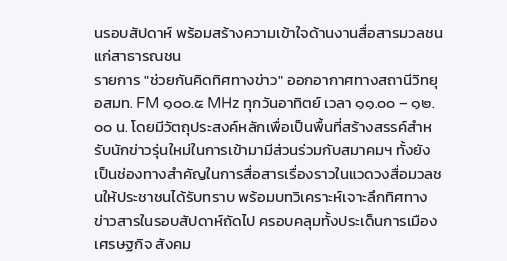นรอบสัปดาห์ พร้อมสร้างความเข้าใจด้านงานสื่อสารมวลชนแก่สาธารณชน
รายการ "ช่วยกันคิดทิศทางข่าว" ออกอากาศทางสถานีวิทยุ อสมท. FM ๑๐๐.๕ MHz ทุกวันอาทิตย์ เวลา ๑๑.๐๐ – ๑๒.๐๐ น. โดยมีวัตถุประสงค์หลักเพื่อเป็นพื้นที่สร้างสรรค์สำหรับนักข่าวรุ่นใหม่ในการเข้ามามีส่วนร่วมกับสมาคมฯ ทั้งยังเป็นช่องทางสำคัญในการสื่อสารเรื่องราวในแวดวงสื่อมวลชนให้ประชาชนได้รับทราบ พร้อมบทวิเคราะห์เจาะลึกทิศทางข่าวสารในรอบสัปดาห์ถัดไป ครอบคลุมทั้งประเด็นการเมือง เศรษฐกิจ สังคม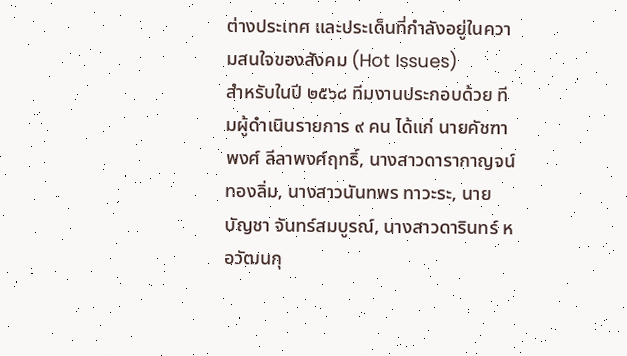ต่างประเทศ และประเด็นที่กำลังอยู่ในความสนใจของสังคม (Hot Issues)
สำหรับในปี ๒๕๖๘ ทีมงานประกอบด้วย ทีมผู้ดำเนินรายการ ๙ คน ได้แก่ นายคัชฑาพงศ์ ลีลาพงศ์ฤทธิ์, นางสาวดารากาญจน์ ทองลิ่ม, นางสาวนันทพร ทาวะระ, นายบัญชา จันทร์สมบูรณ์, นางสาวดารินทร์ หอวัฒนกุ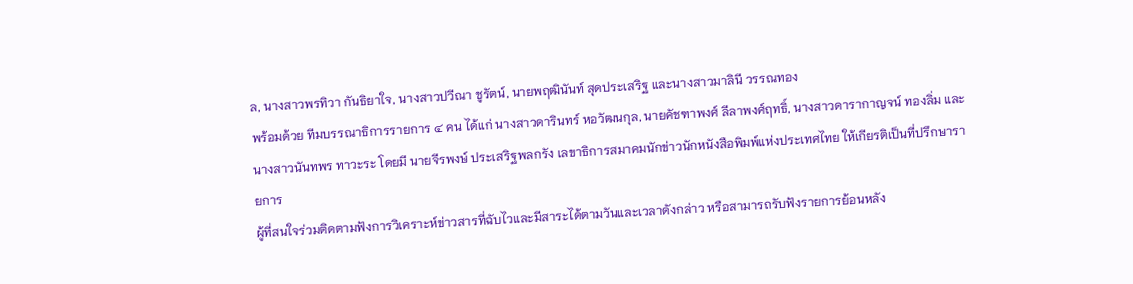ล, นางสาวพรทิวา กันธิยาใจ, นางสาวปวีณา ชูรัตน์, นายพฤฒินันท์ สุดประเสริฐ และนางสาวมาลินี วรรณทอง
พร้อมด้วย ทีมบรรณาธิการรายการ ๔ คน ได้แก่ นางสาวดารินทร์ หอวัฒนกุล, นายคัชฑาพงศ์ ลีลาพงศ์ฤทธิ์, นางสาวดารากาญจน์ ทองลิ่ม และนางสาวนันทพร ทาวะระ โดยมี นายจีรพงษ์ ประเสริฐพลกรัง เลขาธิการสมาคมนักข่าวนักหนังสือพิมพ์แห่งประเทศไทย ให้เกียรติเป็นที่ปรึกษารายการ
ผู้ที่สนใจร่วมติดตามฟังการวิเคราะห์ข่าวสารที่ฉับไวและมีสาระได้ตามวันและเวลาดังกล่าว หรือสามารถรับฟังรายการย้อนหลัง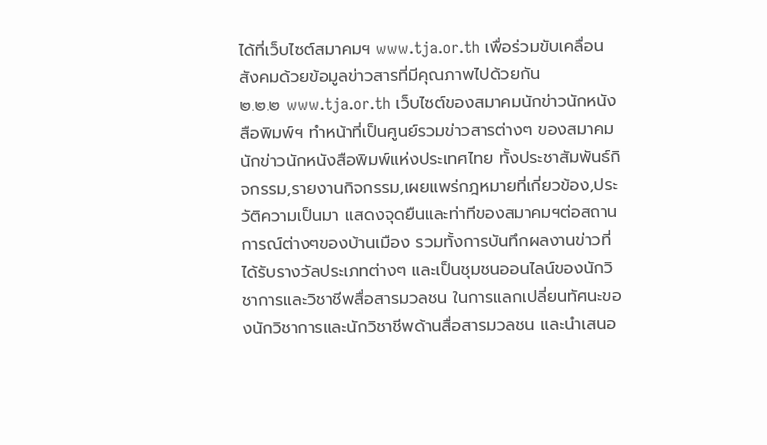ได้ที่เว็บไซต์สมาคมฯ www.tja.or.th เพื่อร่วมขับเคลื่อนสังคมด้วยข้อมูลข่าวสารที่มีคุณภาพไปด้วยกัน
๒.๒.๒ www.tja.or.th เว็บไซต์ของสมาคมนักข่าวนักหนังสือพิมพ์ฯ ทำหน้าที่เป็นศูนย์รวมข่าวสารต่างๆ ของสมาคมนักข่าวนักหนังสือพิมพ์แห่งประเทศไทย ทั้งประชาสัมพันธ์กิจกรรม,รายงานกิจกรรม,เผยแพร่กฎหมายที่เกี่ยวข้อง,ประวัติความเป็นมา แสดงจุดยืนและท่าทีของสมาคมฯต่อสถานการณ์ต่างๆของบ้านเมือง รวมทั้งการบันทึกผลงานข่าวที่ได้รับรางวัลประเภทต่างๆ และเป็นชุมชนออนไลน์ของนักวิชาการและวิชาชีพสื่อสารมวลชน ในการแลกเปลี่ยนทัศนะของนักวิชาการและนักวิชาชีพด้านสื่อสารมวลชน และนำเสนอ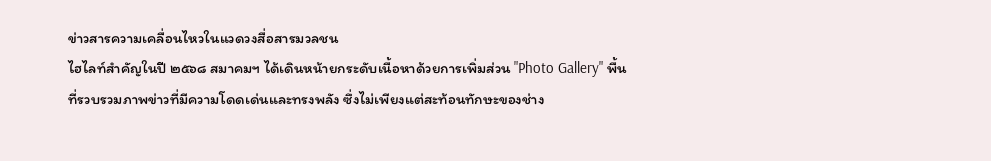ข่าวสารความเคลื่อนไหวในแวดวงสื่อสารมวลชน
ไฮไลท์สำคัญในปี ๒๕๖๘ สมาคมฯ ได้เดินหน้ายกระดับเนื้อหาด้วยการเพิ่มส่วน "Photo Gallery" พื้นที่รวบรวมภาพข่าวที่มีความโดดเด่นและทรงพลัง ซึ่งไม่เพียงแต่สะท้อนทักษะของช่าง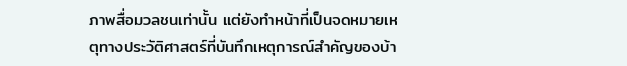ภาพสื่อมวลชนเท่านั้น แต่ยังทำหน้าที่เป็นจดหมายเหตุทางประวัติศาสตร์ที่บันทึกเหตุการณ์สำคัญของบ้า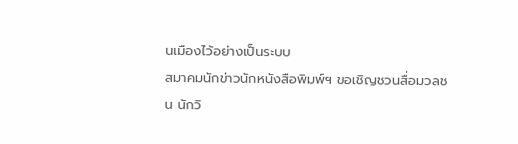นเมืองไว้อย่างเป็นระบบ
สมาคมนักข่าวนักหนังสือพิมพ์ฯ ขอเชิญชวนสื่อมวลชน นักวิ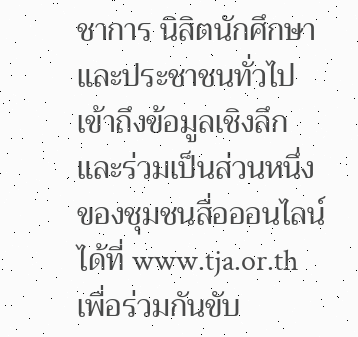ชาการ นิสิตนักศึกษา และประชาชนทั่วไป เข้าถึงข้อมูลเชิงลึกและร่วมเป็นส่วนหนึ่งของชุมชนสื่อออนไลน์ได้ที่ www.tja.or.th เพื่อร่วมกันขับ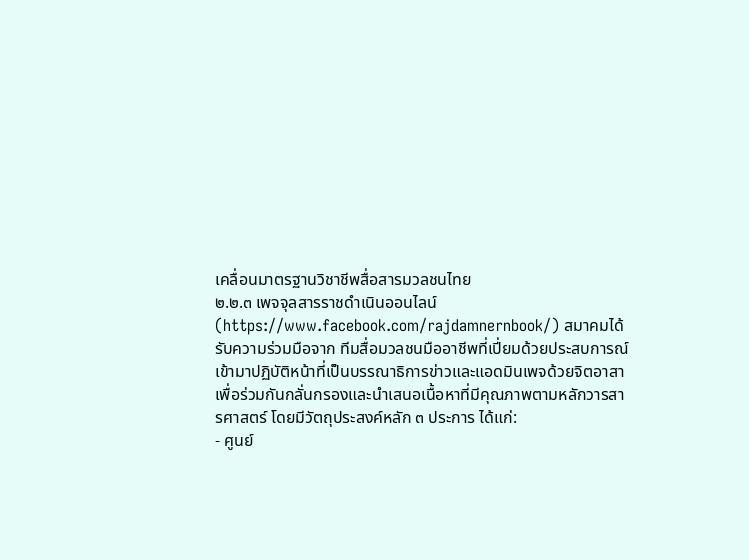เคลื่อนมาตรฐานวิชาชีพสื่อสารมวลชนไทย
๒.๒.๓ เพจจุลสารราชดำเนินออนไลน์ (https://www.facebook.com/rajdamnernbook/) สมาคมได้รับความร่วมมือจาก ทีมสื่อมวลชนมืออาชีพที่เปี่ยมด้วยประสบการณ์ เข้ามาปฏิบัติหน้าที่เป็นบรรณาธิการข่าวและแอดมินเพจด้วยจิตอาสา เพื่อร่วมกันกลั่นกรองและนำเสนอเนื้อหาที่มีคุณภาพตามหลักวารสารศาสตร์ โดยมีวัตถุประสงค์หลัก ๓ ประการ ได้แก่:
- ศูนย์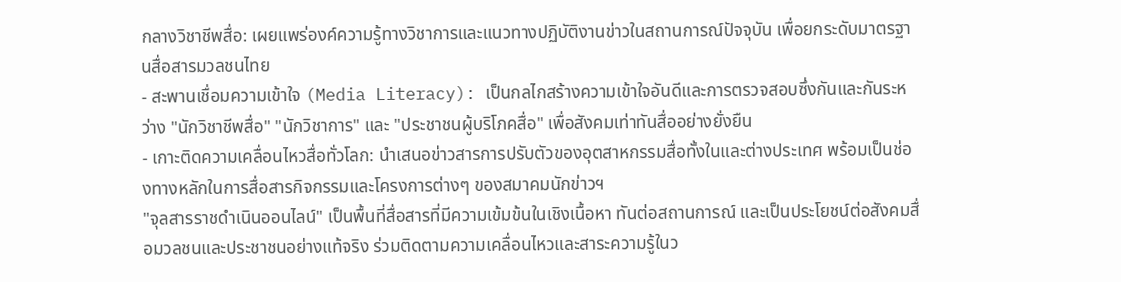กลางวิชาชีพสื่อ: เผยแพร่องค์ความรู้ทางวิชาการและแนวทางปฏิบัติงานข่าวในสถานการณ์ปัจจุบัน เพื่อยกระดับมาตรฐานสื่อสารมวลชนไทย
- สะพานเชื่อมความเข้าใจ (Media Literacy): เป็นกลไกสร้างความเข้าใจอันดีและการตรวจสอบซึ่งกันและกันระหว่าง "นักวิชาชีพสื่อ" "นักวิชาการ" และ "ประชาชนผู้บริโภคสื่อ" เพื่อสังคมเท่าทันสื่ออย่างยั่งยืน
- เกาะติดความเคลื่อนไหวสื่อทั่วโลก: นำเสนอข่าวสารการปรับตัวของอุตสาหกรรมสื่อทั้งในและต่างประเทศ พร้อมเป็นช่องทางหลักในการสื่อสารกิจกรรมและโครงการต่างๆ ของสมาคมนักข่าวฯ
"จุลสารราชดำเนินออนไลน์" เป็นพื้นที่สื่อสารที่มีความเข้มข้นในเชิงเนื้อหา ทันต่อสถานการณ์ และเป็นประโยชน์ต่อสังคมสื่อมวลชนและประชาชนอย่างแท้จริง ร่วมติดตามความเคลื่อนไหวและสาระความรู้ในว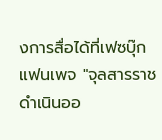งการสื่อได้ที่เฟซบุ๊กแฟนเพจ "จุลสารราชดำเนินออ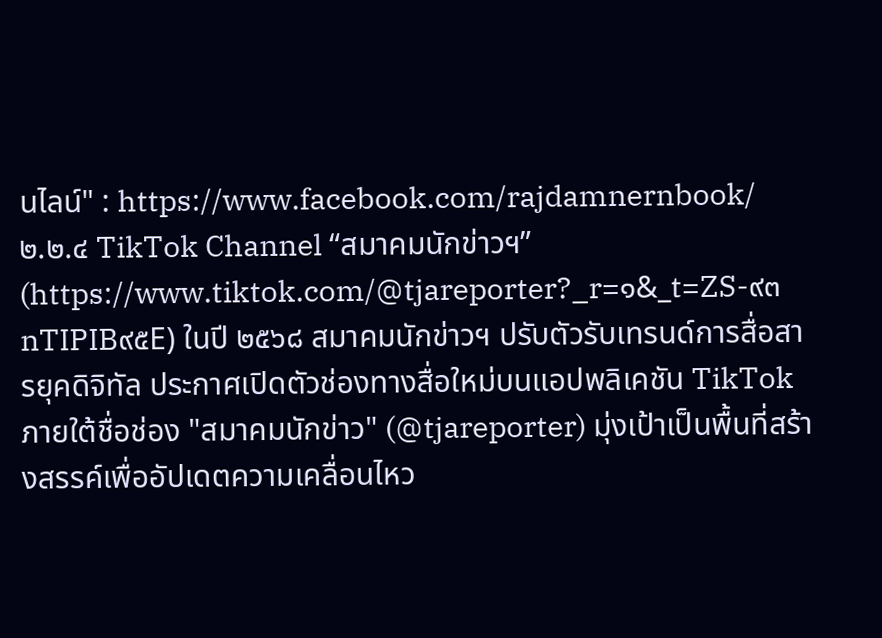นไลน์" : https://www.facebook.com/rajdamnernbook/
๒.๒.๔ TikTok Channel “สมาคมนักข่าวฯ” (https://www.tiktok.com/@tjareporter?_r=๑&_t=ZS-๙๓nTIPIB๙๕E) ในปี ๒๕๖๘ สมาคมนักข่าวฯ ปรับตัวรับเทรนด์การสื่อสารยุคดิจิทัล ประกาศเปิดตัวช่องทางสื่อใหม่บนแอปพลิเคชัน TikTok ภายใต้ชื่อช่อง "สมาคมนักข่าว" (@tjareporter) มุ่งเป้าเป็นพื้นที่สร้างสรรค์เพื่ออัปเดตความเคลื่อนไหว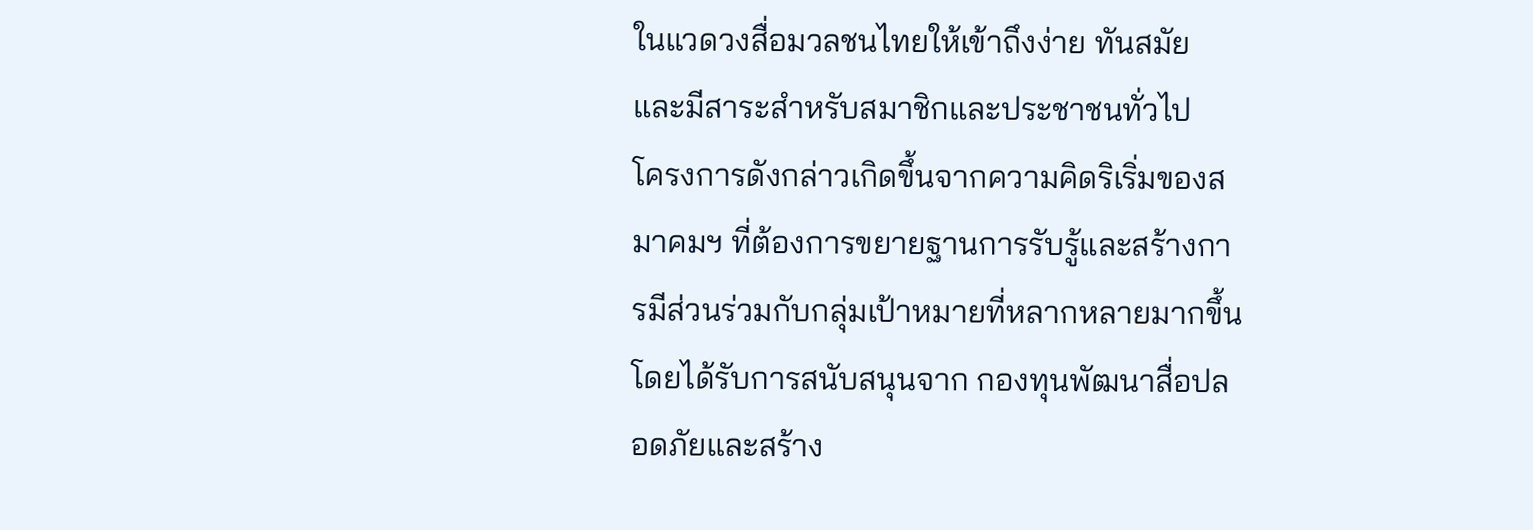ในแวดวงสื่อมวลชนไทยให้เข้าถึงง่าย ทันสมัย และมีสาระสำหรับสมาชิกและประชาชนทั่วไป
โครงการดังกล่าวเกิดขึ้นจากความคิดริเริ่มของสมาคมฯ ที่ต้องการขยายฐานการรับรู้และสร้างการมีส่วนร่วมกับกลุ่มเป้าหมายที่หลากหลายมากขึ้น โดยได้รับการสนับสนุนจาก กองทุนพัฒนาสื่อปลอดภัยและสร้าง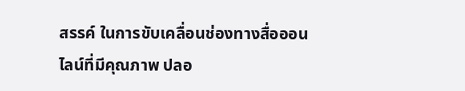สรรค์ ในการขับเคลื่อนช่องทางสื่อออนไลน์ที่มีคุณภาพ ปลอ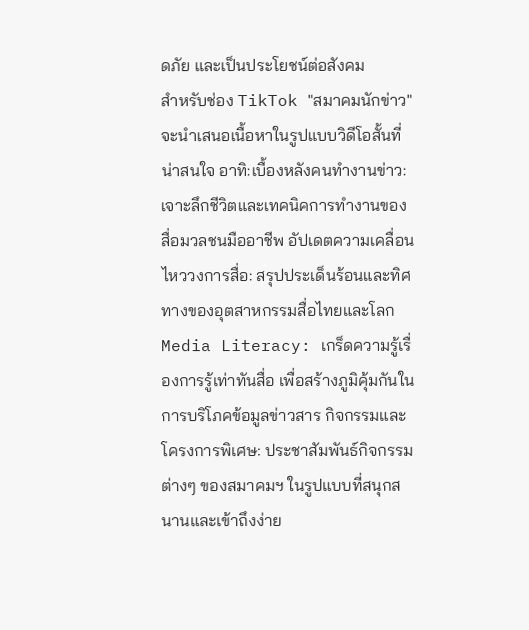ดภัย และเป็นประโยชน์ต่อสังคม
สำหรับช่อง TikTok "สมาคมนักข่าว" จะนำเสนอเนื้อหาในรูปแบบวิดีโอสั้นที่น่าสนใจ อาทิ:เบื้องหลังคนทำงานข่าว: เจาะลึกชีวิตและเทคนิคการทำงานของสื่อมวลชนมืออาชีพ อัปเดตความเคลื่อนไหววงการสื่อ: สรุปประเด็นร้อนและทิศทางของอุตสาหกรรมสื่อไทยและโลก Media Literacy: เกร็ดความรู้เรื่องการรู้เท่าทันสื่อ เพื่อสร้างภูมิคุ้มกันในการบริโภคข้อมูลข่าวสาร กิจกรรมและโครงการพิเศษ: ประชาสัมพันธ์กิจกรรมต่างๆ ของสมาคมฯ ในรูปแบบที่สนุกสนานและเข้าถึงง่าย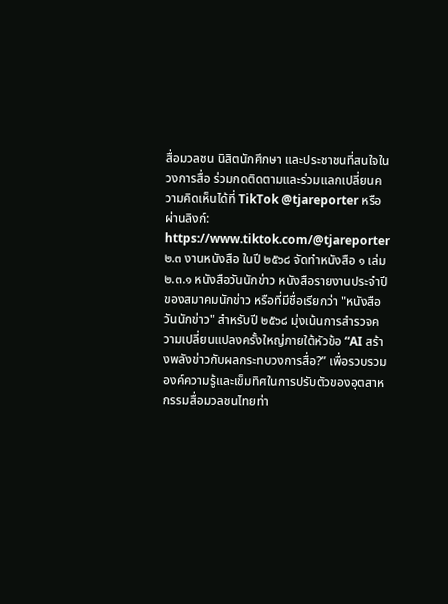สื่อมวลชน นิสิตนักศึกษา และประชาชนที่สนใจในวงการสื่อ ร่วมกดติดตามและร่วมแลกเปลี่ยนความคิดเห็นได้ที่ TikTok @tjareporter หรือผ่านลิงก์: https://www.tiktok.com/@tjareporter
๒.๓ งานหนังสือ ในปี ๒๕๖๘ จัดทำหนังสือ ๑ เล่ม
๒.๓.๑ หนังสือวันนักข่าว หนังสือรายงานประจำปี ของสมาคมนักข่าว หรือที่มีชื่อเรียกว่า "หนังสือวันนักข่าว" สำหรับปี ๒๕๖๘ มุ่งเน้นการสำรวจความเปลี่ยนแปลงครั้งใหญ่ภายใต้หัวข้อ “AI สร้างพลังข่าวกับผลกระทบวงการสื่อ?” เพื่อรวบรวมองค์ความรู้และเข็มทิศในการปรับตัวของอุตสาหกรรมสื่อมวลชนไทยท่า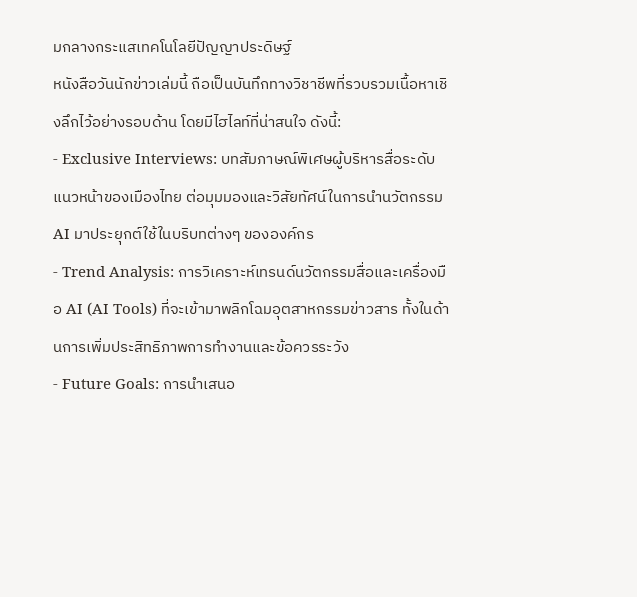มกลางกระแสเทคโนโลยีปัญญาประดิษฐ์
หนังสือวันนักข่าวเล่มนี้ ถือเป็นบันทึกทางวิชาชีพที่รวบรวมเนื้อหาเชิงลึกไว้อย่างรอบด้าน โดยมีไฮไลท์ที่น่าสนใจ ดังนี้:
- Exclusive Interviews: บทสัมภาษณ์พิเศษผู้บริหารสื่อระดับแนวหน้าของเมืองไทย ต่อมุมมองและวิสัยทัศน์ในการนำนวัตกรรม AI มาประยุกต์ใช้ในบริบทต่างๆ ขององค์กร
- Trend Analysis: การวิเคราะห์เทรนด์นวัตกรรมสื่อและเครื่องมือ AI (AI Tools) ที่จะเข้ามาพลิกโฉมอุตสาหกรรมข่าวสาร ทั้งในด้านการเพิ่มประสิทธิภาพการทำงานและข้อควรระวัง
- Future Goals: การนำเสนอ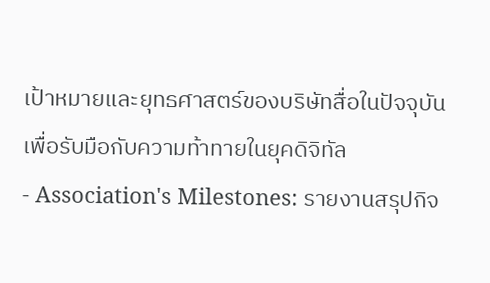เป้าหมายและยุทธศาสตร์ของบริษัทสื่อในปัจจุบัน เพื่อรับมือกับความท้าทายในยุคดิจิทัล
- Association's Milestones: รายงานสรุปกิจ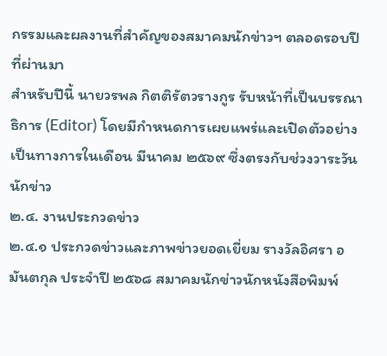กรรมและผลงานที่สำคัญของสมาคมนักข่าวฯ ตลอดรอบปีที่ผ่านมา
สำหรับปีนี้ นายวรพล กิตติรัตวรางกูร รับหน้าที่เป็นบรรณาธิการ (Editor) โดยมีกำหนดการเผยแพร่และเปิดตัวอย่างเป็นทางการในเดือน มีนาคม ๒๕๖๙ ซึ่งตรงกับช่วงวาระวันนักข่าว
๒.๔. งานประกวดข่าว
๒.๔.๑ ประกวดข่าวและภาพข่าวยอดเยี่ยม รางวัลอิศรา อมันตกุล ประจำปี ๒๕๖๘ สมาคมนักข่าวนักหนังสือพิมพ์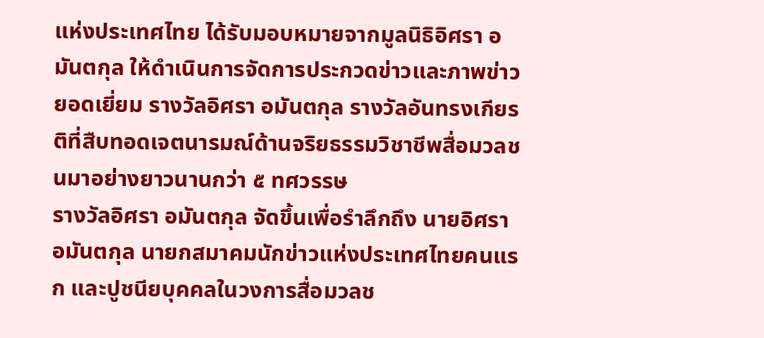แห่งประเทศไทย ได้รับมอบหมายจากมูลนิธิอิศรา อมันตกุล ให้ดำเนินการจัดการประกวดข่าวและภาพข่าวยอดเยี่ยม รางวัลอิศรา อมันตกุล รางวัลอันทรงเกียรติที่สืบทอดเจตนารมณ์ด้านจริยธรรมวิชาชีพสื่อมวลชนมาอย่างยาวนานกว่า ๕ ทศวรรษ
รางวัลอิศรา อมันตกุล จัดขึ้นเพื่อรำลึกถึง นายอิศรา อมันตกุล นายกสมาคมนักข่าวแห่งประเทศไทยคนแรก และปูชนียบุคคลในวงการสื่อมวลช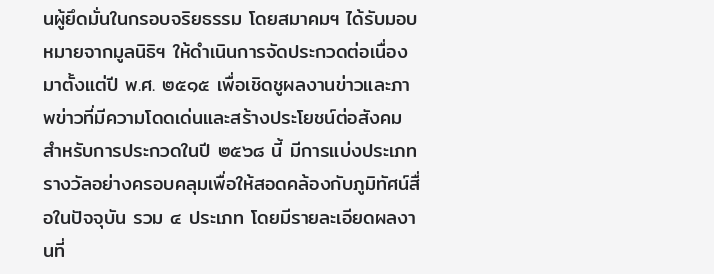นผู้ยึดมั่นในกรอบจริยธรรม โดยสมาคมฯ ได้รับมอบหมายจากมูลนิธิฯ ให้ดำเนินการจัดประกวดต่อเนื่องมาตั้งแต่ปี พ.ศ. ๒๕๑๕ เพื่อเชิดชูผลงานข่าวและภาพข่าวที่มีความโดดเด่นและสร้างประโยชน์ต่อสังคม
สำหรับการประกวดในปี ๒๕๖๘ นี้ มีการแบ่งประเภทรางวัลอย่างครอบคลุมเพื่อให้สอดคล้องกับภูมิทัศน์สื่อในปัจจุบัน รวม ๔ ประเภท โดยมีรายละเอียดผลงานที่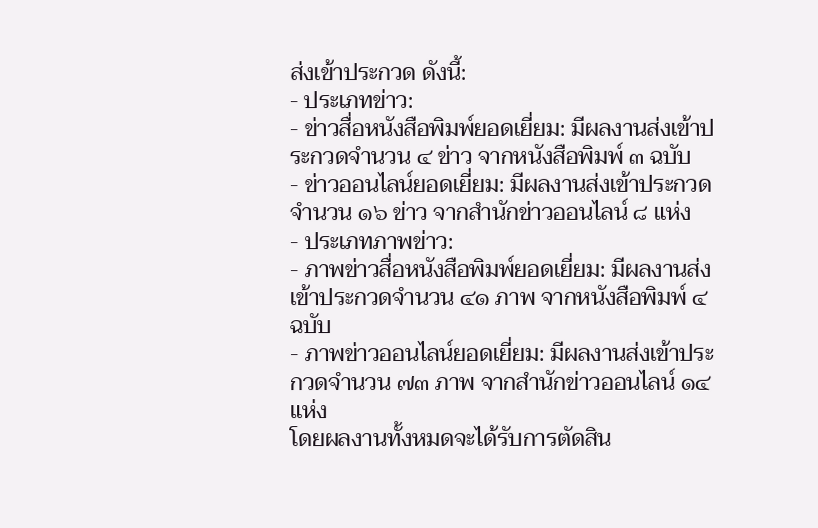ส่งเข้าประกวด ดังนี้:
- ประเภทข่าว:
- ข่าวสื่อหนังสือพิมพ์ยอดเยี่ยม: มีผลงานส่งเข้าประกวดจำนวน ๔ ข่าว จากหนังสือพิมพ์ ๓ ฉบับ
- ข่าวออนไลน์ยอดเยี่ยม: มีผลงานส่งเข้าประกวดจำนวน ๑๖ ข่าว จากสำนักข่าวออนไลน์ ๘ แห่ง
- ประเภทภาพข่าว:
- ภาพข่าวสื่อหนังสือพิมพ์ยอดเยี่ยม: มีผลงานส่งเข้าประกวดจำนวน ๔๑ ภาพ จากหนังสือพิมพ์ ๔ ฉบับ
- ภาพข่าวออนไลน์ยอดเยี่ยม: มีผลงานส่งเข้าประกวดจำนวน ๗๓ ภาพ จากสำนักข่าวออนไลน์ ๑๔ แห่ง
โดยผลงานทั้งหมดจะได้รับการตัดสิน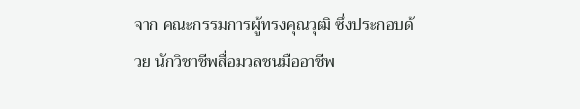จาก คณะกรรมการผู้ทรงคุณวุฒิ ซึ่งประกอบด้วย นักวิชาชีพสื่อมวลชนมืออาชีพ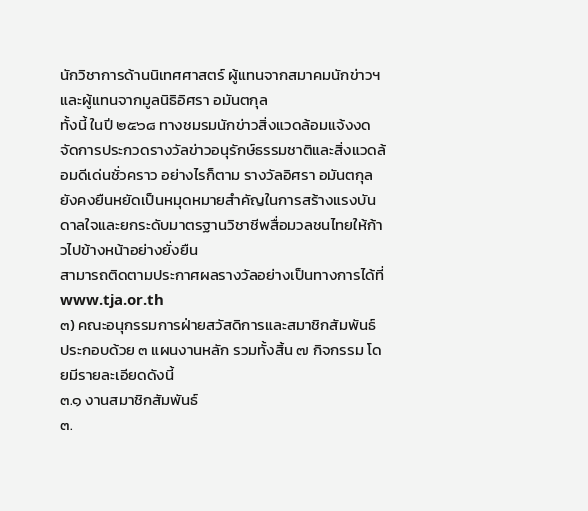นักวิชาการด้านนิเทศศาสตร์ ผู้แทนจากสมาคมนักข่าวฯ และผู้แทนจากมูลนิธิอิศรา อมันตกุล
ทั้งนี้ ในปี ๒๕๖๘ ทางชมรมนักข่าวสิ่งแวดล้อมแจ้งงดจัดการประกวดรางวัลข่าวอนุรักษ์ธรรมชาติและสิ่งแวดล้อมดีเด่นชั่วคราว อย่างไรก็ตาม รางวัลอิศรา อมันตกุล ยังคงยืนหยัดเป็นหมุดหมายสำคัญในการสร้างแรงบันดาลใจและยกระดับมาตรฐานวิชาชีพสื่อมวลชนไทยให้ก้าวไปข้างหน้าอย่างยั่งยืน
สามารถติดตามประกาศผลรางวัลอย่างเป็นทางการได้ที่ www.tja.or.th
๓) คณะอนุกรรมการฝ่ายสวัสดิการและสมาชิกสัมพันธ์ ประกอบด้วย ๓ แผนงานหลัก รวมทั้งสิ้น ๗ กิจกรรม โดยมีรายละเอียดดังนี้
๓.๑ งานสมาชิกสัมพันธ์
๓.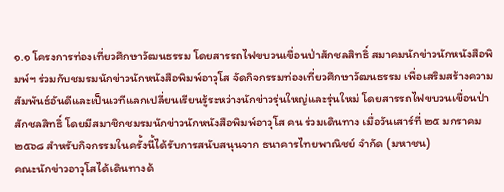๑.๑ โครงการท่องเที่ยวศึกษาวัฒนธรรม โดยสารรถไฟขบวนเขื่อนป่าสักชลสิทธิ์ สมาคมนักข่าวนักหนังสือพิมพ์ฯ ร่วมกับชมรมนักข่าวนักหนังสือพิมพ์อาวุโส จัดกิจกรรมท่องเที่ยวศึกษาวัฒนธรรม เพื่อเสริมสร้างความสัมพันธ์อันดีและเป็นเวทีแลกเปลี่ยนเรียนรู้ระหว่างนักข่าวรุ่นใหญ่และรุ่นใหม่ โดยสารรถไฟขบวนเขื่อนป่าสักชลสิทธิ์ โดยมีสมาชิกชมรมนักข่าวนักหนังสือพิมพ์อาวุโส คน ร่วมเดินทาง เมื่อวันเสาร์ที่ ๒๕ มกราคม ๒๕๖๘ สำหรับกิจกรรมในครั้งนี้ได้รับการสนับสนุนจาก ธนาคารไทยพาณิชย์ จำกัด (มหาชน)
คณะนักข่าวอาวุโสได้เดินทางด้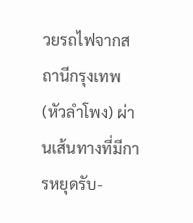วยรถไฟจากสถานีกรุงเทพ (หัวลำโพง) ผ่านเส้นทางที่มีการหยุดรับ-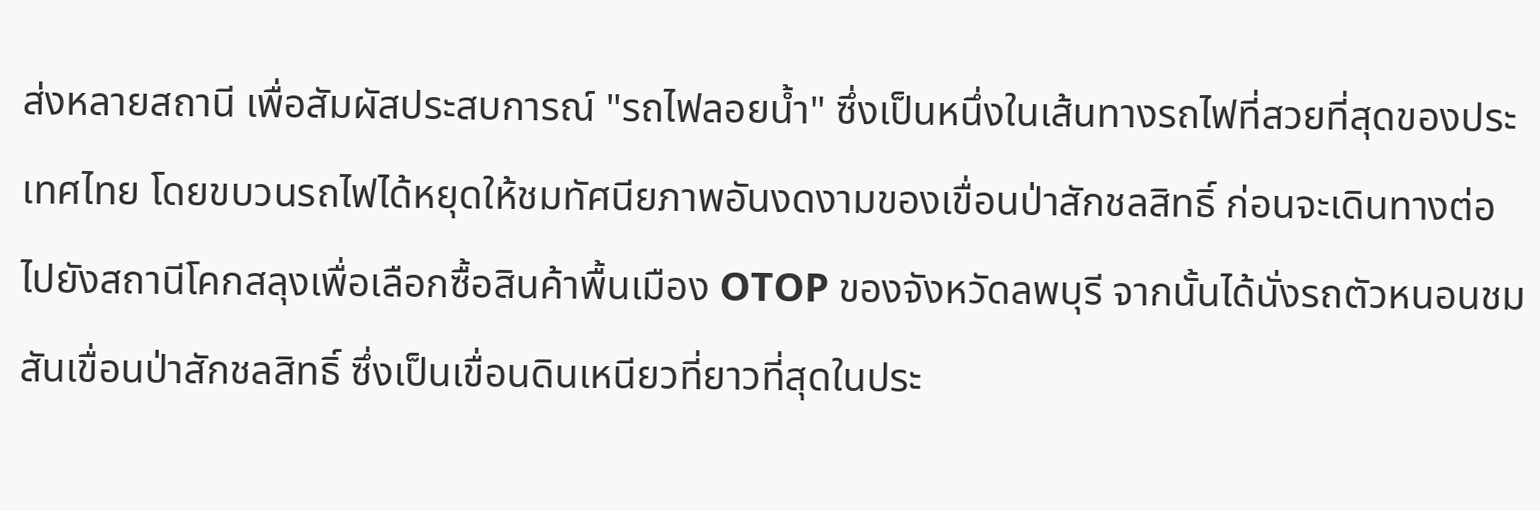ส่งหลายสถานี เพื่อสัมผัสประสบการณ์ "รถไฟลอยน้ำ" ซึ่งเป็นหนึ่งในเส้นทางรถไฟที่สวยที่สุดของประเทศไทย โดยขบวนรถไฟได้หยุดให้ชมทัศนียภาพอันงดงามของเขื่อนป่าสักชลสิทธิ์ ก่อนจะเดินทางต่อไปยังสถานีโคกสลุงเพื่อเลือกซื้อสินค้าพื้นเมือง OTOP ของจังหวัดลพบุรี จากนั้นได้นั่งรถตัวหนอนชมสันเขื่อนป่าสักชลสิทธิ์ ซึ่งเป็นเขื่อนดินเหนียวที่ยาวที่สุดในประ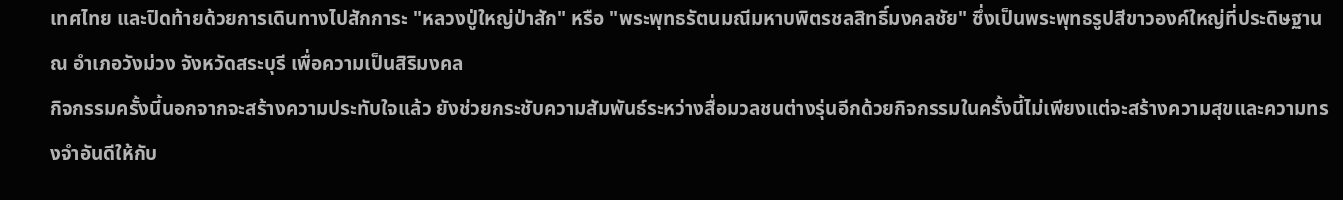เทศไทย และปิดท้ายด้วยการเดินทางไปสักการะ "หลวงปู่ใหญ่ป่าสัก" หรือ "พระพุทธรัตนมณีมหาบพิตรชลสิทธิ์มงคลชัย" ซึ่งเป็นพระพุทธรูปสีขาวองค์ใหญ่ที่ประดิษฐาน ณ อำเภอวังม่วง จังหวัดสระบุรี เพื่อความเป็นสิริมงคล
กิจกรรมครั้งนี้นอกจากจะสร้างความประทับใจแล้ว ยังช่วยกระชับความสัมพันธ์ระหว่างสื่อมวลชนต่างรุ่นอีกด้วยกิจกรรมในครั้งนี้ไม่เพียงแต่จะสร้างความสุขและความทรงจำอันดีให้กับ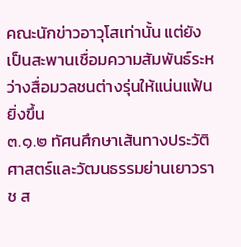คณะนักข่าวอาวุโสเท่านั้น แต่ยังเป็นสะพานเชื่อมความสัมพันธ์ระหว่างสื่อมวลชนต่างรุ่นให้แน่นแฟ้นยิ่งขึ้น
๓.๑.๒ ทัศนศึกษาเส้นทางประวัติศาสตร์และวัฒนธรรมย่านเยาวราช ส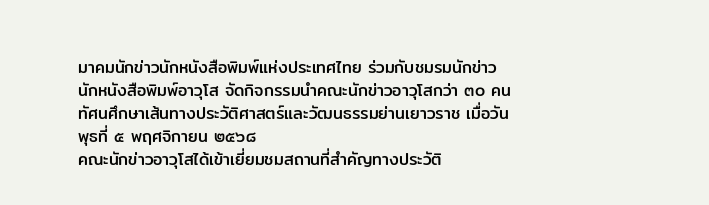มาคมนักข่าวนักหนังสือพิมพ์แห่งประเทศไทย ร่วมกับชมรมนักข่าวนักหนังสือพิมพ์อาวุโส จัดกิจกรรมนำคณะนักข่าวอาวุโสกว่า ๓๐ คน ทัศนศึกษาเส้นทางประวัติศาสตร์และวัฒนธรรมย่านเยาวราช เมื่อวันพุธที่ ๕ พฤศจิกายน ๒๕๖๘
คณะนักข่าวอาวุโสได้เข้าเยี่ยมชมสถานที่สำคัญทางประวัติ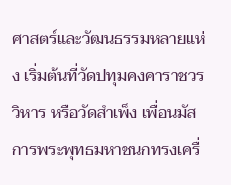ศาสตร์และวัฒนธรรมหลายแห่ง เริ่มต้นที่วัดปทุมคงคาราชวรวิหาร หรือวัดสำเพ็ง เพื่อนมัสการพระพุทธมหาชนกทรงเครื่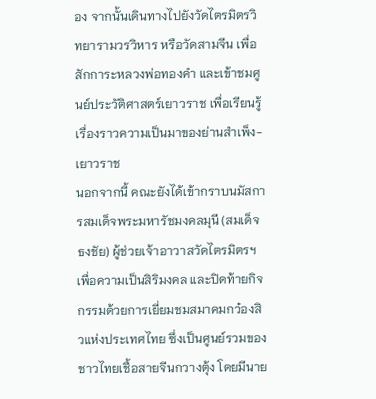อง จากนั้นเดินทางไปยังวัดไตรมิตรวิทยารามวรวิหาร หรือวัดสามจีน เพื่อสักการะหลวงพ่อทองคำ และเข้าชมศูนย์ประวัติศาสตร์เยาวราช เพื่อเรียนรู้เรื่องราวความเป็นมาของย่านสำเพ็ง-เยาวราช
นอกจากนี้ คณะยังได้เข้ากราบนมัสการสมเด็จพระมหารัชมงคลมุนี (สมเด็จธงชัย) ผู้ช่วยเจ้าอาวาสวัดไตรมิตรฯ เพื่อความเป็นสิริมงคล และปิดท้ายกิจกรรมด้วยการเยี่ยมชมสมาคมกว๋องสิวแห่งประเทศไทย ซึ่งเป็นศูนย์รวมของชาวไทยเชื้อสายจีนกวางตุ้ง โดยมีนาย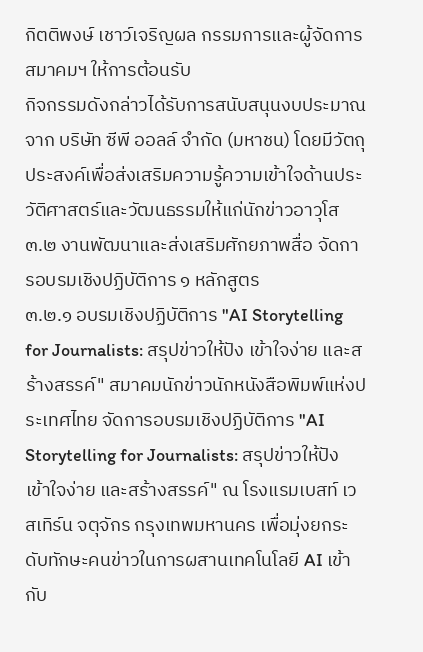กิตติพงษ์ เชาว์เจริญผล กรรมการและผู้จัดการสมาคมฯ ให้การต้อนรับ
กิจกรรมดังกล่าวได้รับการสนับสนุนงบประมาณจาก บริษัท ซีพี ออลล์ จำกัด (มหาชน) โดยมีวัตถุประสงค์เพื่อส่งเสริมความรู้ความเข้าใจด้านประวัติศาสตร์และวัฒนธรรมให้แก่นักข่าวอาวุโส
๓.๒ งานพัฒนาและส่งเสริมศักยภาพสื่อ จัดการอบรมเชิงปฏิบัติการ ๑ หลักสูตร
๓.๒.๑ อบรมเชิงปฏิบัติการ "AI Storytelling for Journalists: สรุปข่าวให้ปัง เข้าใจง่าย และสร้างสรรค์" สมาคมนักข่าวนักหนังสือพิมพ์แห่งประเทศไทย จัดการอบรมเชิงปฏิบัติการ "AI Storytelling for Journalists: สรุปข่าวให้ปัง เข้าใจง่าย และสร้างสรรค์" ณ โรงแรมเบสท์ เวสเทิร์น จตุจักร กรุงเทพมหานคร เพื่อมุ่งยกระดับทักษะคนข่าวในการผสานเทคโนโลยี AI เข้ากับ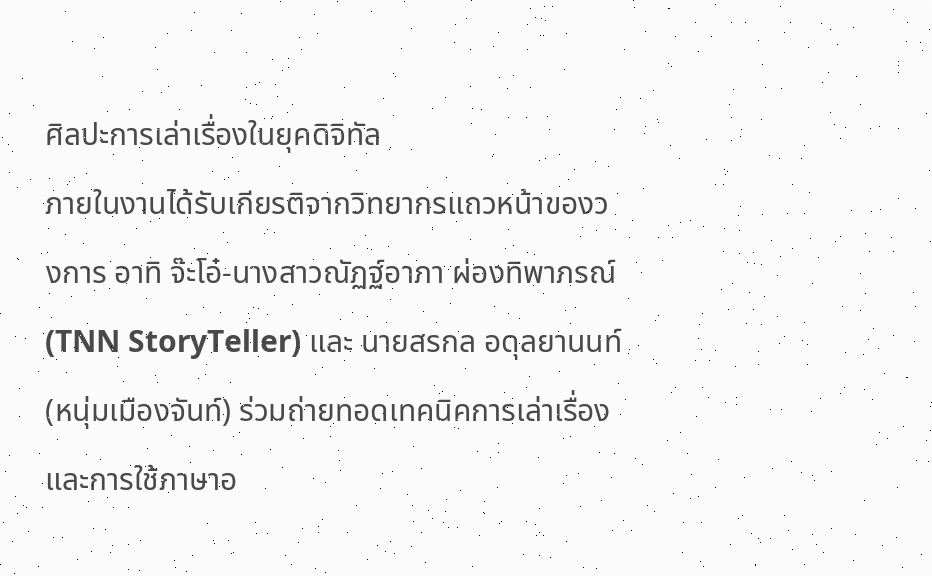ศิลปะการเล่าเรื่องในยุคดิจิทัล
ภายในงานได้รับเกียรติจากวิทยากรแถวหน้าของวงการ อาทิ จ๊ะโอ๋-นางสาวณัฏฐ์อาภา ผ่องทิพาภรณ์ (TNN StoryTeller) และ นายสรกล อดุลยานนท์ (หนุ่มเมืองจันท์) ร่วมถ่ายทอดเทคนิคการเล่าเรื่องและการใช้ภาษาอ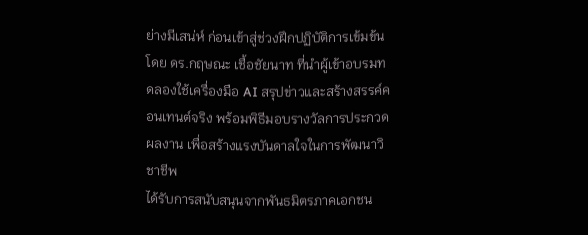ย่างมีเสน่ห์ ก่อนเข้าสู่ช่วงฝึกปฏิบัติการเข้มข้นโดย ดร.กฤษณะ เชื้อชัยนาท ที่นำผู้เข้าอบรมทดลองใช้เครื่องมือ AI สรุปข่าวและสร้างสรรค์คอนเทนต์จริง พร้อมพิธีมอบรางวัลการประกวดผลงาน เพื่อสร้างแรงบันดาลใจในการพัฒนาวิชาชีพ
ได้รับการสนับสนุนจากพันธมิตรภาคเอกชน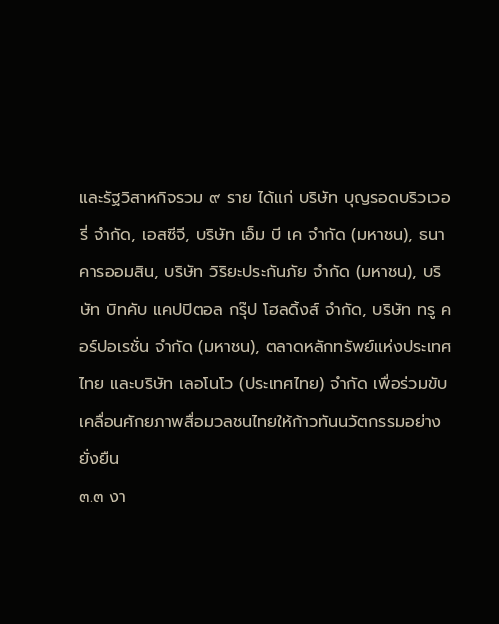และรัฐวิสาหกิจรวม ๙ ราย ได้แก่ บริษัท บุญรอดบริวเวอรี่ จำกัด, เอสซีจี, บริษัท เอ็ม บี เค จำกัด (มหาชน), ธนาคารออมสิน, บริษัท วิริยะประกันภัย จำกัด (มหาชน), บริษัท บิทคับ แคปปิตอล กรุ๊ป โฮลดิ้งส์ จำกัด, บริษัท ทรู คอร์ปอเรชั่น จำกัด (มหาชน), ตลาดหลักทรัพย์แห่งประเทศไทย และบริษัท เลอโนโว (ประเทศไทย) จำกัด เพื่อร่วมขับเคลื่อนศักยภาพสื่อมวลชนไทยให้ก้าวทันนวัตกรรมอย่างยั่งยืน
๓.๓ งา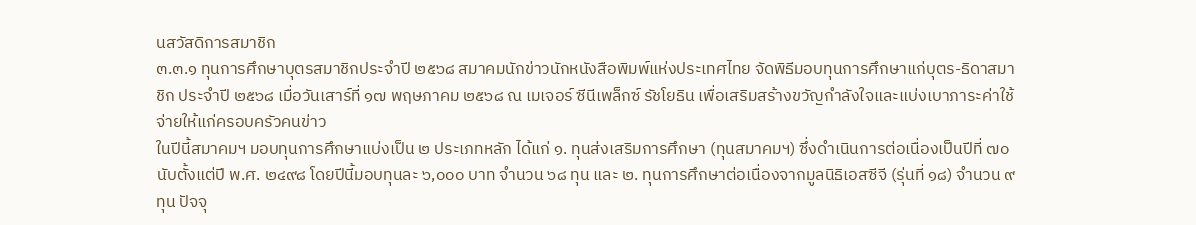นสวัสดิการสมาชิก
๓.๓.๑ ทุนการศึกษาบุตรสมาชิกประจำปี ๒๕๖๘ สมาคมนักข่าวนักหนังสือพิมพ์แห่งประเทศไทย จัดพิธีมอบทุนการศึกษาแก่บุตร-ธิดาสมาชิก ประจำปี ๒๕๖๘ เมื่อวันเสาร์ที่ ๑๗ พฤษภาคม ๒๕๖๘ ณ เมเจอร์ ซีนีเพล็กซ์ รัชโยธิน เพื่อเสริมสร้างขวัญกำลังใจและแบ่งเบาภาระค่าใช้จ่ายให้แก่ครอบครัวคนข่าว
ในปีนี้สมาคมฯ มอบทุนการศึกษาแบ่งเป็น ๒ ประเภทหลัก ได้แก่ ๑. ทุนส่งเสริมการศึกษา (ทุนสมาคมฯ) ซึ่งดำเนินการต่อเนื่องเป็นปีที่ ๗๐ นับตั้งแต่ปี พ.ศ. ๒๔๙๘ โดยปีนี้มอบทุนละ ๖,๐๐๐ บาท จำนวน ๖๘ ทุน และ ๒. ทุนการศึกษาต่อเนื่องจากมูลนิธิเอสซีจี (รุ่นที่ ๑๘) จำนวน ๙ ทุน ปัจจุ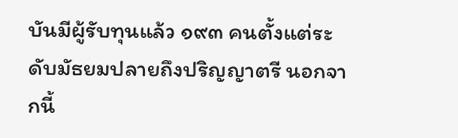บันมีผู้รับทุนแล้ว ๑๙๓ คนตั้งแต่ระดับมัธยมปลายถึงปริญญาตรี นอกจากนี้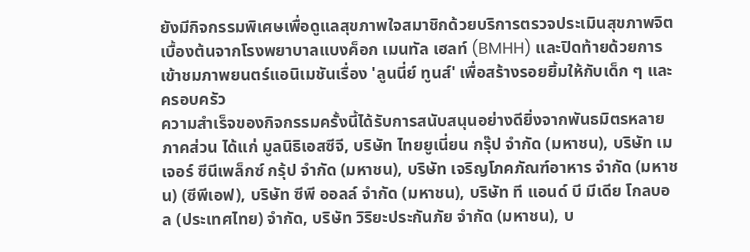ยังมีกิจกรรมพิเศษเพื่อดูแลสุขภาพใจสมาชิกด้วยบริการตรวจประเมินสุขภาพจิตเบื้องต้นจากโรงพยาบาลแบงค็อก เมนทัล เฮลท์ (BMHH) และปิดท้ายด้วยการเข้าชมภาพยนตร์แอนิเมชันเรื่อง 'ลูนนี่ย์ ทูนส์' เพื่อสร้างรอยยิ้มให้กับเด็ก ๆ และครอบครัว
ความสำเร็จของกิจกรรมครั้งนี้ได้รับการสนับสนุนอย่างดียิ่งจากพันธมิตรหลายภาคส่วน ได้แก่ มูลนิธิเอสซีจี, บริษัท ไทยยูเนี่ยน กรุ๊ป จำกัด (มหาชน), บริษัท เมเจอร์ ซีนีเพล็กซ์ กรุ้ป จำกัด (มหาชน), บริษัท เจริญโภคภัณฑ์อาหาร จำกัด (มหาชน) (ซีพีเอฟ), บริษัท ซีพี ออลล์ จำกัด (มหาชน), บริษัท ที แอนด์ บี มีเดีย โกลบอล (ประเทศไทย) จำกัด, บริษัท วิริยะประกันภัย จำกัด (มหาชน), บ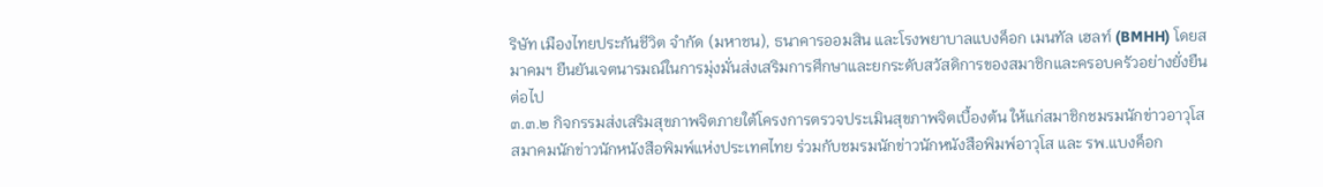ริษัท เมืองไทยประกันชีวิต จำกัด (มหาชน), ธนาคารออมสิน และโรงพยาบาลแบงค็อก เมนทัล เฮลท์ (BMHH) โดยสมาคมฯ ยืนยันเจตนารมณ์ในการมุ่งมั่นส่งเสริมการศึกษาและยกระดับสวัสดิการของสมาชิกและครอบครัวอย่างยั่งยืนต่อไป
๓.๓.๒ กิจกรรมส่งเสริมสุขภาพจิตภายใต้โครงการตรวจประเมินสุขภาพจิตเบื้องต้น ให้แก่สมาชิกชมรมนักข่าวอาวุโส สมาคมนักข่าวนักหนังสือพิมพ์แห่งประเทศไทย ร่วมกับชมรมนักข่าวนักหนังสือพิมพ์อาวุโส และ รพ.แบงค็อก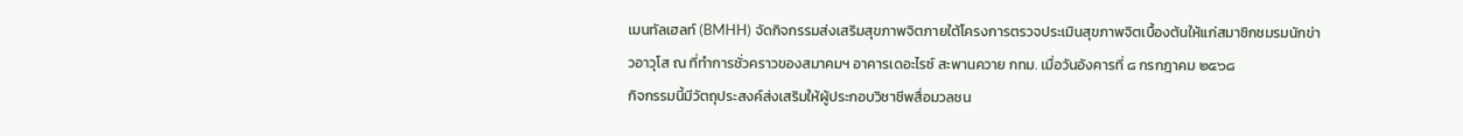เมนทัลเฮลท์ (BMHH) จัดกิจกรรมส่งเสริมสุขภาพจิตภายใต้โครงการตรวจประเมินสุขภาพจิตเบื้องต้นให้แก่สมาชิกชมรมนักข่าวอาวุโส ณ ที่ทำการชั่วคราวของสมาคมฯ อาคารเดอะไรซ์ สะพานควาย กทม. เมื่อวันอังคารที่ ๘ กรกฎาคม ๒๕๖๘
กิจกรรมนี้มีวัตถุประสงค์ส่งเสริมให้ผู้ประกอบวิชาชีพสื่อมวลชน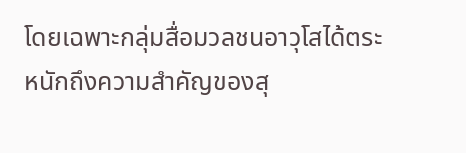โดยเฉพาะกลุ่มสื่อมวลชนอาวุโสได้ตระหนักถึงความสำคัญของสุ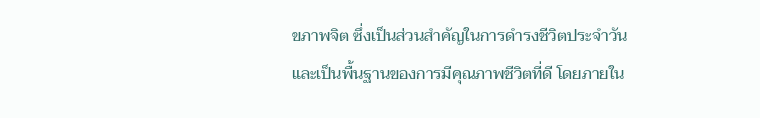ขภาพจิต ซึ่งเป็นส่วนสำคัญในการดำรงชีวิตประจำวัน และเป็นพื้นฐานของการมีคุณภาพชีวิตที่ดี โดยภายใน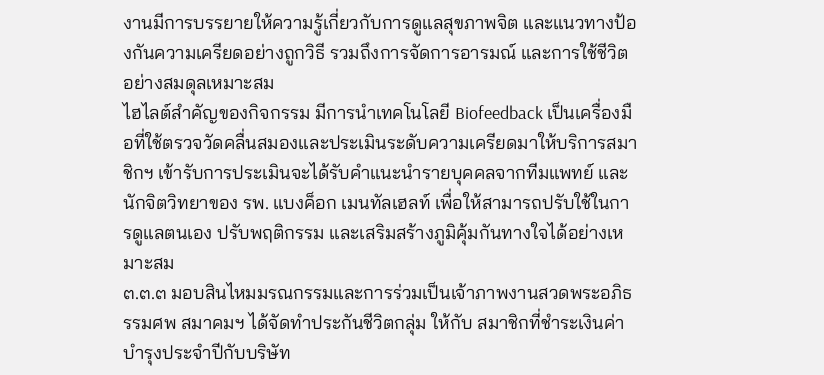งานมีการบรรยายให้ความรู้เกี่ยวกับการดูแลสุขภาพจิต และแนวทางป้องกันความเครียดอย่างถูกวิธี รวมถึงการจัดการอารมณ์ และการใช้ชีวิตอย่างสมดุลเหมาะสม
ไฮไลต์สำคัญของกิจกรรม มีการนำเทคโนโลยี Biofeedback เป็นเครื่องมือที่ใช้ตรวจวัดคลื่นสมองและประเมินระดับความเครียดมาให้บริการสมาชิกฯ เข้ารับการประเมินจะได้รับคำแนะนำรายบุคคลจากทีมแพทย์ และนักจิตวิทยาของ รพ. แบงค็อก เมนทัลเฮลท์ เพื่อให้สามารถปรับใช้ในการดูแลตนเอง ปรับพฤติกรรม และเสริมสร้างภูมิคุ้มกันทางใจได้อย่างเหมาะสม
๓.๓.๓ มอบสินไหมมรณกรรมและการร่วมเป็นเจ้าภาพงานสวดพระอภิธรรมศพ สมาคมฯ ได้จัดทำประกันชีวิตกลุ่ม ให้กับ สมาชิกที่ชำระเงินค่าบำรุงประจำปีกับบริษัท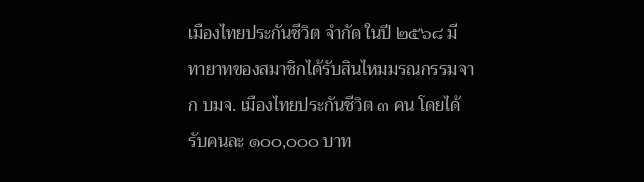เมืองไทยประกันชีวิต จำกัด ในปี ๒๕๖๘ มีทายาทของสมาชิกได้รับสินไหมมรณกรรมจาก บมจ. เมืองไทยประกันชีวิต ๓ คน โดยได้รับคนละ ๑๐๐,๐๐๐ บาท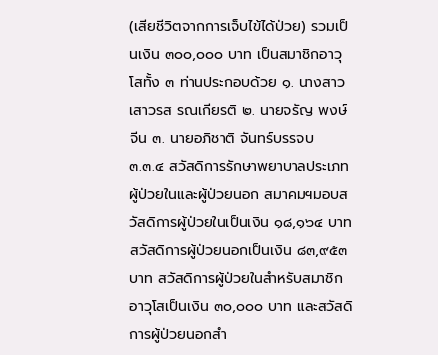(เสียชีวิตจากการเจ็บไข้ได้ป่วย) รวมเป็นเงิน ๓๐๐,๐๐๐ บาท เป็นสมาชิกอาวุโสทั้ง ๓ ท่านประกอบด้วย ๑. นางสาวเสาวรส รณเกียรติ ๒. นายจรัญ พงษ์จีน ๓. นายอภิชาติ จันทร์บรรจบ
๓.๓.๔ สวัสดิการรักษาพยาบาลประเภทผู้ป่วยในและผู้ป่วยนอก สมาคมฯมอบสวัสดิการผู้ป่วยในเป็นเงิน ๑๘,๑๖๔ บาท สวัสดิการผู้ป่วยนอกเป็นเงิน ๘๓,๙๕๓ บาท สวัสดิการผู้ป่วยในสำหรับสมาชิกอาวุโสเป็นเงิน ๓๐,๐๐๐ บาท และสวัสดิการผู้ป่วยนอกสำ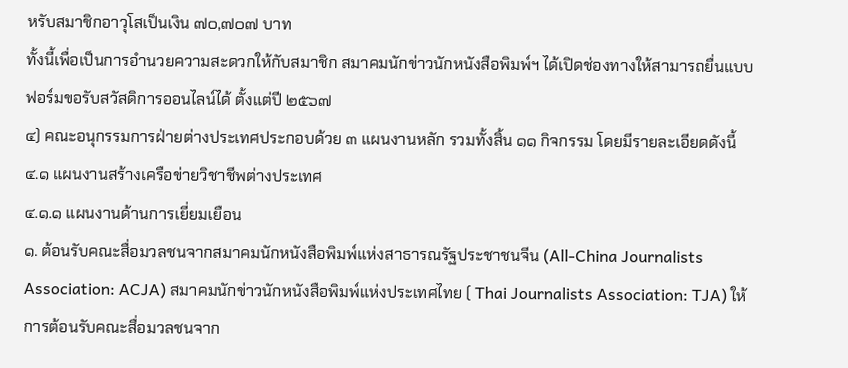หรับสมาชิกอาวุโสเป็นเงิน ๗๐,๗๐๗ บาท
ทั้งนี้เพื่อเป็นการอำนวยความสะดวกให้กับสมาชิก สมาคมนักข่าวนักหนังสือพิมพ์ฯ ได้เปิดช่องทางให้สามารถยื่นแบบฟอร์มขอรับสวัสดิการออนไลน์ได้ ตั้งแต่ปี ๒๕๖๗
๔) คณะอนุกรรมการฝ่ายต่างประเทศประกอบด้วย ๓ แผนงานหลัก รวมทั้งสิ้น ๑๑ กิจกรรม โดยมีรายละเอียดดังนี้
๔.๑ แผนงานสร้างเครือข่ายวิชาชีพต่างประเทศ
๔.๑.๑ แผนงานด้านการเยี่ยมเยือน
๑. ต้อนรับคณะสื่อมวลชนจากสมาคมนักหนังสือพิมพ์แห่งสาธารณรัฐประชาชนจีน (All-China Journalists Association: ACJA) สมาคมนักข่าวนักหนังสือพิมพ์แห่งประเทศไทย ( Thai Journalists Association: TJA) ให้การต้อนรับคณะสื่อมวลชนจาก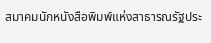สมาคมนักหนังสือพิมพ์แห่งสาธารณรัฐประ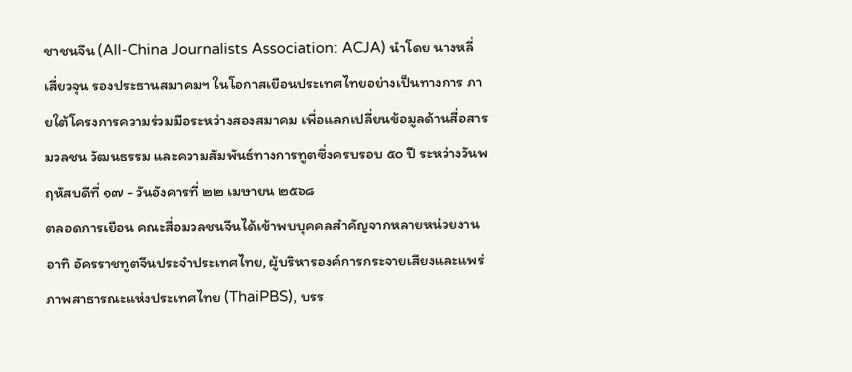ชาชนจีน (All-China Journalists Association: ACJA) นำโดย นางหลี่ เสี่ยวจุน รองประธานสมาคมฯ ในโอกาสเยือนประเทศไทยอย่างเป็นทางการ ภายใต้โครงการความร่วมมือระหว่างสองสมาคม เพื่อแลกเปลี่ยนข้อมูลด้านสื่อสารมวลชน วัฒนธรรม และความสัมพันธ์ทางการทูตซึ่งครบรอบ ๕๐ ปี ระหว่างวันพฤหัสบดีที่ ๑๗ - วันอังคารที่ ๒๒ เมษายน ๒๕๖๘
ตลอดการเยือน คณะสื่อมวลชนจีนได้เข้าพบบุคคลสำคัญจากหลายหน่วยงาน อาทิ อัครราชทูตจีนประจำประเทศไทย, ผู้บริหารองค์การกระจายเสียงและแพร่ภาพสาธารณะแห่งประเทศไทย (ThaiPBS), บรร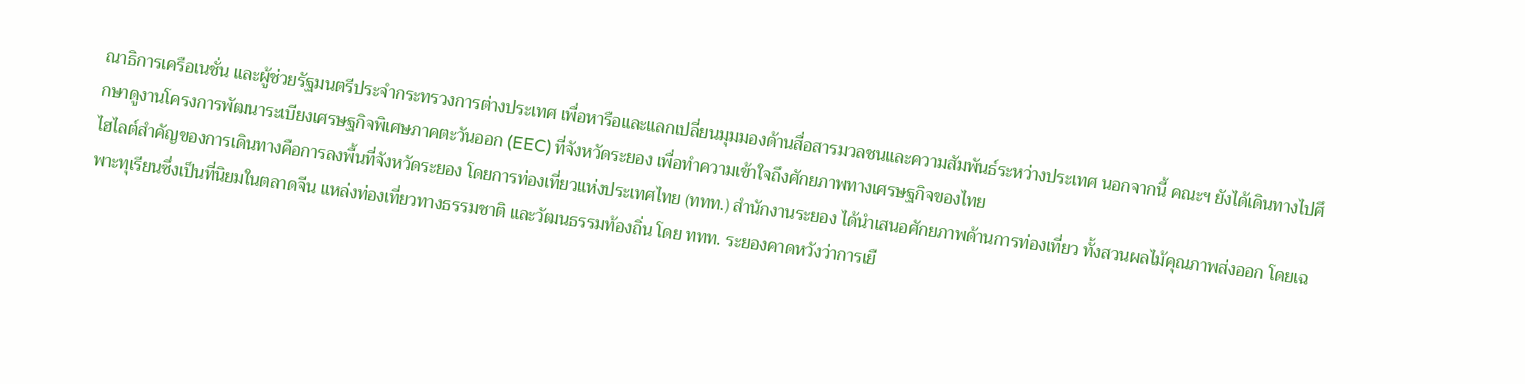ณาธิการเครือเนชั่น และผู้ช่วยรัฐมนตรีประจำกระทรวงการต่างประเทศ เพื่อหารือและแลกเปลี่ยนมุมมองด้านสื่อสารมวลชนและความสัมพันธ์ระหว่างประเทศ นอกจากนี้ คณะฯ ยังได้เดินทางไปศึกษาดูงานโครงการพัฒนาระเบียงเศรษฐกิจพิเศษภาคตะวันออก (EEC) ที่จังหวัดระยอง เพื่อทำความเข้าใจถึงศักยภาพทางเศรษฐกิจของไทย
ไฮไลต์สำคัญของการเดินทางคือการลงพื้นที่จังหวัดระยอง โดยการท่องเที่ยวแห่งประเทศไทย (ททท.) สำนักงานระยอง ได้นำเสนอศักยภาพด้านการท่องเที่ยว ทั้งสวนผลไม้คุณภาพส่งออก โดยเฉพาะทุเรียนซึ่งเป็นที่นิยมในตลาดจีน แหล่งท่องเที่ยวทางธรรมชาติ และวัฒนธรรมท้องถิ่น โดย ททท. ระยองคาดหวังว่าการเยื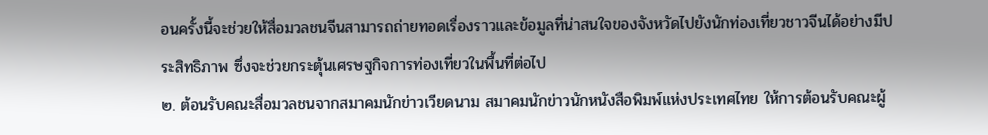อนครั้งนี้จะช่วยให้สื่อมวลชนจีนสามารถถ่ายทอดเรื่องราวและข้อมูลที่น่าสนใจของจังหวัดไปยังนักท่องเที่ยวชาวจีนได้อย่างมีประสิทธิภาพ ซึ่งจะช่วยกระตุ้นเศรษฐกิจการท่องเที่ยวในพื้นที่ต่อไป
๒. ต้อนรับคณะสื่อมวลชนจากสมาคมนักข่าวเวียดนาม สมาคมนักข่าวนักหนังสือพิมพ์แห่งประเทศไทย ให้การต้อนรับคณะผู้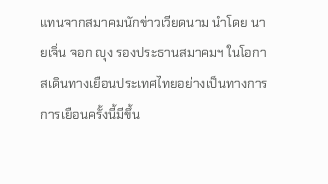แทนจากสมาคมนักข่าวเวียดนาม นำโดย นายเจิ่น จอก ญุง รองประธานสมาคมฯ ในโอกาสเดินทางเยือนประเทศไทยอย่างเป็นทางการ การเยือนครั้งนี้มีขึ้น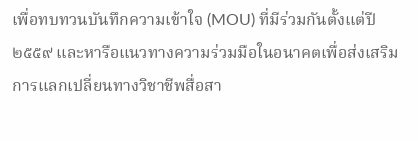เพื่อทบทวนบันทึกความเข้าใจ (MOU) ที่มีร่วมกันตั้งแต่ปี ๒๕๕๙ และหารือแนวทางความร่วมมือในอนาคตเพื่อส่งเสริมการแลกเปลี่ยนทางวิชาชีพสื่อสา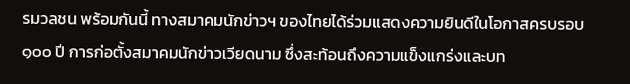รมวลชน พร้อมกันนี้ ทางสมาคมนักข่าวฯ ของไทยได้ร่วมแสดงความยินดีในโอกาสครบรอบ ๑๐๐ ปี การก่อตั้งสมาคมนักข่าวเวียดนาม ซึ่งสะท้อนถึงความแข็งแกร่งและบท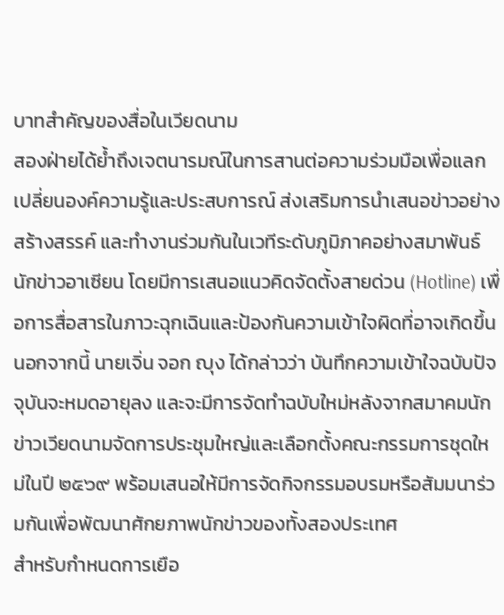บาทสำคัญของสื่อในเวียดนาม
สองฝ่ายได้ย้ำถึงเจตนารมณ์ในการสานต่อความร่วมมือเพื่อแลกเปลี่ยนองค์ความรู้และประสบการณ์ ส่งเสริมการนำเสนอข่าวอย่างสร้างสรรค์ และทำงานร่วมกันในเวทีระดับภูมิภาคอย่างสมาพันธ์นักข่าวอาเซียน โดยมีการเสนอแนวคิดจัดตั้งสายด่วน (Hotline) เพื่อการสื่อสารในภาวะฉุกเฉินและป้องกันความเข้าใจผิดที่อาจเกิดขึ้น นอกจากนี้ นายเจิ่น จอก ญุง ได้กล่าวว่า บันทึกความเข้าใจฉบับปัจจุบันจะหมดอายุลง และจะมีการจัดทำฉบับใหม่หลังจากสมาคมนักข่าวเวียดนามจัดการประชุมใหญ่และเลือกตั้งคณะกรรมการชุดใหม่ในปี ๒๕๖๙ พร้อมเสนอให้มีการจัดกิจกรรมอบรมหรือสัมมนาร่วมกันเพื่อพัฒนาศักยภาพนักข่าวของทั้งสองประเทศ
สำหรับกำหนดการเยือ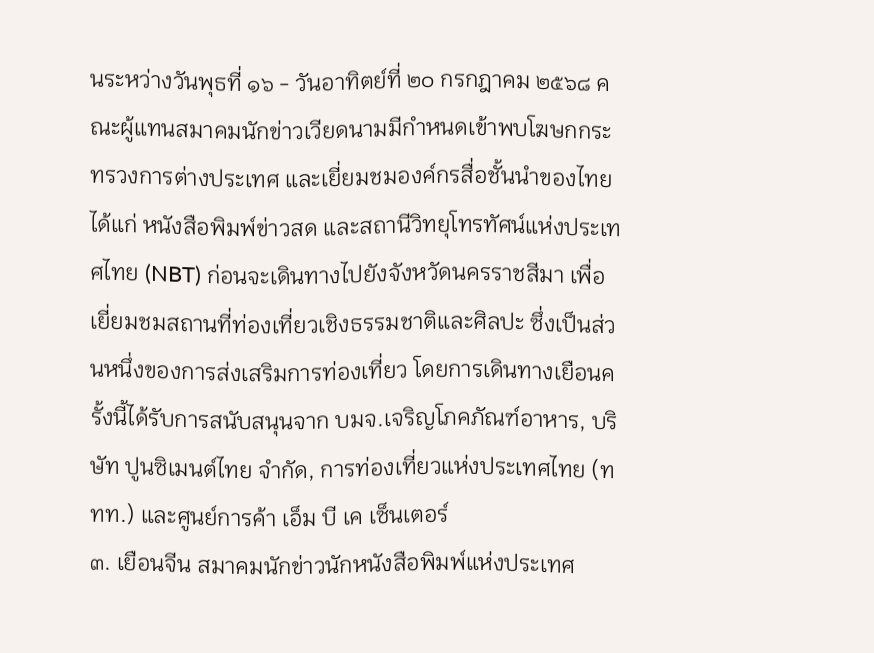นระหว่างวันพุธที่ ๑๖ - วันอาทิตย์ที่ ๒๐ กรกฎาคม ๒๕๖๘ คณะผู้แทนสมาคมนักข่าวเวียดนามมีกำหนดเข้าพบโฆษกกระทรวงการต่างประเทศ และเยี่ยมชมองค์กรสื่อชั้นนำของไทย ได้แก่ หนังสือพิมพ์ข่าวสด และสถานีวิทยุโทรทัศน์แห่งประเทศไทย (NBT) ก่อนจะเดินทางไปยังจังหวัดนครราชสีมา เพื่อเยี่ยมชมสถานที่ท่องเที่ยวเชิงธรรมชาติและศิลปะ ซึ่งเป็นส่วนหนึ่งของการส่งเสริมการท่องเที่ยว โดยการเดินทางเยือนครั้งนี้ได้รับการสนับสนุนจาก บมจ.เจริญโภคภัณฑ์อาหาร, บริษัท ปูนซิเมนต์ไทย จำกัด, การท่องเที่ยวแห่งประเทศไทย (ททท.) และศูนย์การค้า เอ็ม บี เค เซ็นเตอร์
๓. เยือนจีน สมาคมนักข่าวนักหนังสือพิมพ์แห่งประเทศ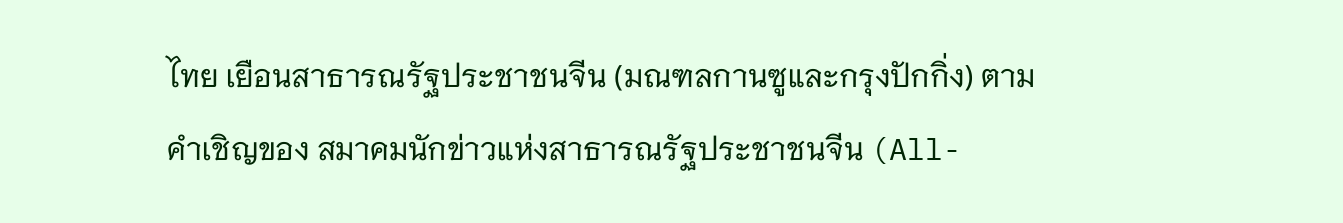ไทย เยือนสาธารณรัฐประชาชนจีน (มณฑลกานซูและกรุงปักกิ่ง) ตามคำเชิญของ สมาคมนักข่าวแห่งสาธารณรัฐประชาชนจีน (All-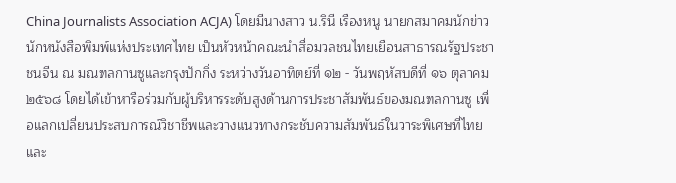China Journalists Association ACJA) โดยมีนางสาว น.รินี เรืองหนู นายกสมาคมนักข่าวนักหนังสือพิมพ์แห่งประเทศไทย เป็นหัวหน้าคณะนำสื่อมวลชนไทยเยือนสาธารณรัฐประชาชนจีน ณ มณฑลกานซูและกรุงปักกิ่ง ระหว่างวันอาทิตย์ที่ ๑๒ - วันพฤหัสบดีที่ ๑๖ ตุลาคม ๒๕๖๘ โดยได้เข้าหารือร่วมกับผู้บริหารระดับสูงด้านการประชาสัมพันธ์ของมณฑลกานซู เพื่อแลกเปลี่ยนประสบการณ์วิชาชีพและวางแนวทางกระชับความสัมพันธ์ในวาระพิเศษที่ไทยและ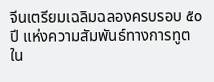จีนเตรียมเฉลิมฉลองครบรอบ ๕๐ ปี แห่งความสัมพันธ์ทางการทูตใน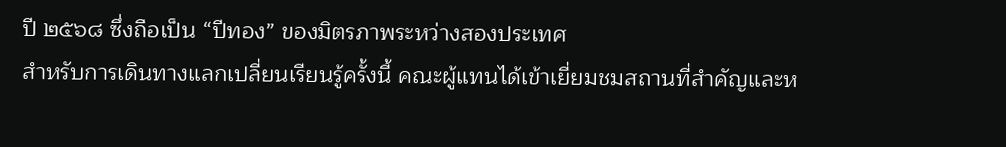ปี ๒๕๖๘ ซึ่งถือเป็น “ปีทอง” ของมิตรภาพระหว่างสองประเทศ
สำหรับการเดินทางแลกเปลี่ยนเรียนรู้ครั้งนี้ คณะผู้แทนได้เข้าเยี่ยมชมสถานที่สำคัญและห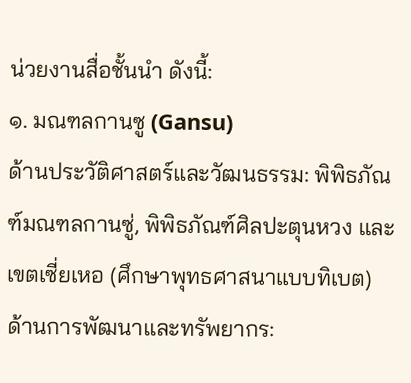น่วยงานสื่อชั้นนำ ดังนี้:
๑. มณฑลกานซู (Gansu)
ด้านประวัติศาสตร์และวัฒนธรรม: พิพิธภัณฑ์มณฑลกานซู่, พิพิธภัณฑ์ศิลปะตุนหวง และเขตเซี่ยเหอ (ศึกษาพุทธศาสนาแบบทิเบต)
ด้านการพัฒนาและทรัพยากร: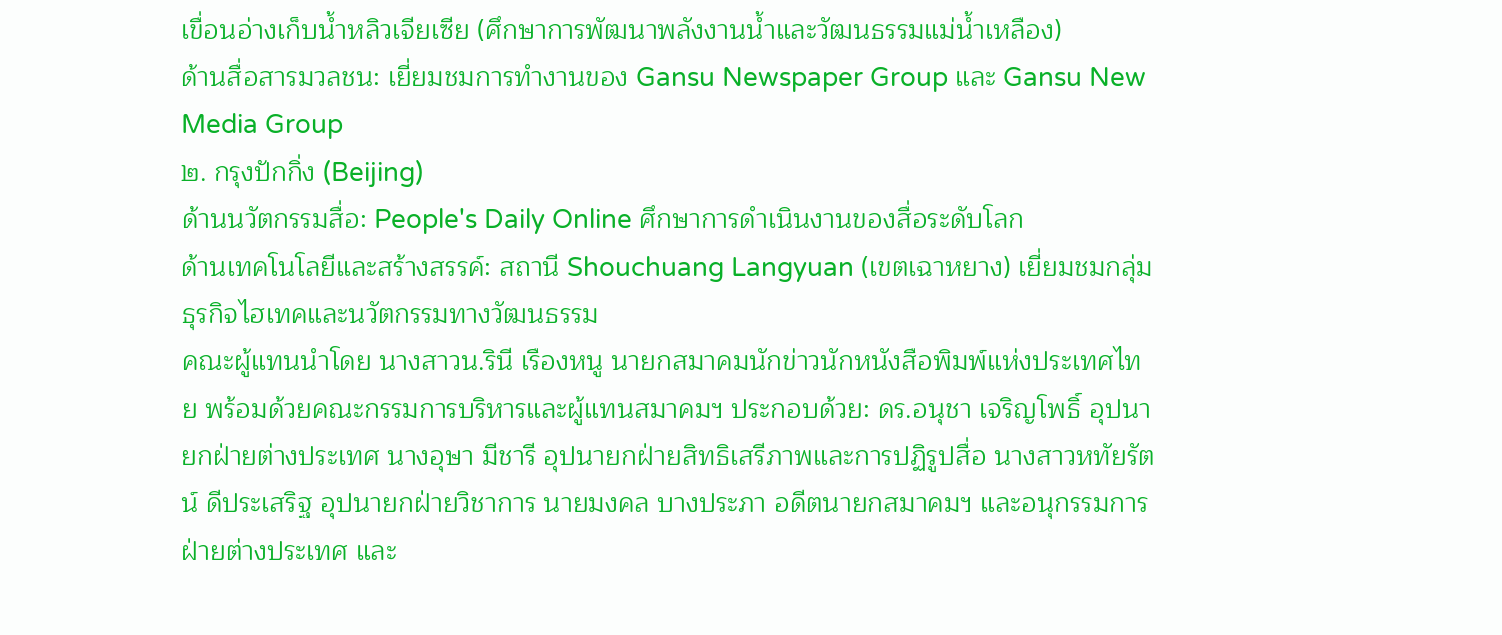เขื่อนอ่างเก็บน้ำหลิวเจียเซีย (ศึกษาการพัฒนาพลังงานน้ำและวัฒนธรรมแม่น้ำเหลือง)
ด้านสื่อสารมวลชน: เยี่ยมชมการทำงานของ Gansu Newspaper Group และ Gansu New Media Group
๒. กรุงปักกิ่ง (Beijing)
ด้านนวัตกรรมสื่อ: People's Daily Online ศึกษาการดำเนินงานของสื่อระดับโลก
ด้านเทคโนโลยีและสร้างสรรค์: สถานี Shouchuang Langyuan (เขตเฉาหยาง) เยี่ยมชมกลุ่มธุรกิจไฮเทคและนวัตกรรมทางวัฒนธรรม
คณะผู้แทนนำโดย นางสาวน.รินี เรืองหนู นายกสมาคมนักข่าวนักหนังสือพิมพ์แห่งประเทศไทย พร้อมด้วยคณะกรรมการบริหารและผู้แทนสมาคมฯ ประกอบด้วย: ดร.อนุชา เจริญโพธิ์ อุปนายกฝ่ายต่างประเทศ นางอุษา มีชารี อุปนายกฝ่ายสิทธิเสรีภาพและการปฏิรูปสื่อ นางสาวหทัยรัตน์ ดีประเสริฐ อุปนายกฝ่ายวิชาการ นายมงคล บางประภา อดีตนายกสมาคมฯ และอนุกรรมการฝ่ายต่างประเทศ และ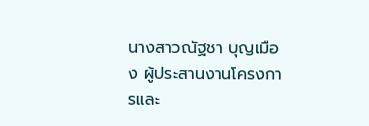นางสาวณัฐชา บุญเมือง ผู้ประสานงานโครงการและ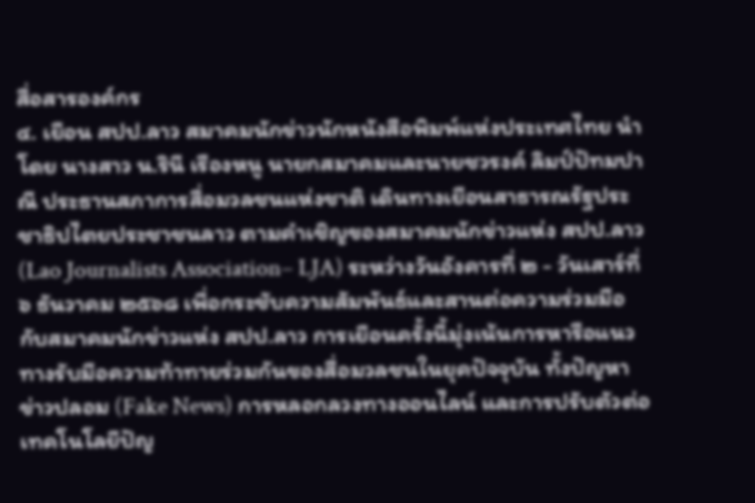สื่อสารองค์กร
๔. เยือน สปป.ลาว สมาคมนักข่าวนักหนังสือพิมพ์แห่งประเทศไทย นำโดย นางสาว น.รินี เรืองหนู นายกสมาคมและนายชวรงค์ ลิมป์ปัทมปาณี ประธานสภาการสื่อมวลชนแห่งชาติ เดินทางเยือนสาธารณรัฐประชาธิปไตยประชาชนลาว ตามคำเชิญของสมาคมนักข่าวแห่ง สปป.ลาว (Lao Journalists Association– LJA) ระหว่างวันอังคารที่ ๒ - วันเสาร์ที่ ๖ ธันวาคม ๒๕๖๘ เพื่อกระชับความสัมพันธ์และสานต่อความร่วมมือกับสมาคมนักข่าวแห่ง สปป.ลาว การเยือนครั้งนี้มุ่งเน้นการหารือแนวทางรับมือความท้าทายร่วมกันของสื่อมวลชนในยุคปัจจุบัน ทั้งปัญหาข่าวปลอม (Fake News) การหลอกลวงทางออนไลน์ และการปรับตัวต่อเทคโนโลยีปัญ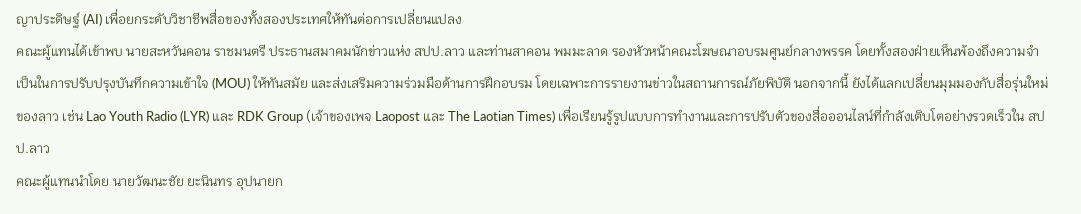ญาประดิษฐ์ (AI) เพื่อยกระดับวิชาชีพสื่อของทั้งสองประเทศให้ทันต่อการเปลี่ยนแปลง
คณะผู้แทนได้เข้าพบ นายสะหวันคอน ราชมนตรี ประธานสมาคมนักข่าวแห่ง สปป.ลาว และท่านสาคอน พมมะลาด รองหัวหน้าคณะโฆษณาอบรมศูนย์กลางพรรค โดยทั้งสองฝ่ายเห็นพ้องถึงความจำเป็นในการปรับปรุงบันทึกความเข้าใจ (MOU) ให้ทันสมัย และส่งเสริมความร่วมมือด้านการฝึกอบรม โดยเฉพาะการรายงานข่าวในสถานการณ์ภัยพิบัติ นอกจากนี้ ยังได้แลกเปลี่ยนมุมมองกับสื่อรุ่นใหม่ของลาว เช่น Lao Youth Radio (LYR) และ RDK Group (เจ้าของเพจ Laopost และ The Laotian Times) เพื่อเรียนรู้รูปแบบการทำงานและการปรับตัวของสื่อออนไลน์ที่กำลังเติบโตอย่างรวดเร็วใน สปป.ลาว
คณะผู้แทนนำโดย นายวัฒนะชัย ยะนินทร อุปนายก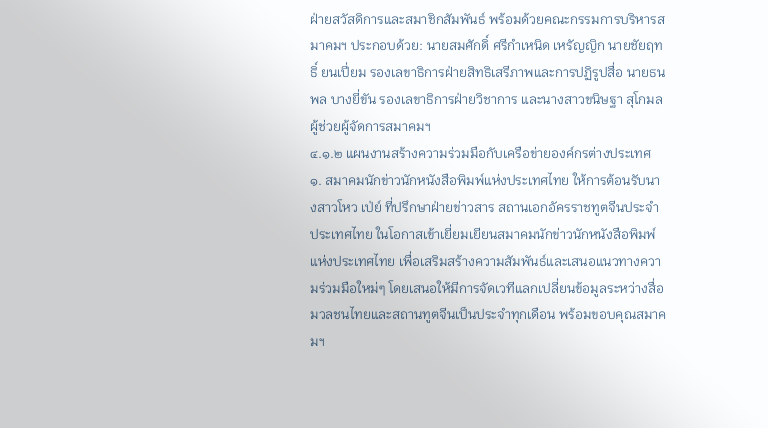ฝ่ายสวัสดิการและสมาชิกสัมพันธ์ พร้อมด้วยคณะกรรมการบริหารสมาคมฯ ประกอบด้วย: นายสมศักดิ์ ศรีกำเหนิด เหรัญญิก นายชัยฤทธิ์ ยนเปี่ยม รองเลขาธิการฝ่ายสิทธิเสรีภาพและการปฏิรูปสื่อ นายธนพล บางยี่ขัน รองเลขาธิการฝ่ายวิชาการ และนางสาวขนิษฐา สุโกมล ผู้ช่วยผู้จัดการสมาคมฯ
๔.๑.๒ แผนงานสร้างความร่วมมือกับเครือข่ายองค์กรต่างประเทศ
๑. สมาคมนักข่าวนักหนังสือพิมพ์แห่งประเทศไทย ให้การต้อนรับนางสาวโหว เป่ย์ ที่ปรึกษาฝ่ายข่าวสาร สถานเอกอัครราชทูตจีนประจำประเทศไทย ในโอกาสเข้าเยี่ยมเยียนสมาคมนักข่าวนักหนังสือพิมพ์แห่งประเทศไทย เพื่อเสริมสร้างความสัมพันธ์และเสนอแนวทางความร่วมมือใหม่ๆ โดยเสนอให้มีการจัดเวทีแลกเปลี่ยนข้อมูลระหว่างสื่อมวลชนไทยและสถานทูตจีนเป็นประจำทุกเดือน พร้อมขอบคุณสมาคมฯ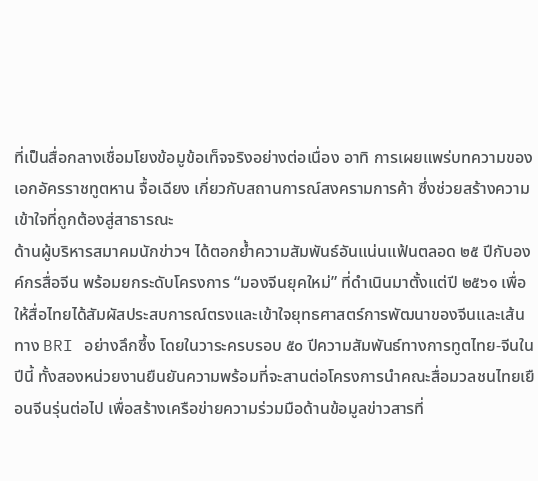ที่เป็นสื่อกลางเชื่อมโยงข้อมูข้อเท็จจริงอย่างต่อเนื่อง อาทิ การเผยแพร่บทความของเอกอัครราชทูตหาน จื้อเฉียง เกี่ยวกับสถานการณ์สงครามการค้า ซึ่งช่วยสร้างความเข้าใจที่ถูกต้องสู่สาธารณะ
ด้านผู้บริหารสมาคมนักข่าวฯ ได้ตอกย้ำความสัมพันธ์อันแน่นแฟ้นตลอด ๒๕ ปีกับองค์กรสื่อจีน พร้อมยกระดับโครงการ “มองจีนยุคใหม่” ที่ดำเนินมาตั้งแต่ปี ๒๕๖๑ เพื่อให้สื่อไทยได้สัมผัสประสบการณ์ตรงและเข้าใจยุทธศาสตร์การพัฒนาของจีนและเส้นทาง BRI อย่างลึกซึ้ง โดยในวาระครบรอบ ๕๐ ปีความสัมพันธ์ทางการทูตไทย-จีนในปีนี้ ทั้งสองหน่วยงานยืนยันความพร้อมที่จะสานต่อโครงการนำคณะสื่อมวลชนไทยเยือนจีนรุ่นต่อไป เพื่อสร้างเครือข่ายความร่วมมือด้านข้อมูลข่าวสารที่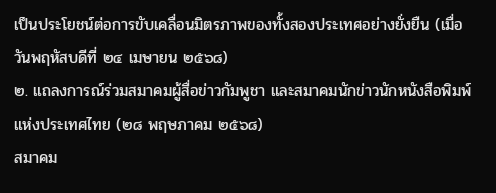เป็นประโยชน์ต่อการขับเคลื่อนมิตรภาพของทั้งสองประเทศอย่างยั่งยืน (เมื่อวันพฤหัสบดีที่ ๒๔ เมษายน ๒๕๖๘)
๒. แถลงการณ์ร่วมสมาคมผู้สื่อข่าวกัมพูชา และสมาคมนักข่าวนักหนังสือพิมพ์แห่งประเทศไทย (๒๘ พฤษภาคม ๒๕๖๘)
สมาคม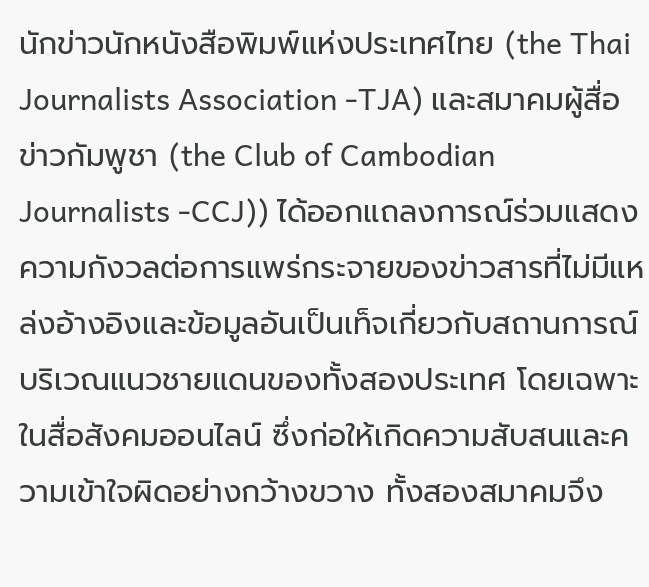นักข่าวนักหนังสือพิมพ์แห่งประเทศไทย (the Thai Journalists Association -TJA) และสมาคมผู้สื่อข่าวกัมพูชา (the Club of Cambodian Journalists -CCJ)) ได้ออกแถลงการณ์ร่วมแสดงความกังวลต่อการแพร่กระจายของข่าวสารที่ไม่มีแหล่งอ้างอิงและข้อมูลอันเป็นเท็จเกี่ยวกับสถานการณ์บริเวณแนวชายแดนของทั้งสองประเทศ โดยเฉพาะในสื่อสังคมออนไลน์ ซึ่งก่อให้เกิดความสับสนและความเข้าใจผิดอย่างกว้างขวาง ทั้งสองสมาคมจึง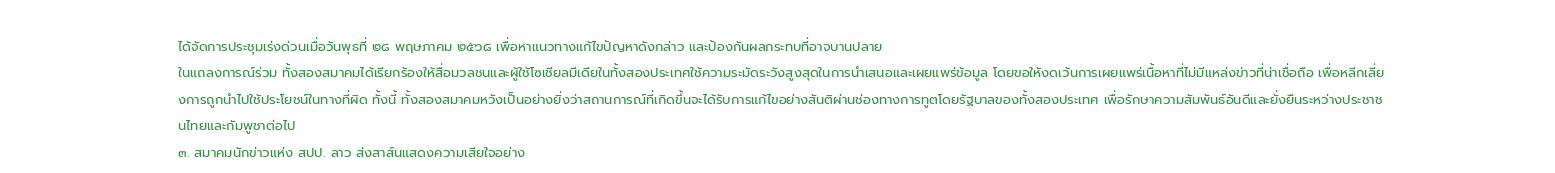ได้จัดการประชุมเร่งด่วนเมื่อวันพุธที่ ๒๘ พฤษภาคม ๒๕๖๘ เพื่อหาแนวทางแก้ไขปัญหาดังกล่าว และป้องกันผลกระทบที่อาจบานปลาย
ในแถลงการณ์ร่วม ทั้งสองสมาคมได้เรียกร้องให้สื่อมวลชนและผู้ใช้โซเชียลมีเดียในทั้งสองประเทศใช้ความระมัดระวังสูงสุดในการนำเสนอและเผยแพร่ข้อมูล โดยขอให้งดเว้นการเผยแพร่เนื้อหาที่ไม่มีแหล่งข่าวที่น่าเชื่อถือ เพื่อหลีกเลี่ยงการถูกนำไปใช้ประโยชน์ในทางที่ผิด ทั้งนี้ ทั้งสองสมาคมหวังเป็นอย่างยิ่งว่าสถานการณ์ที่เกิดขึ้นจะได้รับการแก้ไขอย่างสันติผ่านช่องทางการทูตโดยรัฐบาลของทั้งสองประเทศ เพื่อรักษาความสัมพันธ์อันดีและยั่งยืนระหว่างประชาชนไทยและกัมพูชาต่อไป
๓. สมาคมนักข่าวแห่ง สปป. ลาว ส่งสาส์นแสดงความเสียใจอย่าง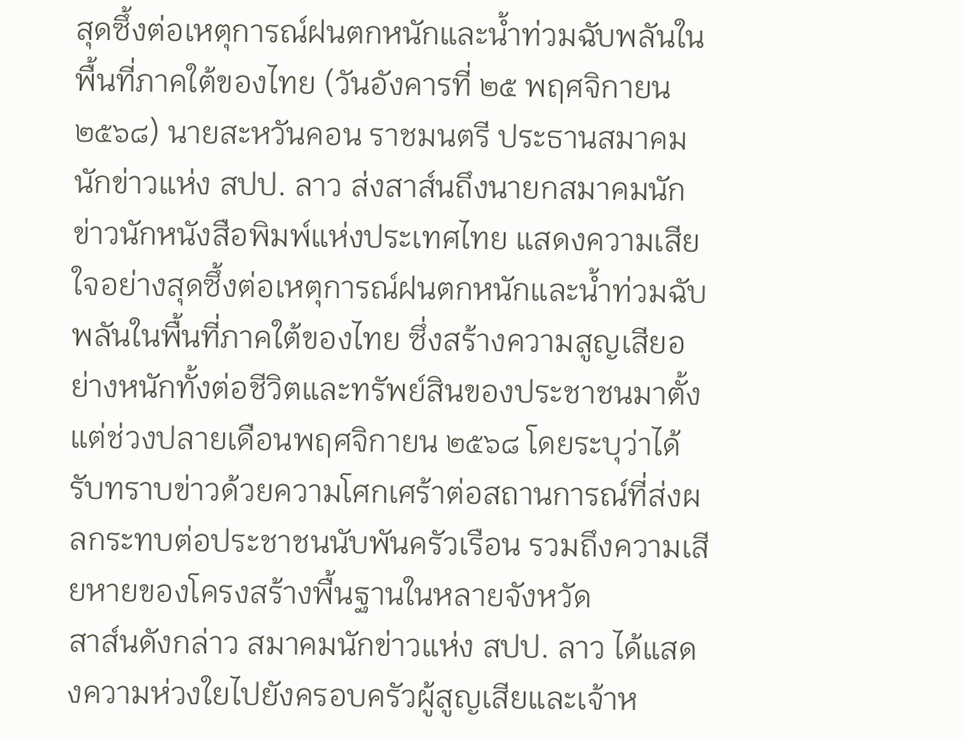สุดซึ้งต่อเหตุการณ์ฝนตกหนักและน้ำท่วมฉับพลันในพื้นที่ภาคใต้ของไทย (วันอังคารที่ ๒๕ พฤศจิกายน ๒๕๖๘) นายสะหวันคอน ราชมนตรี ประธานสมาคมนักข่าวแห่ง สปป. ลาว ส่งสาส์นถึงนายกสมาคมนักข่าวนักหนังสือพิมพ์แห่งประเทศไทย แสดงความเสียใจอย่างสุดซึ้งต่อเหตุการณ์ฝนตกหนักและน้ำท่วมฉับพลันในพื้นที่ภาคใต้ของไทย ซึ่งสร้างความสูญเสียอย่างหนักทั้งต่อชีวิตและทรัพย์สินของประชาชนมาตั้งแต่ช่วงปลายเดือนพฤศจิกายน ๒๕๖๘ โดยระบุว่าได้รับทราบข่าวด้วยความโศกเศร้าต่อสถานการณ์ที่ส่งผลกระทบต่อประชาชนนับพันครัวเรือน รวมถึงความเสียหายของโครงสร้างพื้นฐานในหลายจังหวัด
สาส์นดังกล่าว สมาคมนักข่าวแห่ง สปป. ลาว ได้แสดงความห่วงใยไปยังครอบครัวผู้สูญเสียและเจ้าห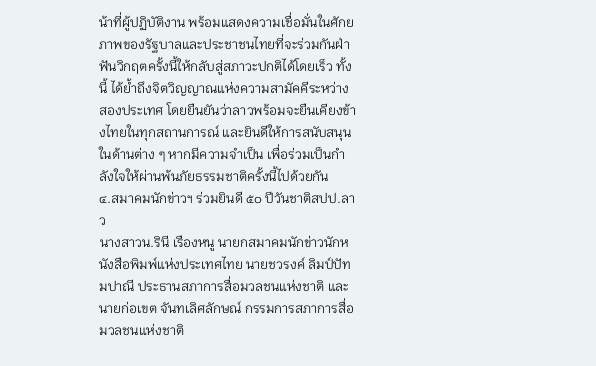น้าที่ผู้ปฏิบัติงาน พร้อมแสดงความเชื่อมั่นในศักยภาพของรัฐบาลและประชาชนไทยที่จะร่วมกันฝ่าฟันวิกฤตครั้งนี้ให้กลับสู่สภาวะปกติได้โดยเร็ว ทั้งนี้ ได้ย้ำถึงจิตวิญญาณแห่งความสามัคคีระหว่างสองประเทศ โดยยืนยันว่าลาวพร้อมจะยืนเคียงข้างไทยในทุกสถานการณ์ และยินดีให้การสนับสนุนในด้านต่าง ๆ หากมีความจำเป็น เพื่อร่วมเป็นกำลังใจให้ผ่านพ้นภัยธรรมชาติครั้งนี้ไปด้วยกัน
๔.สมาคมนักข่าวฯ ร่วมยินดี ๕๐ ปีวันชาติสปป.ลาว
นางสาวน.รินี เรืองหนู นายกสมาคมนักข่าวนักหนังสือพิมพ์แห่งประเทศไทย นายชวรงค์ ลิมป์ปัทมปาณี ประธานสภาการสื่อมวลชนแห่งชาติ และ นายก่อเขต จันทเลิศลักษณ์ กรรมการสภาการสื่อมวลชนแห่งชาติ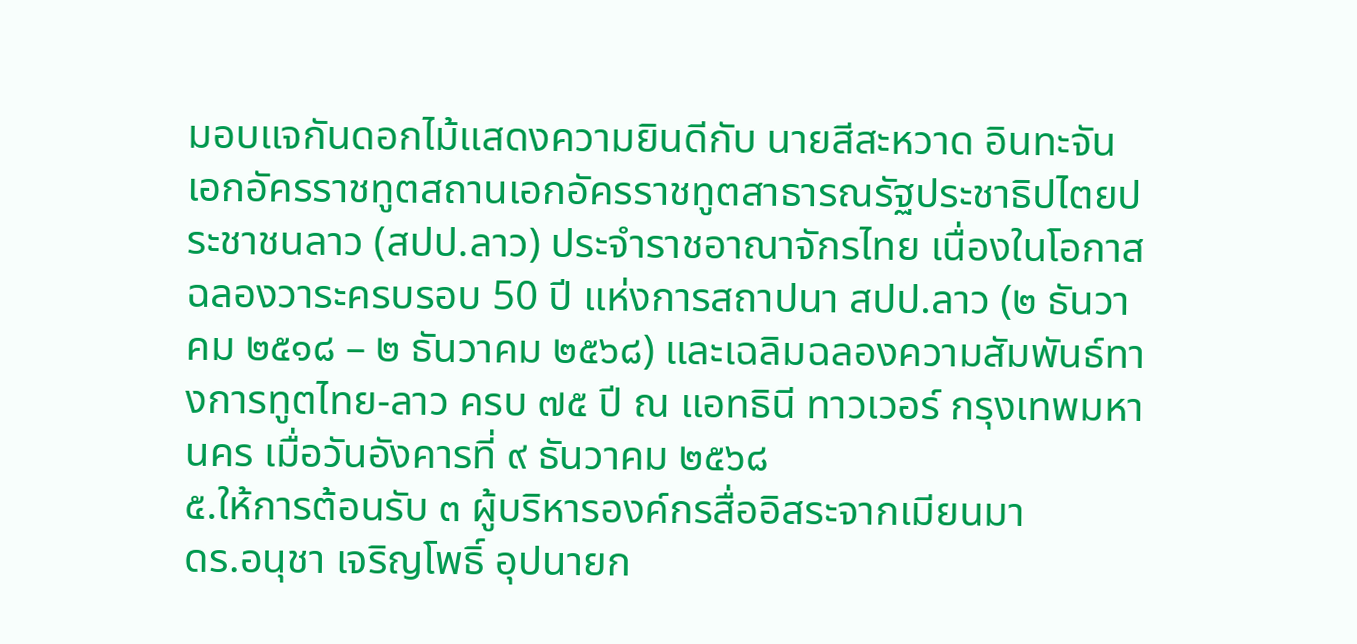มอบแจกันดอกไม้แสดงความยินดีกับ นายสีสะหวาด อินทะจัน เอกอัครราชทูตสถานเอกอัครราชทูตสาธารณรัฐประชาธิปไตยประชาชนลาว (สปป.ลาว) ประจำราชอาณาจักรไทย เนื่องในโอกาสฉลองวาระครบรอบ 50 ปี แห่งการสถาปนา สปป.ลาว (๒ ธันวาคม ๒๕๑๘ – ๒ ธันวาคม ๒๕๖๘) และเฉลิมฉลองความสัมพันธ์ทางการทูตไทย-ลาว ครบ ๗๕ ปี ณ แอทธินี ทาวเวอร์ กรุงเทพมหานคร เมื่อวันอังคารที่ ๙ ธันวาคม ๒๕๖๘
๕.ให้การต้อนรับ ๓ ผู้บริหารองค์กรสื่ออิสระจากเมียนมา
ดร.อนุชา เจริญโพธิ์ อุปนายก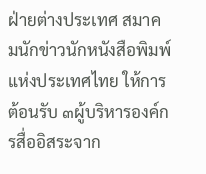ฝ่ายต่างประเทศ สมาคมนักข่าวนักหนังสือพิมพ์แห่งประเทศไทย ให้การต้อนรับ ๓ผู้บริหารองค์กรสื่ออิสระจาก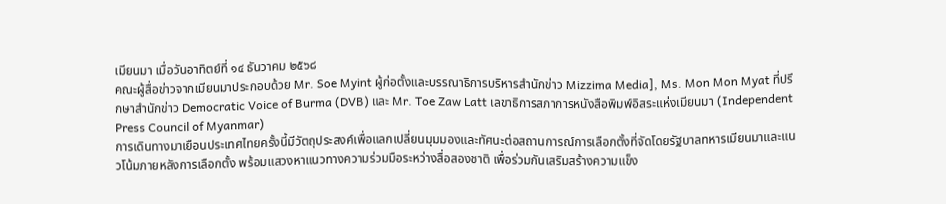เมียนมา เมื่อวันอาทิตย์ที่ ๑๔ ธันวาคม ๒๕๖๘
คณะผู้สื่อข่าวจากเมียนมาประกอบด้วย Mr. Soe Myint ผู้ก่อตั้งและบรรณาธิการบริหารสำนักข่าว Mizzima Media], Ms. Mon Mon Myat ที่ปรึกษาสำนักข่าว Democratic Voice of Burma (DVB) และ Mr. Toe Zaw Latt เลขาธิการสภาการหนังสือพิมพ์อิสระแห่งเมียนมา (Independent Press Council of Myanmar)
การเดินทางมาเยือนประเทศไทยครั้งนี้มีวัตถุประสงค์เพื่อแลกเปลี่ยนมุมมองและทัศนะต่อสถานการณ์การเลือกตั้งที่จัดโดยรัฐบาลทหารเมียนมาและแนวโน้มภายหลังการเลือกตั้ง พร้อมแสวงหาแนวทางความร่วมมือระหว่างสื่อสองชาติ เพื่อร่วมกันเสริมสร้างความแข็ง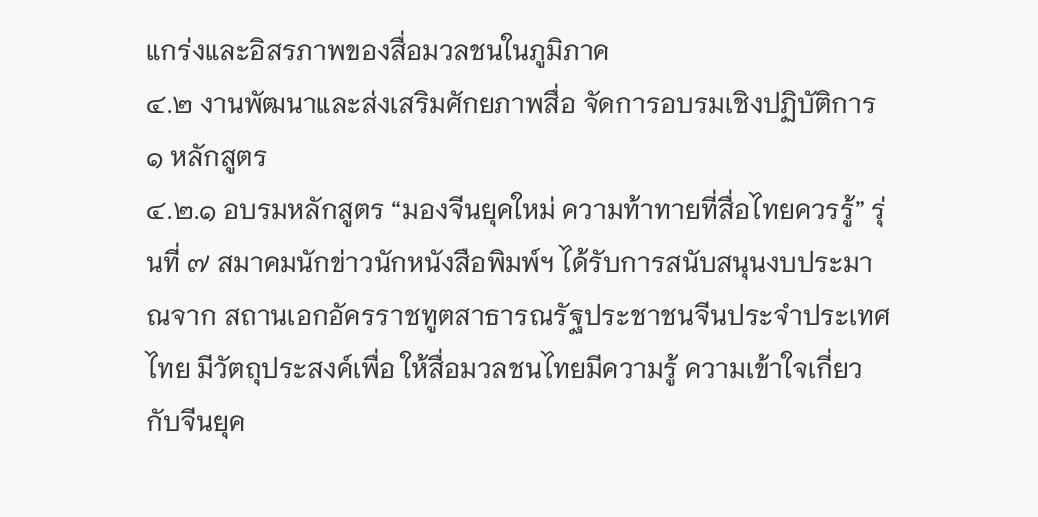แกร่งและอิสรภาพของสื่อมวลชนในภูมิภาค
๔.๒ งานพัฒนาและส่งเสริมศักยภาพสื่อ จัดการอบรมเชิงปฏิบัติการ ๑ หลักสูตร
๔.๒.๑ อบรมหลักสูตร “มองจีนยุคใหม่ ความท้าทายที่สื่อไทยควรรู้” รุ่นที่ ๗ สมาคมนักข่าวนักหนังสือพิมพ์ฯ ได้รับการสนับสนุนงบประมาณจาก สถานเอกอัครราชทูตสาธารณรัฐประชาชนจีนประจำประเทศไทย มีวัตถุประสงค์เพื่อ ให้สื่อมวลชนไทยมีความรู้ ความเข้าใจเกี่ยวกับจีนยุค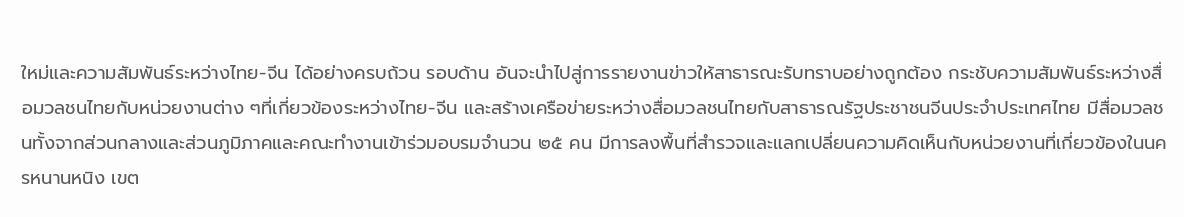ใหม่และความสัมพันธ์ระหว่างไทย-จีน ได้อย่างครบถ้วน รอบด้าน อันจะนำไปสู่การรายงานข่าวให้สาธารณะรับทราบอย่างถูกต้อง กระชับความสัมพันธ์ระหว่างสื่อมวลชนไทยกับหน่วยงานต่าง ๆที่เกี่ยวข้องระหว่างไทย-จีน และสร้างเครือข่ายระหว่างสื่อมวลชนไทยกับสาธารณรัฐประชาชนจีนประจำประเทศไทย มีสื่อมวลชนทั้งจากส่วนกลางและส่วนภูมิภาคและคณะทำงานเข้าร่วมอบรมจำนวน ๒๕ คน มีการลงพื้นที่สำรวจและแลกเปลี่ยนความคิดเห็นกับหน่วยงานที่เกี่ยวข้องในนครหนานหนิง เขต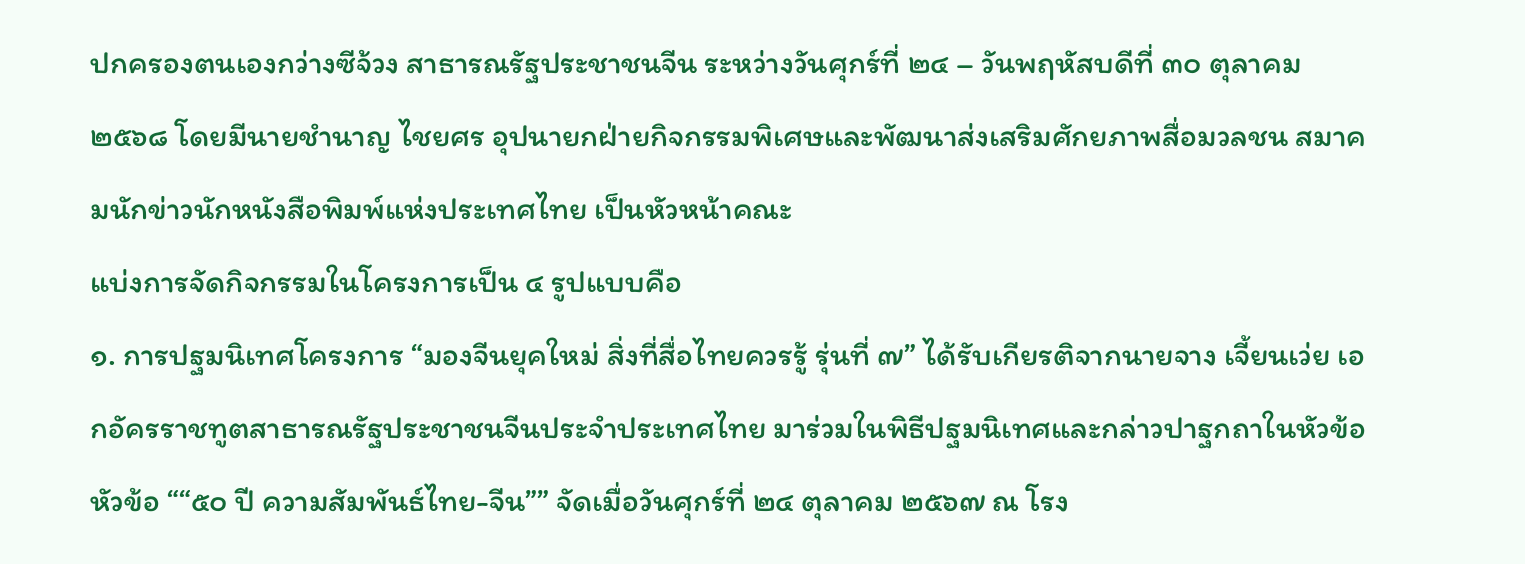ปกครองตนเองกว่างซีจ้วง สาธารณรัฐประชาชนจีน ระหว่างวันศุกร์ที่ ๒๔ – วันพฤหัสบดีที่ ๓๐ ตุลาคม ๒๕๖๘ โดยมีนายชำนาญ ไชยศร อุปนายกฝ่ายกิจกรรมพิเศษและพัฒนาส่งเสริมศักยภาพสื่อมวลชน สมาคมนักข่าวนักหนังสือพิมพ์แห่งประเทศไทย เป็นหัวหน้าคณะ
แบ่งการจัดกิจกรรมในโครงการเป็น ๔ รูปแบบคือ
๑. การปฐมนิเทศโครงการ “มองจีนยุคใหม่ สิ่งที่สื่อไทยควรรู้ รุ่นที่ ๗” ได้รับเกียรติจากนายจาง เจี้ยนเว่ย เอกอัครราชทูตสาธารณรัฐประชาชนจีนประจำประเทศไทย มาร่วมในพิธีปฐมนิเทศและกล่าวปาฐกถาในหัวข้อ หัวข้อ ““๕๐ ปี ความสัมพันธ์ไทย-จีน”” จัดเมื่อวันศุกร์ที่ ๒๔ ตุลาคม ๒๕๖๗ ณ โรง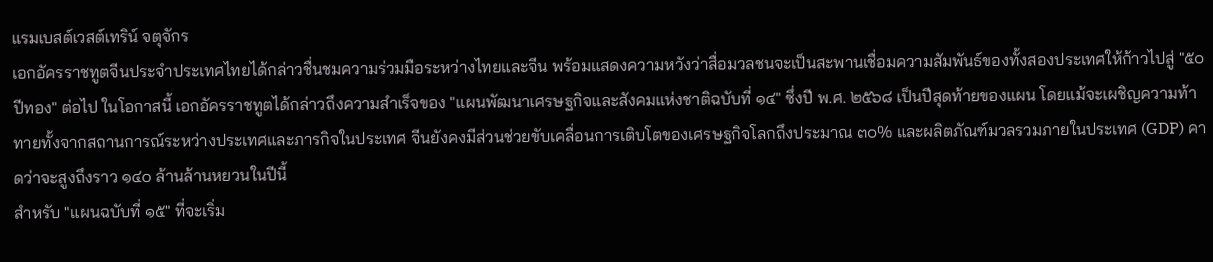แรมเบสต์เวสต์เทริน์ จตุจักร
เอกอัครราชทูตจีนประจำประเทศไทยได้กล่าวชื่นชมความร่วมมือระหว่างไทยและจีน พร้อมแสดงความหวังว่าสื่อมวลชนจะเป็นสะพานเชื่อมความสัมพันธ์ของทั้งสองประเทศให้ก้าวไปสู่ "๕๐ ปีทอง" ต่อไป ในโอกาสนี้ เอกอัครราชทูตได้กล่าวถึงความสำเร็จของ "แผนพัฒนาเศรษฐกิจและสังคมแห่งชาติฉบับที่ ๑๔" ซึ่งปี พ.ศ. ๒๕๖๘ เป็นปีสุดท้ายของแผน โดยแม้จะเผชิญความท้าทายทั้งจากสถานการณ์ระหว่างประเทศและภารกิจในประเทศ จีนยังคงมีส่วนช่วยขับเคลื่อนการเติบโตของเศรษฐกิจโลกถึงประมาณ ๓๐% และผลิตภัณฑ์มวลรวมภายในประเทศ (GDP) คาดว่าจะสูงถึงราว ๑๔๐ ล้านล้านหยวนในปีนี้
สำหรับ "แผนฉบับที่ ๑๕" ที่จะเริ่ม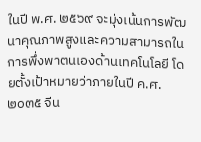ในปี พ.ศ. ๒๕๖๙ จะมุ่งเน้นการพัฒนาคุณภาพสูงและความสามารถในการพึ่งพาตนเองด้านเทคโนโลยี โดยตั้งเป้าหมายว่าภายในปี ค.ศ. ๒๐๓๕ จีน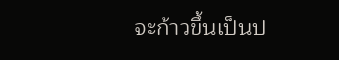จะก้าวขึ้นเป็นป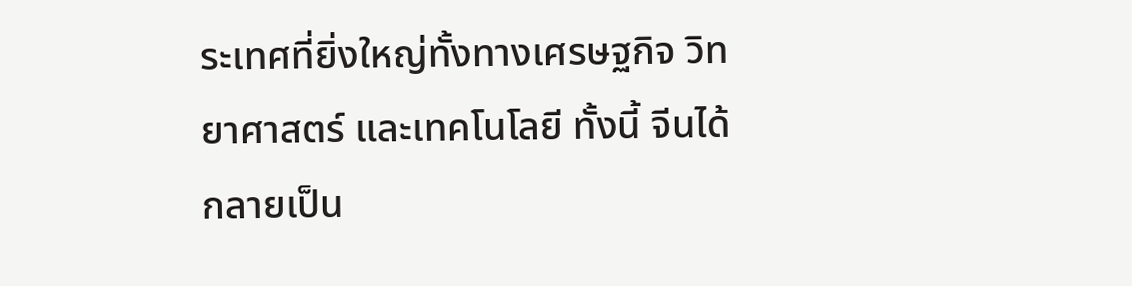ระเทศที่ยิ่งใหญ่ทั้งทางเศรษฐกิจ วิทยาศาสตร์ และเทคโนโลยี ทั้งนี้ จีนได้กลายเป็น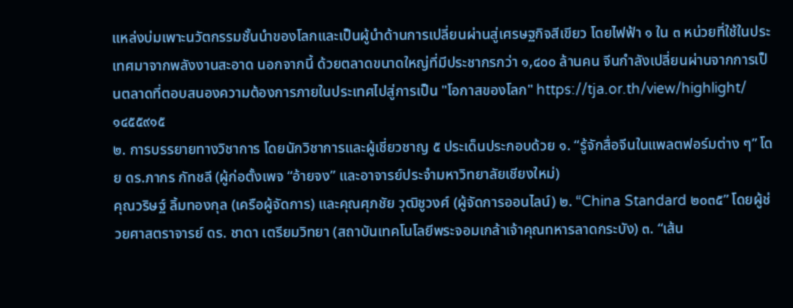แหล่งบ่มเพาะนวัตกรรมชั้นนำของโลกและเป็นผู้นำด้านการเปลี่ยนผ่านสู่เศรษฐกิจสีเขียว โดยไฟฟ้า ๑ ใน ๓ หน่วยที่ใช้ในประเทศมาจากพลังงานสะอาด นอกจากนี้ ด้วยตลาดขนาดใหญ่ที่มีประชากรกว่า ๑,๔๐๐ ล้านคน จีนกำลังเปลี่ยนผ่านจากการเป็นตลาดที่ตอบสนองความต้องการภายในประเทศไปสู่การเป็น "โอกาสของโลก" https://tja.or.th/view/highlight/๑๔๕๕๙๑๕
๒. การบรรยายทางวิชาการ โดยนักวิชาการและผู้เชี่ยวชาญ ๕ ประเด็นประกอบด้วย ๑. “รู้จักสื่อจีนในแพลตฟอร์มต่าง ๆ” โดย ดร.ภากร กัทชลี (ผู้ก่อตั้งเพจ “อ้ายจง” และอาจารย์ประจำมหาวิทยาลัยเชียงใหม่)
คุณวริษฐ์ ลิ้มทองกุล (เครือผู้จัดการ) และคุณศุภชัย วุฒิชูวงศ์ (ผู้จัดการออนไลน์) ๒. “China Standard ๒๐๓๕” โดยผู้ช่วยศาสตราจารย์ ดร. ชาดา เตรียมวิทยา (สถาบันเทคโนโลยีพระจอมเกล้าเจ้าคุณทหารลาดกระบัง) ๓. “เส้น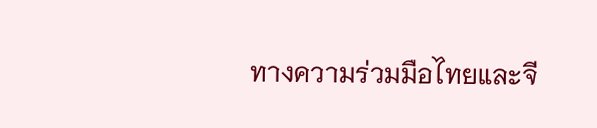ทางความร่วมมือไทยและจี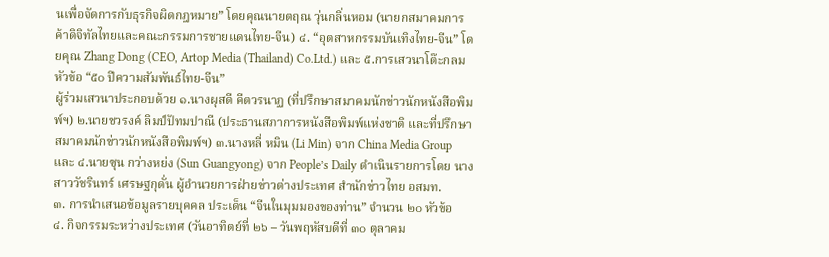นเพื่อจัดการกับธุรกิจผิดกฎหมาย” โดยคุณนายตฤณ วุ่นกลิ่นหอม (นายกสมาคมการค้าดิจิทัลไทยและคณะกรรมการชายแดนไทย-จีน) ๔. “อุตสาหกรรมบันเทิงไทย-จีน” โดยคุณ Zhang Dong (CEO, Artop Media (Thailand) Co.Ltd.) และ ๕.การเสวนาโต๊ะกลมหัวข้อ “๕๐ ปีความสัมพันธ์ไทย-จีน”
ผู้ร่วมเสวนาประกอบด้วย ๑.นางผุสดี คีตวรนาฏ (ที่ปรึกษาสมาคมนักข่าวนักหนังสือพิมพ์ฯ) ๒.นายชวรงค์ ลิมป์ปัทมปาณี (ประธานสภาการหนังสือพิมพ์แห่งชาติ และที่ปรึกษาสมาคมนักข่าวนักหนังสือพิมพ์ฯ) ๓.นางหลี่ หมิน (Li Min) จาก China Media Group และ ๔.นายซุน กว่างหย่ง (Sun Guangyong) จาก People’s Daily ดำเนินรายการโดย นางสาววัชรินทร์ เศรษฐกุดั่น ผู้อำนวยการฝ่ายข่าวต่างประเทศ สำนักข่าวไทย อสมท.
๓. การนำเสนอข้อมูลรายบุคคล ประเด็น “จีนในมุมมองของท่าน” จำนวน ๒๐ หัวข้อ
๔. กิจกรรมระหว่างประเทศ (วันอาทิตย์ที่ ๒๖ – วันพฤหัสบดีที่ ๓๐ ตุลาคม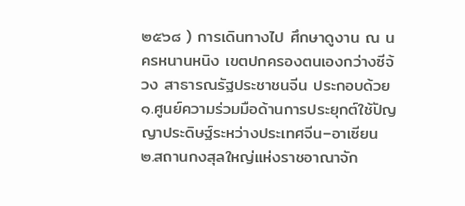๒๕๖๘ ) การเดินทางไป ศึกษาดูงาน ณ นครหนานหนิง เขตปกครองตนเองกว่างซีจ้วง สาธารณรัฐประชาชนจีน ประกอบด้วย ๑.ศูนย์ความร่วมมือด้านการประยุกต์ใช้ปัญญาประดิษฐ์ระหว่างประเทศจีน–อาเซียน ๒.สถานกงสุลใหญ่แห่งราชอาณาจัก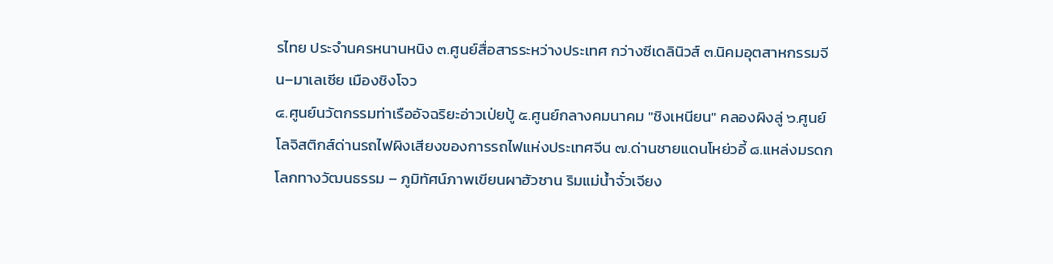รไทย ประจำนครหนานหนิง ๓.ศูนย์สื่อสารระหว่างประเทศ กว่างซีเดลินิวส์ ๓.นิคมอุตสาหกรรมจีน–มาเลเซีย เมืองชิงโจว
๔.ศูนย์นวัตกรรมท่าเรืออัจฉริยะอ่าวเป่ยปู้ ๕.ศูนย์กลางคมนาคม "ชิงเหนียน" คลองผิงลู่ ๖.ศูนย์โลจิสติกส์ด่านรถไฟผิงเสียงของการรถไฟแห่งประเทศจีน ๗.ด่านชายแดนโหย่วอี้ ๘.แหล่งมรดกโลกทางวัฒนธรรม – ภูมิทัศน์ภาพเขียนผาฮัวซาน ริมแม่น้ำจั๋วเจียง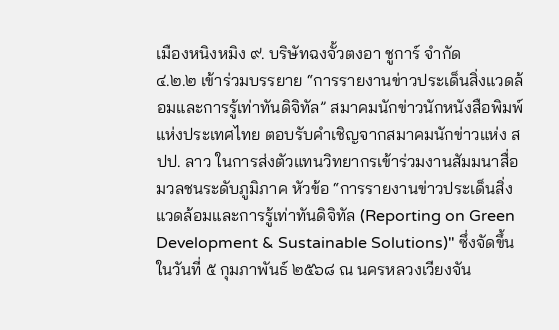เมืองหนิงหมิง ๙. บริษัทฉงจั้วตงอา ชูการ์ จำกัด
๔.๒.๒ เข้าร่วมบรรยาย “การรายงานข่าวประเด็นสิ่งแวดล้อมและการรู้เท่าทันดิจิทัล” สมาคมนักข่าวนักหนังสือพิมพ์แห่งประเทศไทย ตอบรับคำเชิญจากสมาคมนักข่าวแห่ง สปป. ลาว ในการส่งตัวแทนวิทยากรเข้าร่วมงานสัมมนาสื่อมวลชนระดับภูมิภาค หัวข้อ “การรายงานข่าวประเด็นสิ่งแวดล้อมและการรู้เท่าทันดิจิทัล (Reporting on Green Development & Sustainable Solutions)" ซึ่งจัดขึ้นในวันที่ ๕ กุมภาพันธ์ ๒๕๖๘ ณ นครหลวงเวียงจัน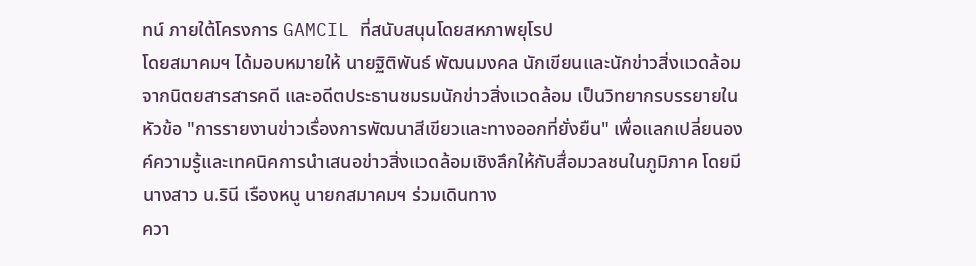ทน์ ภายใต้โครงการ GAMCIL ที่สนับสนุนโดยสหภาพยุโรป
โดยสมาคมฯ ได้มอบหมายให้ นายฐิติพันธ์ พัฒนมงคล นักเขียนและนักข่าวสิ่งแวดล้อมจากนิตยสารสารคดี และอดีตประธานชมรมนักข่าวสิ่งแวดล้อม เป็นวิทยากรบรรยายในหัวข้อ "การรายงานข่าวเรื่องการพัฒนาสีเขียวและทางออกที่ยั่งยืน" เพื่อแลกเปลี่ยนองค์ความรู้และเทคนิคการนำเสนอข่าวสิ่งแวดล้อมเชิงลึกให้กับสื่อมวลชนในภูมิภาค โดยมีนางสาว น.รินี เรืองหนู นายกสมาคมฯ ร่วมเดินทาง
ควา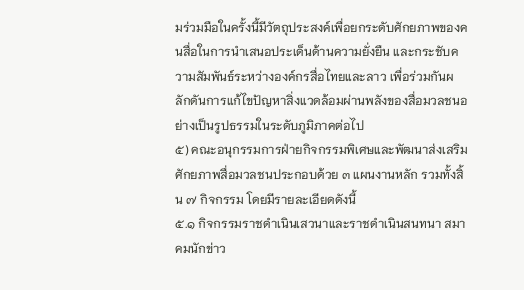มร่วมมือในครั้งนี้มีวัตถุประสงค์เพื่อยกระดับศักยภาพของคนสื่อในการนำเสนอประเด็นด้านความยั่งยืน และกระชับความสัมพันธ์ระหว่างองค์กรสื่อไทยและลาว เพื่อร่วมกันผลักดันการแก้ไขปัญหาสิ่งแวดล้อมผ่านพลังของสื่อมวลชนอย่างเป็นรูปธรรมในระดับภูมิภาคต่อไป
๕) คณะอนุกรรมการฝ่ายกิจกรรมพิเศษและพัฒนาส่งเสริมศักยภาพสื่อมวลชนประกอบด้วย ๓ แผนงานหลัก รวมทั้งสิ้น ๗ กิจกรรม โดยมีรายละเอียดดังนี้
๕.๑ กิจกรรมราชดำเนินเสวนาและราชดำเนินสนทนา สมาคมนักข่าว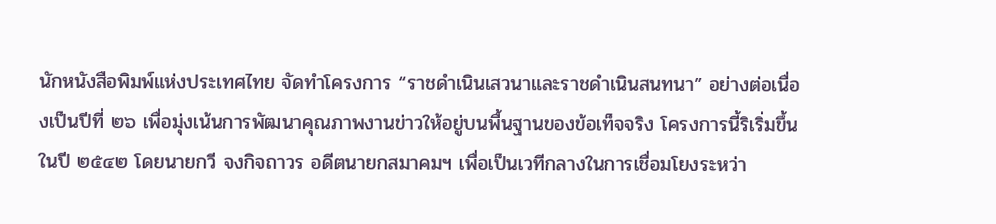นักหนังสือพิมพ์แห่งประเทศไทย จัดทำโครงการ “ราชดำเนินเสวนาและราชดำเนินสนทนา” อย่างต่อเนื่องเป็นปีที่ ๒๖ เพื่อมุ่งเน้นการพัฒนาคุณภาพงานข่าวให้อยู่บนพื้นฐานของข้อเท็จจริง โครงการนี้ริเริ่มขึ้นในปี ๒๕๔๒ โดยนายกวี จงกิจถาวร อดีตนายกสมาคมฯ เพื่อเป็นเวทีกลางในการเชื่อมโยงระหว่า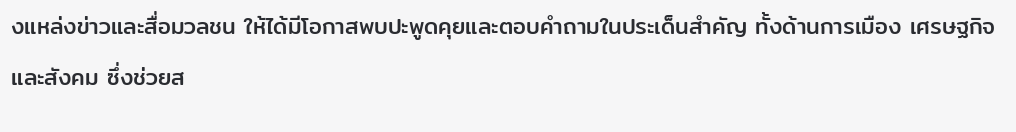งแหล่งข่าวและสื่อมวลชน ให้ได้มีโอกาสพบปะพูดคุยและตอบคำถามในประเด็นสำคัญ ทั้งด้านการเมือง เศรษฐกิจ และสังคม ซึ่งช่วยส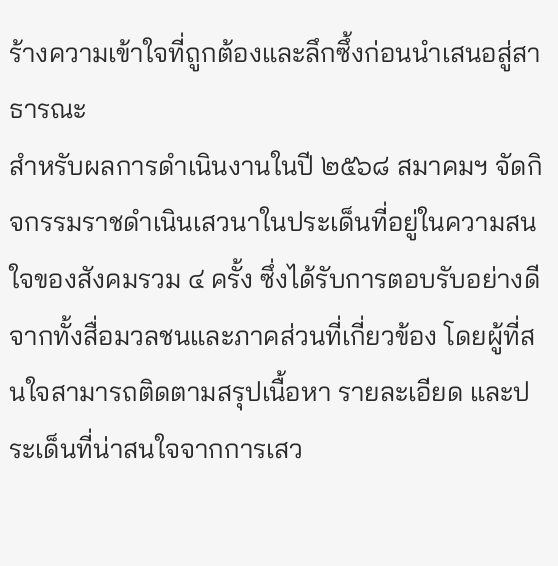ร้างความเข้าใจที่ถูกต้องและลึกซึ้งก่อนนำเสนอสู่สาธารณะ
สำหรับผลการดำเนินงานในปี ๒๕๖๘ สมาคมฯ จัดกิจกรรมราชดำเนินเสวนาในประเด็นที่อยู่ในความสนใจของสังคมรวม ๔ ครั้ง ซึ่งได้รับการตอบรับอย่างดีจากทั้งสื่อมวลชนและภาคส่วนที่เกี่ยวข้อง โดยผู้ที่สนใจสามารถติดตามสรุปเนื้อหา รายละเอียด และประเด็นที่น่าสนใจจากการเสว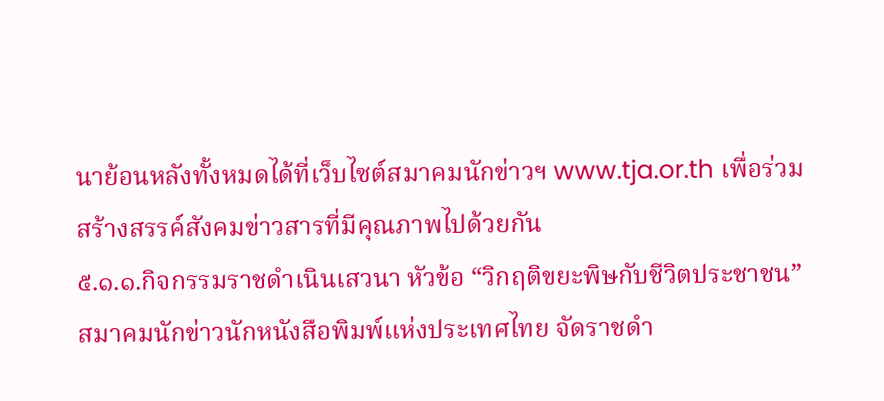นาย้อนหลังทั้งหมดได้ที่เว็บไซต์สมาคมนักข่าวฯ www.tja.or.th เพื่อร่วมสร้างสรรค์สังคมข่าวสารที่มีคุณภาพไปด้วยกัน
๕.๑.๑.กิจกรรมราชดำเนินเสวนา หัวข้อ “วิกฤติขยะพิษกับชีวิตประชาชน” สมาคมนักข่าวนักหนังสือพิมพ์แห่งประเทศไทย จัดราชดำ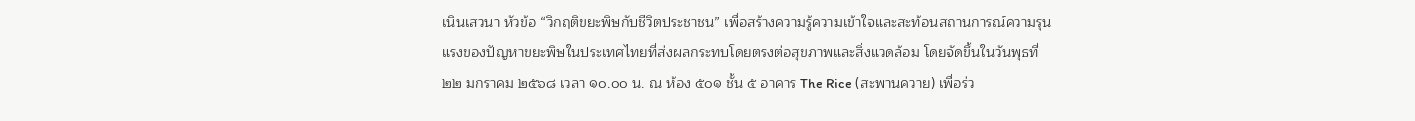เนินเสวนา หัวข้อ “วิกฤติขยะพิษกับชีวิตประชาชน” เพื่อสร้างความรู้ความเข้าใจและสะท้อนสถานการณ์ความรุนแรงของปัญหาขยะพิษในประเทศไทยที่ส่งผลกระทบโดยตรงต่อสุขภาพและสิ่งแวดล้อม โดยจัดขึ้นในวันพุธที่ ๒๒ มกราคม ๒๕๖๘ เวลา ๑๐.๐๐ น. ณ ห้อง ๕๐๑ ชั้น ๕ อาคาร The Rice (สะพานควาย) เพื่อร่ว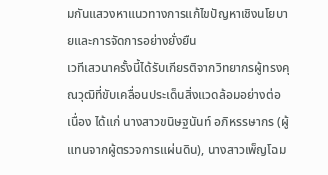มกันแสวงหาแนวทางการแก้ไขปัญหาเชิงนโยบายและการจัดการอย่างยั่งยืน
เวทีเสวนาครั้งนี้ได้รับเกียรติจากวิทยากรผู้ทรงคุณวุฒิที่ขับเคลื่อนประเด็นสิ่งแวดล้อมอย่างต่อเนื่อง ได้แก่ นางสาวขนิษฐนันท์ อภิหรรษากร (ผู้แทนจากผู้ตรวจการแผ่นดิน), นางสาวเพ็ญโฉม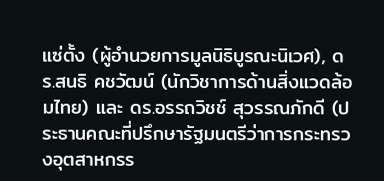แซ่ตั้ง (ผู้อำนวยการมูลนิธิบูรณะนิเวศ), ดร.สนธิ คชวัฒน์ (นักวิชาการด้านสิ่งแวดล้อมไทย) และ ดร.อรรถวิชช์ สุวรรณภักดี (ประธานคณะที่ปรึกษารัฐมนตรีว่าการกระทรวงอุตสาหกรร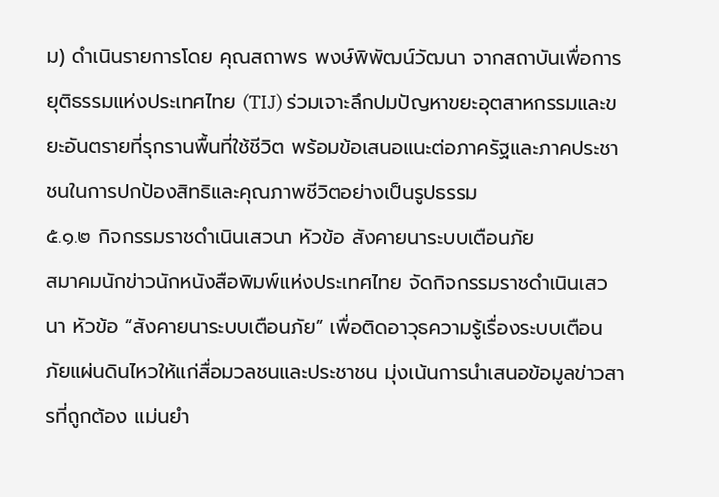ม) ดำเนินรายการโดย คุณสถาพร พงษ์พิพัฒน์วัฒนา จากสถาบันเพื่อการยุติธรรมแห่งประเทศไทย (TIJ) ร่วมเจาะลึกปมปัญหาขยะอุตสาหกรรมและขยะอันตรายที่รุกรานพื้นที่ใช้ชีวิต พร้อมข้อเสนอแนะต่อภาครัฐและภาคประชาชนในการปกป้องสิทธิและคุณภาพชีวิตอย่างเป็นรูปธรรม
๕.๑.๒ กิจกรรมราชดำเนินเสวนา หัวข้อ สังคายนาระบบเตือนภัย
สมาคมนักข่าวนักหนังสือพิมพ์แห่งประเทศไทย จัดกิจกรรมราชดำเนินเสวนา หัวข้อ “สังคายนาระบบเตือนภัย” เพื่อติดอาวุธความรู้เรื่องระบบเตือนภัยแผ่นดินไหวให้แก่สื่อมวลชนและประชาชน มุ่งเน้นการนำเสนอข้อมูลข่าวสารที่ถูกต้อง แม่นยำ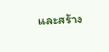และสร้าง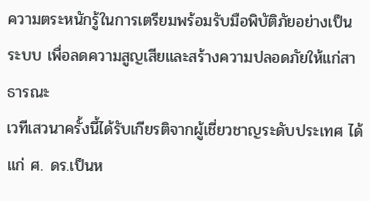ความตระหนักรู้ในการเตรียมพร้อมรับมือพิบัติภัยอย่างเป็นระบบ เพื่อลดความสูญเสียและสร้างความปลอดภัยให้แก่สาธารณะ
เวทีเสวนาครั้งนี้ได้รับเกียรติจากผู้เชี่ยวชาญระดับประเทศ ได้แก่ ศ. ดร.เป็นห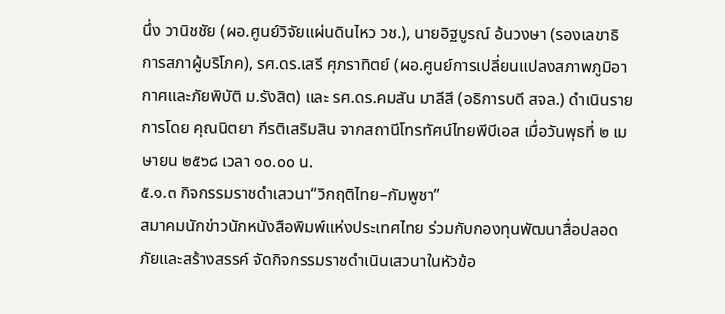นึ่ง วานิชชัย (ผอ.ศูนย์วิจัยแผ่นดินไหว วช.), นายอิฐบูรณ์ อ้นวงษา (รองเลขาธิการสภาผู้บริโภค), รศ.ดร.เสรี ศุภราทิตย์ (ผอ.ศูนย์การเปลี่ยนแปลงสภาพภูมิอากาศและภัยพิบัติ ม.รังสิต) และ รศ.ดร.คมสัน มาลีสี (อธิการบดี สจล.) ดำเนินรายการโดย คุณนิตยา กีรติเสริมสิน จากสถานีโทรทัศน์ไทยพีบีเอส เมื่อวันพุธที่ ๒ เมษายน ๒๕๖๘ เวลา ๑๐.๐๐ น.
๕.๑.๓ กิจกรรมราชดำเสวนา“วิกฤติไทย–กัมพูชา”
สมาคมนักข่าวนักหนังสือพิมพ์แห่งประเทศไทย ร่วมกับกองทุนพัฒนาสื่อปลอดภัยและสร้างสรรค์ จัดกิจกรรมราชดำเนินเสวนาในหัวข้อ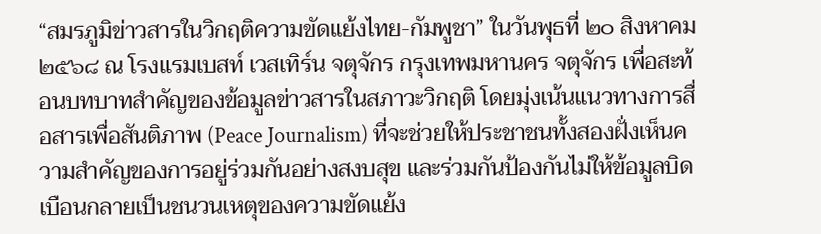“สมรภูมิข่าวสารในวิกฤติความขัดแย้งไทย-กัมพูชา” ในวันพุธที่ ๒๐ สิงหาคม ๒๕๖๘ ณ โรงแรมเบสท์ เวสเทิร์น จตุจักร กรุงเทพมหานคร จตุจักร เพื่อสะท้อนบทบาทสำคัญของข้อมูลข่าวสารในสภาวะวิกฤติ โดยมุ่งเน้นแนวทางการสื่อสารเพื่อสันติภาพ (Peace Journalism) ที่จะช่วยให้ประชาชนทั้งสองฝั่งเห็นความสำคัญของการอยู่ร่วมกันอย่างสงบสุข และร่วมกันป้องกันไม่ให้ข้อมูลบิดเบือนกลายเป็นชนวนเหตุของความขัดแย้ง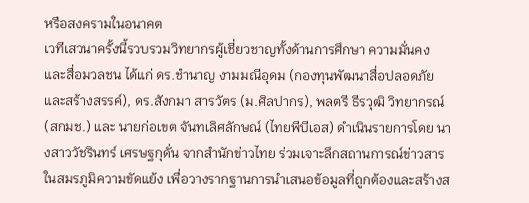หรือสงครามในอนาคต
เวทีเสวนาครั้งนี้รวบรวมวิทยากรผู้เชี่ยวชาญทั้งด้านการศึกษา ความมั่นคง และสื่อมวลชน ได้แก่ ดร.ชำนาญ งามมณีอุดม (กองทุนพัฒนาสื่อปลอดภัยและสร้างสรรค์), ดร.สังกมา สารวัตร (ม.ศิลปากร), พลตรี ธีรวุฒิ วิทยากรณ์ (สกมช.) และ นายก่อเขต จันทเลิศลักษณ์ (ไทยพีบีเอส) ดำเนินรายการโดย นางสาววัชรินทร์ เศรษฐกุดั่น จากสำนักข่าวไทย ร่วมเจาะลึกสถานการณ์ข่าวสารในสมรภูมิความขัดแย้ง เพื่อวางรากฐานการนำเสนอข้อมูลที่ถูกต้องและสร้างส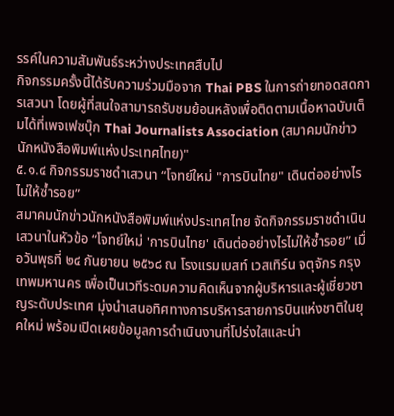รรค์ในความสัมพันธ์ระหว่างประเทศสืบไป
กิจกรรมครั้งนี้ได้รับความร่วมมือจาก Thai PBS ในการถ่ายทอดสดการเสวนา โดยผู้ที่สนใจสามารถรับชมย้อนหลังเพื่อติดตามเนื้อหาฉบับเต็มได้ที่เพจเฟซบุ๊ก Thai Journalists Association (สมาคมนักข่าวนักหนังสือพิมพ์แห่งประเทศไทย)"
๕.๑.๔ กิจกรรมราชดำเสวนา “โจทย์ใหม่ "การบินไทย" เดินต่ออย่างไรไม่ให้ซ้ำรอย”
สมาคมนักข่าวนักหนังสือพิมพ์แห่งประเทศไทย จัดกิจกรรมราชดำเนินเสวนาในหัวข้อ “โจทย์ใหม่ 'การบินไทย' เดินต่ออย่างไรไม่ให้ซ้ำรอย” เมื่อวันพุธที่ ๒๔ กันยายน ๒๕๖๘ ณ โรงแรมเบสท์ เวสเทิร์น จตุจักร กรุงเทพมหานคร เพื่อเป็นเวทีระดมความคิดเห็นจากผู้บริหารและผู้เชี่ยวชาญระดับประเทศ มุ่งนำเสนอทิศทางการบริหารสายการบินแห่งชาติในยุคใหม่ พร้อมเปิดเผยข้อมูลการดำเนินงานที่โปร่งใสและน่า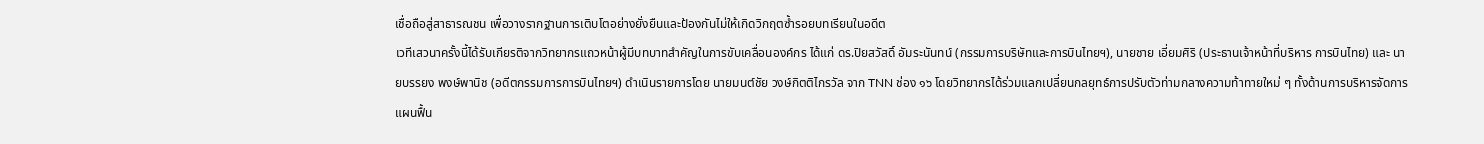เชื่อถือสู่สาธารณชน เพื่อวางรากฐานการเติบโตอย่างยั่งยืนและป้องกันไม่ให้เกิดวิกฤตซ้ำรอยบทเรียนในอดีต
เวทีเสวนาครั้งนี้ได้รับเกียรติจากวิทยากรแถวหน้าผู้มีบทบาทสำคัญในการขับเคลื่อนองค์กร ได้แก่ ดร.ปิยสวัสดิ์ อัมระนันทน์ (กรรมการบริษัทและการบินไทยฯ), นายชาย เอี่ยมศิริ (ประธานเจ้าหน้าที่บริหาร การบินไทย) และ นายบรรยง พงษ์พานิช (อดีตกรรมการการบินไทยฯ) ดำเนินรายการโดย นายมนต์ชัย วงษ์กิตติไกรวัล จาก TNN ช่อง ๑๖ โดยวิทยากรได้ร่วมแลกเปลี่ยนกลยุทธ์การปรับตัวท่ามกลางความท้าทายใหม่ ๆ ทั้งด้านการบริหารจัดการ แผนฟื้น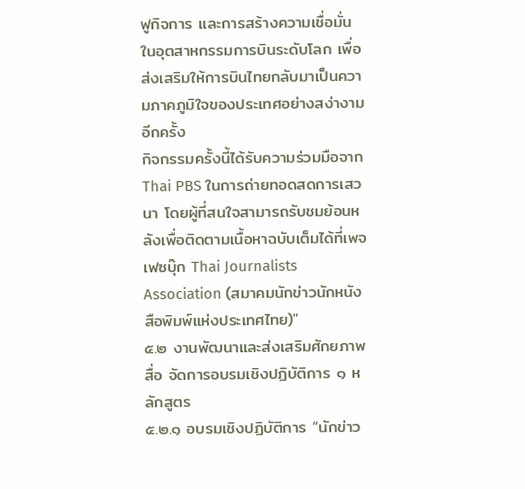ฟูกิจการ และการสร้างความเชื่อมั่นในอุตสาหกรรมการบินระดับโลก เพื่อส่งเสริมให้การบินไทยกลับมาเป็นความภาคภูมิใจของประเทศอย่างสง่างามอีกครั้ง
กิจกรรมครั้งนี้ได้รับความร่วมมือจาก Thai PBS ในการถ่ายทอดสดการเสวนา โดยผู้ที่สนใจสามารถรับชมย้อนหลังเพื่อติดตามเนื้อหาฉบับเต็มได้ที่เพจเฟซบุ๊ก Thai Journalists Association (สมาคมนักข่าวนักหนังสือพิมพ์แห่งประเทศไทย)"
๕.๒ งานพัฒนาและส่งเสริมศักยภาพสื่อ จัดการอบรมเชิงปฏิบัติการ ๑ หลักสูตร
๕.๒.๑ อบรมเชิงปฏิบัติการ “นักข่าว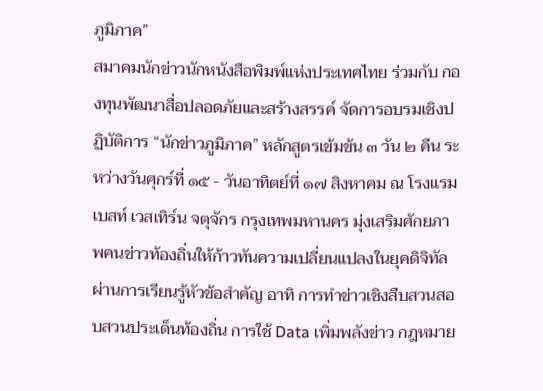ภูมิภาค”
สมาคมนักข่าวนักหนังสือพิมพ์แห่งประเทศไทย ร่วมกับ กองทุนพัฒนาสื่อปลอดภัยและสร้างสรรค์ จัดการอบรมเชิงปฏิบัติการ “นักข่าวภูมิภาค” หลักสูตรเข้มข้น ๓ วัน ๒ คืน ระหว่างวันศุกร์ที่ ๑๕ - วันอาทิตย์ที่ ๑๗ สิงหาคม ณ โรงแรมเบสท์ เวสเทิร์น จตุจักร กรุงเทพมหานคร มุ่งเสริมศักยภาพคนข่าวท้องถิ่นให้ก้าวทันความเปลี่ยนแปลงในยุคดิจิทัล ผ่านการเรียนรู้หัวข้อสำคัญ อาทิ การทำข่าวเชิงสืบสวนสอบสวนประเด็นท้องถิ่น การใช้ Data เพิ่มพลังข่าว กฎหมาย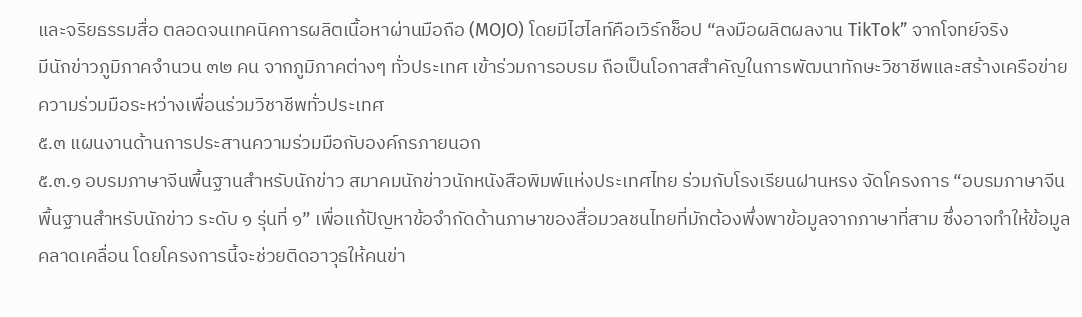และจริยธรรมสื่อ ตลอดจนเทคนิคการผลิตเนื้อหาผ่านมือถือ (MOJO) โดยมีไฮไลท์คือเวิร์กช็อป “ลงมือผลิตผลงาน TikTok” จากโจทย์จริง
มีนักข่าวภูมิภาคจำนวน ๓๒ คน จากภูมิภาคต่างๆ ทั่วประเทศ เข้าร่วมการอบรม ถือเป็นโอกาสสำคัญในการพัฒนาทักษะวิชาชีพและสร้างเครือข่ายความร่วมมือระหว่างเพื่อนร่วมวิชาชีพทั่วประเทศ
๕.๓ แผนงานด้านการประสานความร่วมมือกับองค์กรภายนอก
๕.๓.๑ อบรมภาษาจีนพื้นฐานสำหรับนักข่าว สมาคมนักข่าวนักหนังสือพิมพ์แห่งประเทศไทย ร่วมกับโรงเรียนฝานหรง จัดโครงการ “อบรมภาษาจีนพื้นฐานสำหรับนักข่าว ระดับ ๑ รุ่นที่ ๑” เพื่อแก้ปัญหาข้อจำกัดด้านภาษาของสื่อมวลชนไทยที่มักต้องพึ่งพาข้อมูลจากภาษาที่สาม ซึ่งอาจทำให้ข้อมูลคลาดเคลื่อน โดยโครงการนี้จะช่วยติดอาวุธให้คนข่า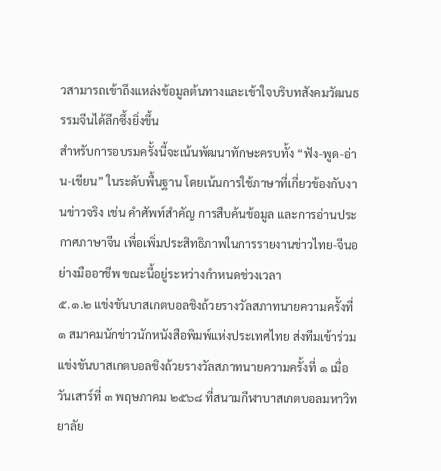วสามารถเข้าถึงแหล่งข้อมูลต้นทางและเข้าใจบริบทสังคมวัฒนธรรมจีนได้ลึกซึ้งยิ่งขึ้น
สำหรับการอบรมครั้งนี้จะเน้นพัฒนาทักษะครบทั้ง “ฟัง-พูด-อ่าน-เขียน” ในระดับพื้นฐาน โดยเน้นการใช้ภาษาที่เกี่ยวข้องกับงานข่าวจริง เช่น คำศัพท์สำคัญ การสืบค้นข้อมูล และการอ่านประกาศภาษาจีน เพื่อเพิ่มประสิทธิภาพในการรายงานข่าวไทย-จีนอย่างมืออาชีพ ขณะนี้อยู่ระหว่างกำหนดช่วงเวลา
๕.๑.๒ แข่งขันบาสเกตบอลชิงถ้วยรางวัลสภาทนายความครั้งที่ ๑ สมาคมนักข่าวนักหนังสือพิมพ์แห่งประเทศไทย ส่งทีมเข้าร่วมแข่งขันบาสเกตบอลชิงถ้วยรางวัลสภาทนายความครั้งที่ ๑ เมื่อวันเสาร์ที่ ๓ พฤษภาคม ๒๕๖๘ ที่สนามกีฬาบาสเกตบอลมหาวิทยาลัย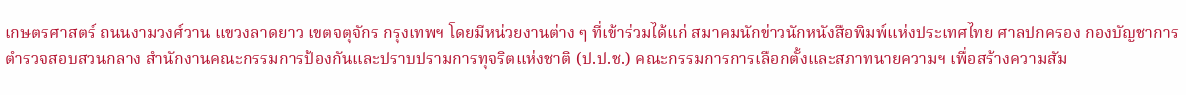เกษตรศาสตร์ ถนนงามวงศ์วาน แขวงลาดยาว เขตจตุจักร กรุงเทพฯ โดยมีหน่วยงานต่าง ๆ ที่เข้าร่วมได้แก่ สมาคมนักข่าวนักหนังสือพิมพ์แห่งประเทศไทย ศาลปกครอง กองบัญชาการตำรวจสอบสวนกลาง สำนักงานคณะกรรมการป้องกันและปราบปรามการทุจริตแห่งชาติ (ป.ป.ช.) คณะกรรมการการเลือกตั้งและสภาทนายความฯ เพื่อสร้างความสัม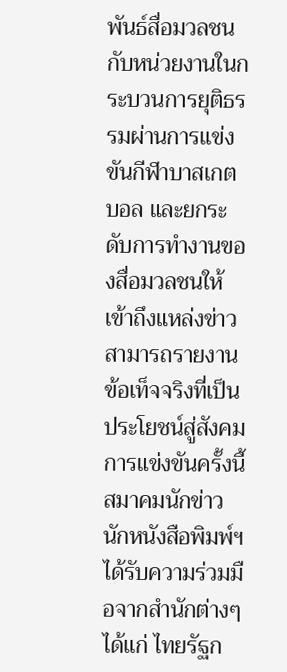พันธ์สื่อมวลชนกับหน่วยงานในกระบวนการยุติธรรมผ่านการแข่งขันกีฬาบาสเกตบอล และยกระดับการทำงานของสื่อมวลชนให้เข้าถึงแหล่งข่าว สามารถรายงานข้อเท็จจริงที่เป็นประโยชน์สู่สังคม
การแข่งขันครั้งนี้สมาคมนักข่าวนักหนังสือพิมพ์ฯ ได้รับความร่วมมือจากสำนักต่างๆ ได้แก่ ไทยรัฐก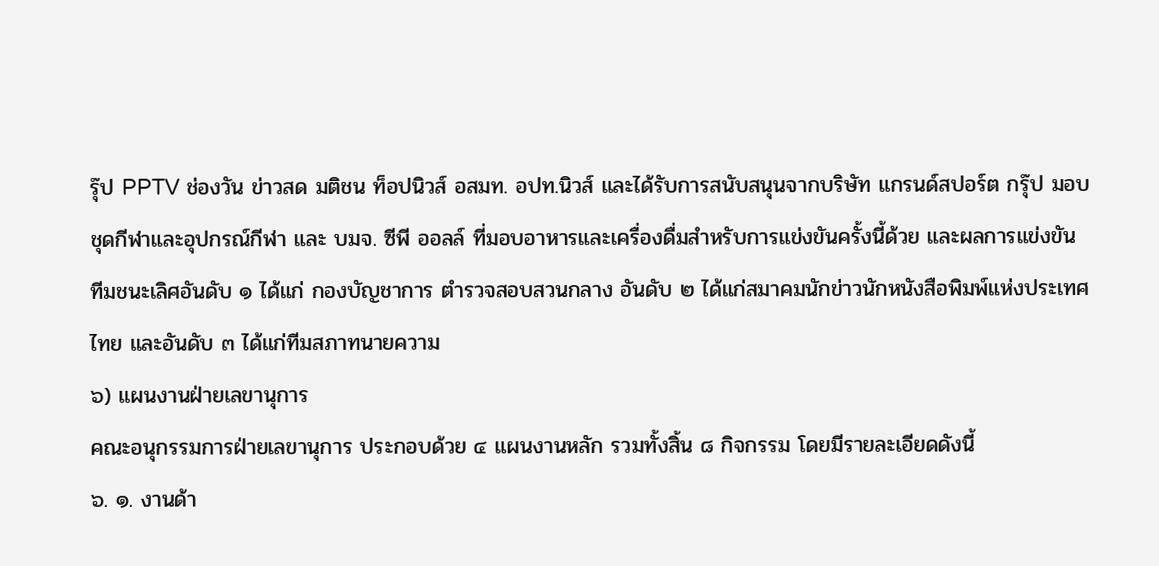รุ๊ป PPTV ช่องวัน ข่าวสด มติชน ท็อปนิวส์ อสมท. อปท.นิวส์ และได้รับการสนับสนุนจากบริษัท แกรนด์สปอร์ต กรุ๊ป มอบชุดกีฬาและอุปกรณ์กีฬา และ บมจ. ซีพี ออลล์ ที่มอบอาหารและเครื่องดื่มสำหรับการแข่งขันครั้งนี้ด้วย และผลการแข่งขัน ทีมชนะเลิศอันดับ ๑ ได้แก่ กองบัญชาการ ตำรวจสอบสวนกลาง อันดับ ๒ ได้แก่สมาคมนักข่าวนักหนังสือพิมพ์แห่งประเทศไทย และอันดับ ๓ ได้แก่ทีมสภาทนายความ
๖) แผนงานฝ่ายเลขานุการ
คณะอนุกรรมการฝ่ายเลขานุการ ประกอบด้วย ๔ แผนงานหลัก รวมทั้งสิ้น ๘ กิจกรรม โดยมีรายละเอียดดังนี้
๖. ๑. งานด้า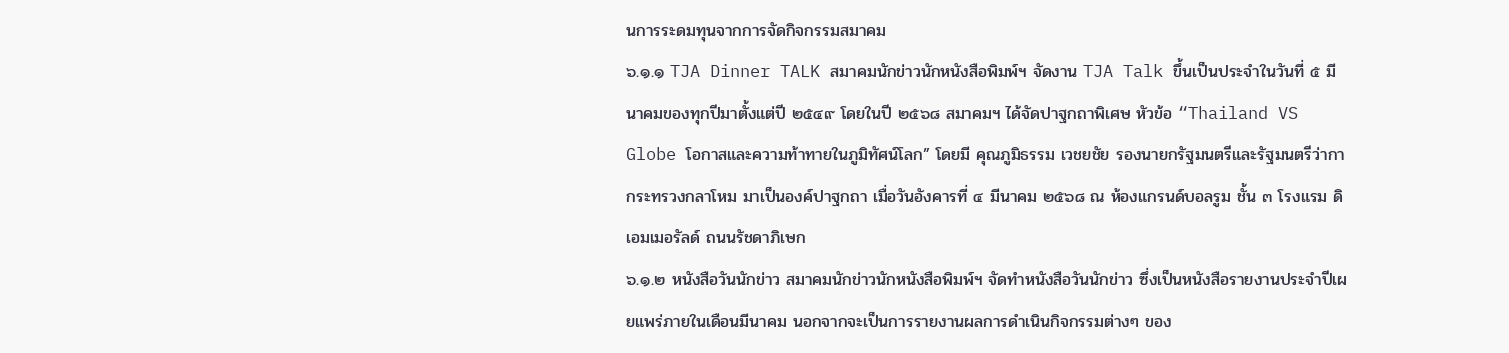นการระดมทุนจากการจัดกิจกรรมสมาคม
๖.๑.๑ TJA Dinner TALK สมาคมนักข่าวนักหนังสือพิมพ์ฯ จัดงาน TJA Talk ขึ้นเป็นประจำในวันที่ ๕ มีนาคมของทุกปีมาตั้งแต่ปี ๒๕๔๙ โดยในปี ๒๕๖๘ สมาคมฯ ได้จัดปาฐกถาพิเศษ หัวข้อ “Thailand VS Globe โอกาสและความท้าทายในภูมิทัศน์โลก” โดยมี คุณภูมิธรรม เวชยชัย รองนายกรัฐมนตรีและรัฐมนตรีว่ากากระทรวงกลาโหม มาเป็นองค์ปาฐกถา เมื่อวันอังคารที่ ๔ มีนาคม ๒๕๖๘ ณ ห้องแกรนด์บอลรูม ชั้น ๓ โรงแรม ดิ เอมเมอรัลด์ ถนนรัชดาภิเษก
๖.๑.๒ หนังสือวันนักข่าว สมาคมนักข่าวนักหนังสือพิมพ์ฯ จัดทำหนังสือวันนักข่าว ซึ่งเป็นหนังสือรายงานประจำปีเผยแพร่ภายในเดือนมีนาคม นอกจากจะเป็นการรายงานผลการดำเนินกิจกรรมต่างๆ ของ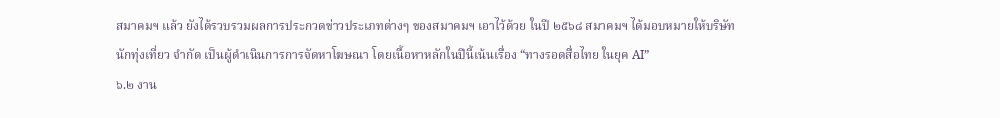สมาคมฯ แล้ว ยังได้รวบรวมผลการประกวดข่าวประเภทต่างๆ ของสมาคมฯ เอาไว้ด้วย ในปี ๒๕๖๘ สมาคมฯ ได้มอบหมายให้บริษัท นักทุ่งเที่ยว จำกัด เป็นผู้ดำเนินการการจัดหาโฆษณา โดยเนื้อหาหลักในปีนี้เน้นเรื่อง “ทางรอดสื่อไทย ในยุค AI”
๖.๒ งาน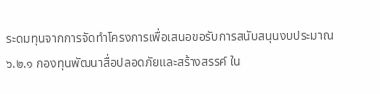ระดมทุนจากการจัดทำโครงการเพื่อเสนอขอรับการสนับสนุนงบประมาณ
๖.๒.๑ กองทุนพัฒนาสื่อปลอดภัยและสร้างสรรค์ ใน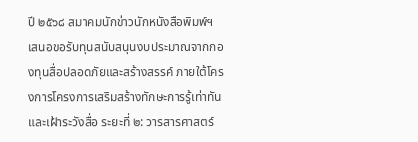ปี ๒๕๖๘ สมาคมนักข่าวนักหนังสือพิมพ์ฯ เสนอขอรับทุนสนับสนุนงบประมาณจากกองทุนสื่อปลอดภัยและสร้างสรรค์ ภายใต้โครงการโครงการเสริมสร้างทักษะการรู้เท่าทันและเฝ้าระวังสื่อ ระยะที่ ๒: วารสารศาสตร์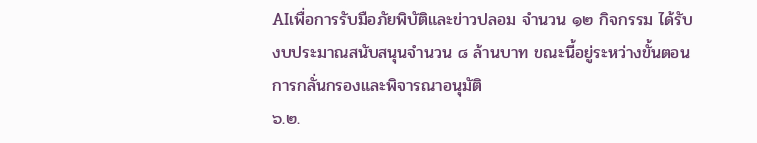AIเพื่อการรับมือภัยพิบัติและข่าวปลอม จำนวน ๑๒ กิจกรรม ได้รับงบประมาณสนับสนุนจำนวน ๘ ล้านบาท ขณะนี้อยู่ระหว่างขั้นตอนการกลั่นกรองและพิจารณาอนุมัติ
๖.๒.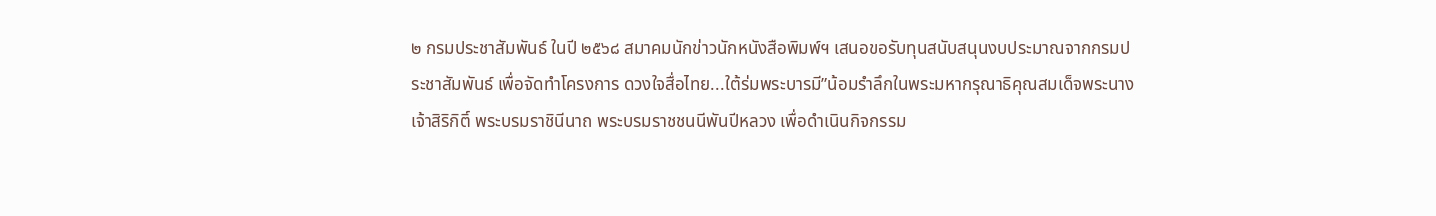๒ กรมประชาสัมพันธ์ ในปี ๒๕๖๘ สมาคมนักข่าวนักหนังสือพิมพ์ฯ เสนอขอรับทุนสนับสนุนงบประมาณจากกรมประชาสัมพันธ์ เพื่อจัดทำโครงการ ดวงใจสื่อไทย...ใต้ร่มพระบารมี”น้อมรำลึกในพระมหากรุณาธิคุณสมเด็จพระนางเจ้าสิริกิติ์ พระบรมราชินีนาถ พระบรมราชชนนีพันปีหลวง เพื่อดำเนินกิจกรรม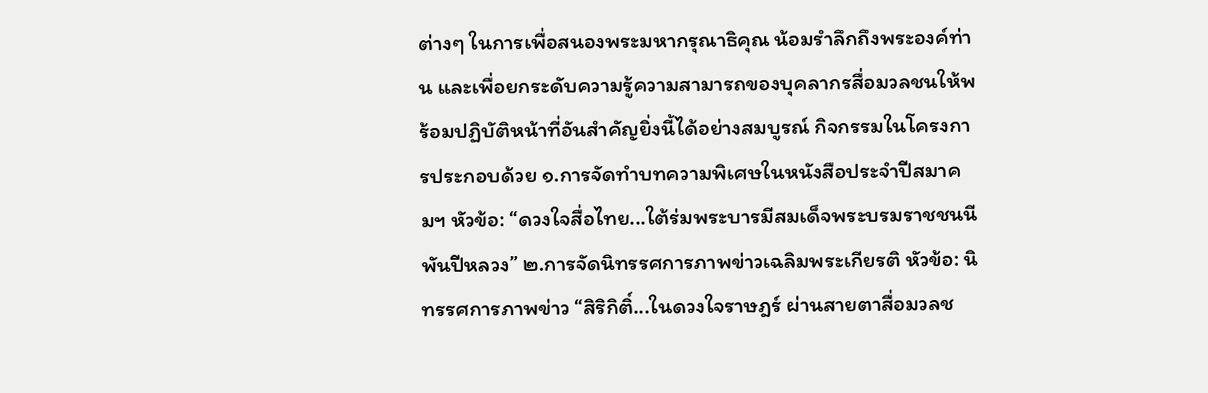ต่างๆ ในการเพื่อสนองพระมหากรุณาธิคุณ น้อมรำลึกถึงพระองค์ท่าน และเพื่อยกระดับความรู้ความสามารถของบุคลากรสื่อมวลชนให้พร้อมปฏิบัติหน้าที่อันสำคัญยิ่งนี้ได้อย่างสมบูรณ์ กิจกรรมในโครงการประกอบด้วย ๑.การจัดทำบทความพิเศษในหนังสือประจำปีสมาคมฯ หัวข้อ: “ดวงใจสื่อไทย...ใต้ร่มพระบารมีสมเด็จพระบรมราชชนนีพันปีหลวง” ๒.การจัดนิทรรศการภาพข่าวเฉลิมพระเกียรติ หัวข้อ: นิทรรศการภาพข่าว “สิริกิติ์...ในดวงใจราษฎร์ ผ่านสายตาสื่อมวลช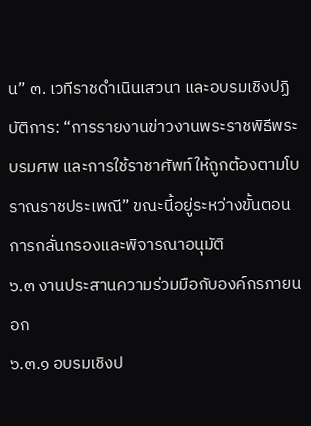น” ๓. เวทีราชดำเนินเสวนา และอบรมเชิงปฏิบัติการ: “การรายงานข่าวงานพระราชพิธีพระบรมศพ และการใช้ราชาศัพท์ให้ถูกต้องตามโบราณราชประเพณี” ขณะนี้อยู่ระหว่างขั้นตอนการกลั่นกรองและพิจารณาอนุมัติ
๖.๓ งานประสานความร่วมมือกับองค์กรภายนอก
๖.๓.๑ อบรมเชิงป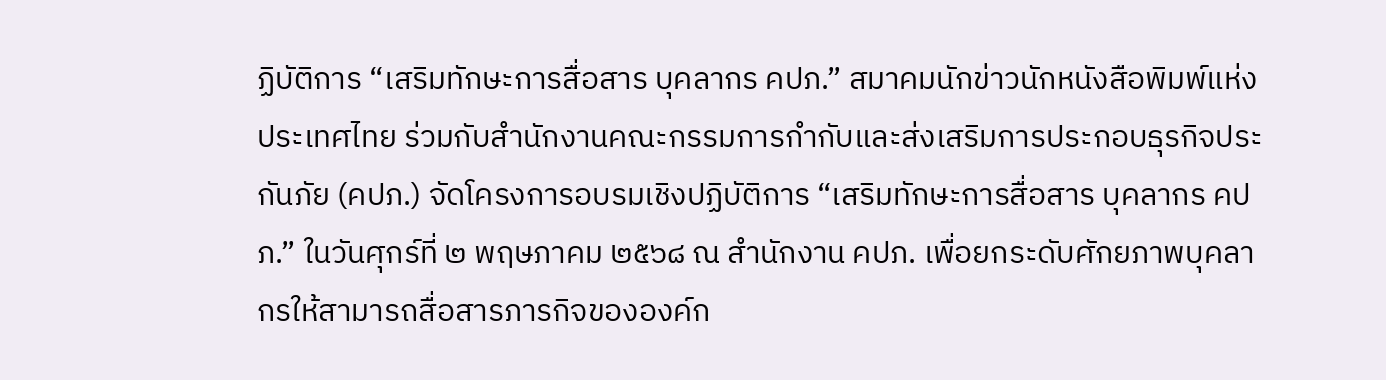ฏิบัติการ “เสริมทักษะการสื่อสาร บุคลากร คปภ.” สมาคมนักข่าวนักหนังสือพิมพ์แห่งประเทศไทย ร่วมกับสำนักงานคณะกรรมการกำกับและส่งเสริมการประกอบธุรกิจประกันภัย (คปภ.) จัดโครงการอบรมเชิงปฏิบัติการ “เสริมทักษะการสื่อสาร บุคลากร คปภ.” ในวันศุกร์ที่ ๒ พฤษภาคม ๒๕๖๘ ณ สำนักงาน คปภ. เพื่อยกระดับศักยภาพบุคลากรให้สามารถสื่อสารภารกิจขององค์ก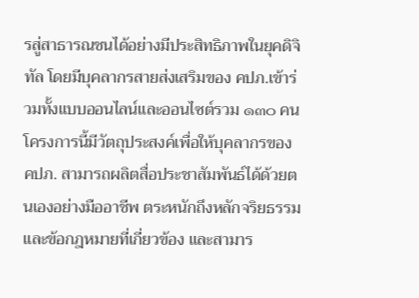รสู่สาธารณชนได้อย่างมีประสิทธิภาพในยุคดิจิทัล โดยมีบุคลากรสายส่งเสริมของ คปภ.เข้าร่วมทั้งแบบออนไลน์และออนไซต์รวม ๑๓๐ คน
โครงการนี้มีวัตถุประสงค์เพื่อให้บุคลากรของ คปภ. สามารถผลิตสื่อประชาสัมพันธ์ได้ด้วยตนเองอย่างมืออาชีพ ตระหนักถึงหลักจริยธรรมและข้อกฎหมายที่เกี่ยวข้อง และสามาร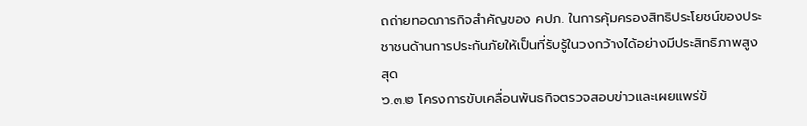ถถ่ายทอดภารกิจสำคัญของ คปภ. ในการคุ้มครองสิทธิประโยชน์ของประชาชนด้านการประกันภัยให้เป็นที่รับรู้ในวงกว้างได้อย่างมีประสิทธิภาพสูงสุด
๖.๓.๒ โครงการขับเคลื่อนพันธกิจตรวจสอบข่าวและเผยแพร่ข้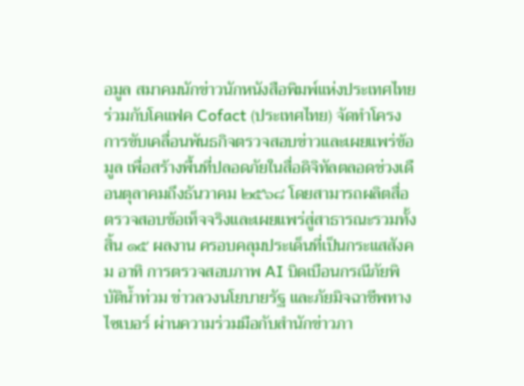อมูล สมาคมนักข่าวนักหนังสือพิมพ์แห่งประเทศไทย ร่วมกับโคแฟค Cofact (ประเทศไทย) จัดทำโครงการขับเคลื่อนพันธกิจตรวจสอบข่าวและเผยแพร่ข้อมูล เพื่อสร้างพื้นที่ปลอดภัยในสื่อดิจิทัลตลอดช่วงเดือนตุลาคมถึงธันวาคม ๒๕๖๘ โดยสามารถผลิตสื่อตรวจสอบข้อเท็จจริงและเผยแพร่สู่สาธารณะรวมทั้งสิ้น ๑๕ ผลงาน ครอบคลุมประเด็นที่เป็นกระแสสังคม อาทิ การตรวจสอบภาพ AI บิดเบือนกรณีภัยพิบัติน้ำท่วม ข่าวลวงนโยบายรัฐ และภัยมิจฉาชีพทางไซเบอร์ ผ่านความร่วมมือกับสำนักข่าวภา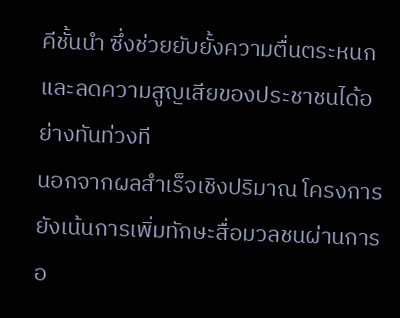คีชั้นนำ ซึ่งช่วยยับยั้งความตื่นตระหนกและลดความสูญเสียของประชาชนได้อย่างทันท่วงที
นอกจากผลสำเร็จเชิงปริมาณ โครงการยังเน้นการเพิ่มทักษะสื่อมวลชนผ่านการอ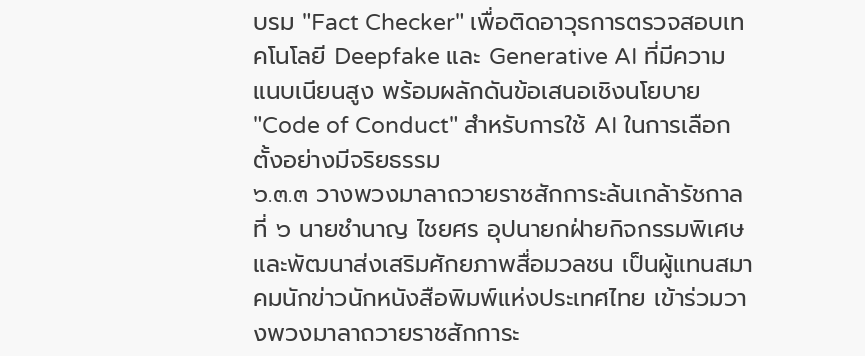บรม "Fact Checker" เพื่อติดอาวุธการตรวจสอบเทคโนโลยี Deepfake และ Generative AI ที่มีความแนบเนียนสูง พร้อมผลักดันข้อเสนอเชิงนโยบาย "Code of Conduct" สำหรับการใช้ AI ในการเลือกตั้งอย่างมีจริยธรรม
๖.๓.๓ วางพวงมาลาถวายราชสักการะล้นเกล้ารัชกาลที่ ๖ นายชำนาญ ไชยศร อุปนายกฝ่ายกิจกรรมพิเศษและพัฒนาส่งเสริมศักยภาพสื่อมวลชน เป็นผู้แทนสมาคมนักข่าวนักหนังสือพิมพ์แห่งประเทศไทย เข้าร่วมวางพวงมาลาถวายราชสักการะ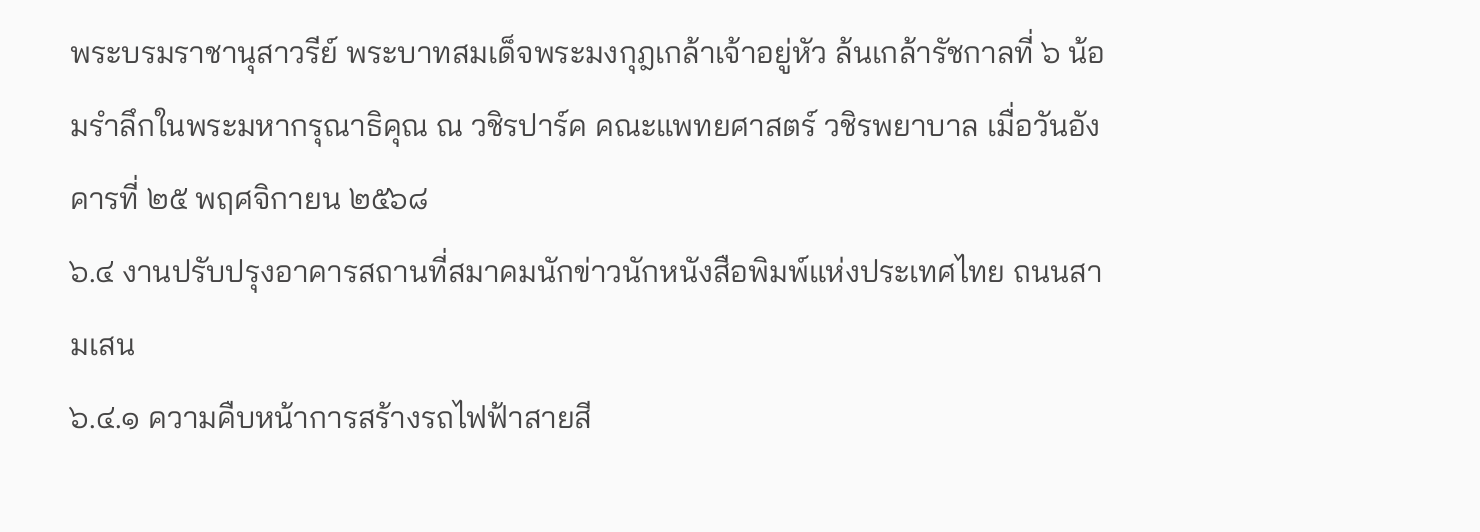พระบรมราชานุสาวรีย์ พระบาทสมเด็จพระมงกุฎเกล้าเจ้าอยู่หัว ล้นเกล้ารัชกาลที่ ๖ น้อมรำลึกในพระมหากรุณาธิคุณ ณ วชิรปาร์ค คณะแพทยศาสตร์ วชิรพยาบาล เมื่อวันอังคารที่ ๒๕ พฤศจิกายน ๒๕๖๘
๖.๔ งานปรับปรุงอาคารสถานที่สมาคมนักข่าวนักหนังสือพิมพ์แห่งประเทศไทย ถนนสามเสน
๖.๔.๑ ความคืบหน้าการสร้างรถไฟฟ้าสายสี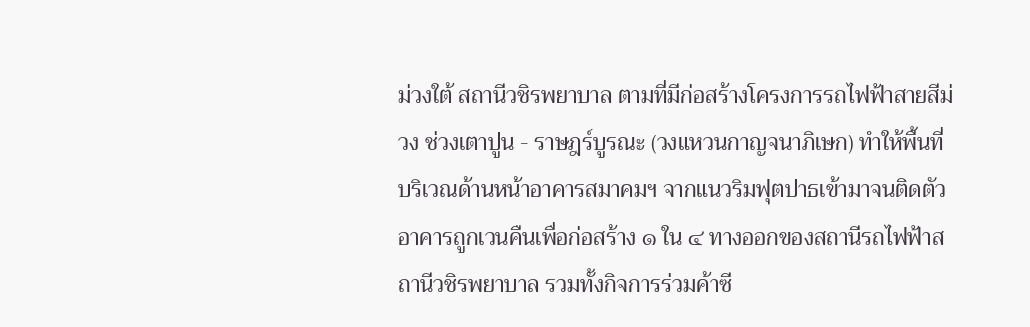ม่วงใต้ สถานีวชิรพยาบาล ตามที่มีก่อสร้างโครงการรถไฟฟ้าสายสีม่วง ช่วงเตาปูน - ราษฎร์บูรณะ (วงแหวนกาญจนาภิเษก) ทำให้พื้นที่บริเวณด้านหน้าอาคารสมาคมฯ จากแนวริมฟุตปาธเข้ามาจนติดตัวอาคารถูกเวนคืนเพื่อก่อสร้าง ๑ ใน ๔ ทางออกของสถานีรถไฟฟ้าสถานีวชิรพยาบาล รวมทั้งกิจการร่วมค้าซี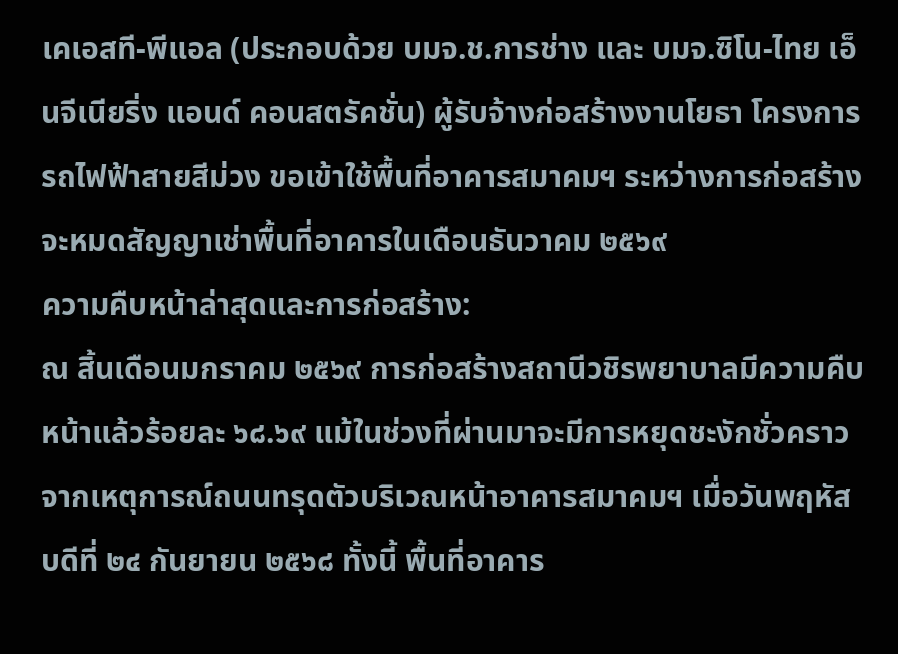เคเอสที-พีแอล (ประกอบด้วย บมจ.ช.การช่าง และ บมจ.ซิโน-ไทย เอ็นจีเนียริ่ง แอนด์ คอนสตรัคชั่น) ผู้รับจ้างก่อสร้างงานโยธา โครงการรถไฟฟ้าสายสีม่วง ขอเข้าใช้พื้นที่อาคารสมาคมฯ ระหว่างการก่อสร้าง จะหมดสัญญาเช่าพื้นที่อาคารในเดือนธันวาคม ๒๕๖๙
ความคืบหน้าล่าสุดและการก่อสร้าง:
ณ สิ้นเดือนมกราคม ๒๕๖๙ การก่อสร้างสถานีวชิรพยาบาลมีความคืบหน้าแล้วร้อยละ ๖๘.๖๙ แม้ในช่วงที่ผ่านมาจะมีการหยุดชะงักชั่วคราวจากเหตุการณ์ถนนทรุดตัวบริเวณหน้าอาคารสมาคมฯ เมื่อวันพฤหัสบดีที่ ๒๔ กันยายน ๒๕๖๘ ทั้งนี้ พื้นที่อาคาร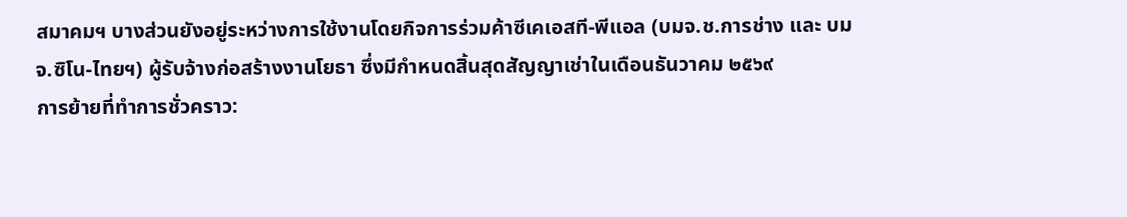สมาคมฯ บางส่วนยังอยู่ระหว่างการใช้งานโดยกิจการร่วมค้าซีเคเอสที-พีแอล (บมจ.ช.การช่าง และ บมจ.ซิโน-ไทยฯ) ผู้รับจ้างก่อสร้างงานโยธา ซึ่งมีกำหนดสิ้นสุดสัญญาเช่าในเดือนธันวาคม ๒๕๖๙
การย้ายที่ทำการชั่วคราว: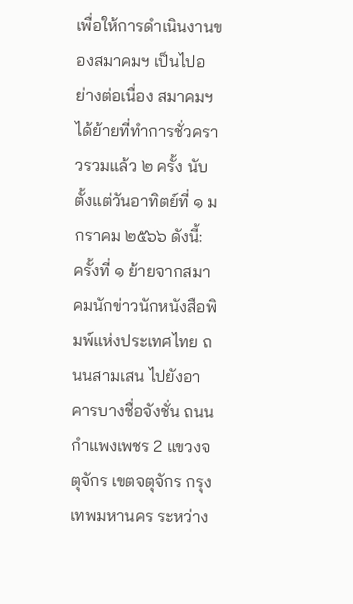เพื่อให้การดำเนินงานของสมาคมฯ เป็นไปอย่างต่อเนื่อง สมาคมฯ ได้ย้ายที่ทำการชั่วคราวรวมแล้ว ๒ ครั้ง นับตั้งแต่วันอาทิตย์ที่ ๑ มกราคม ๒๕๖๖ ดังนี้:
ครั้งที่ ๑ ย้ายจากสมาคมนักข่าวนักหนังสือพิมพ์แห่งประเทศไทย ถนนสามเสน ไปยังอาคารบางชื่อจังชั่น ถนนกำแพงเพชร 2 แขวงจตุจักร เขตจตุจักร กรุงเทพมหานคร ระหว่าง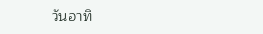วันอาทิ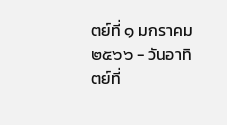ตย์ที่ ๑ มกราคม ๒๕๖๖ - วันอาทิตย์ที่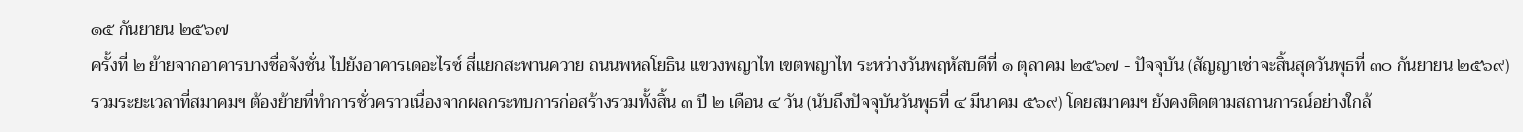๑๕ กันยายน ๒๕๖๗
ครั้งที่ ๒ ย้ายจากอาคารบางชื่อจังชั่น ไปยังอาคารเดอะไรซ์ สี่แยกสะพานควาย ถนนพหลโยธิน แขวงพญาไท เขตพญาไท ระหว่างวันพฤหัสบดีที่ ๑ ตุลาคม ๒๕๖๗ - ปัจจุบัน (สัญญาเช่าจะสิ้นสุดวันพุธที่ ๓๐ กันยายน ๒๕๖๙)
รวมระยะเวลาที่สมาคมฯ ต้องย้ายที่ทำการชั่วคราวเนื่องจากผลกระทบการก่อสร้างรวมทั้งสิ้น ๓ ปี ๒ เดือน ๔ วัน (นับถึงปัจจุบันวันพุธที่ ๔ มีนาคม ๕๖๙) โดยสมาคมฯ ยังคงติดตามสถานการณ์อย่างใกล้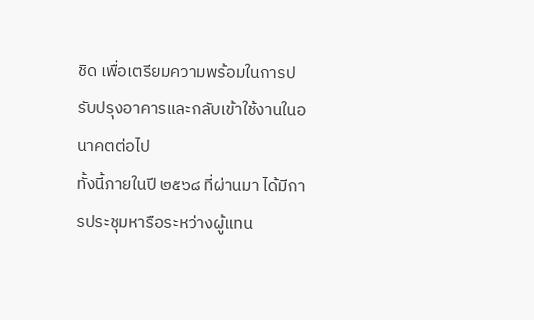ชิด เพื่อเตรียมความพร้อมในการปรับปรุงอาคารและกลับเข้าใช้งานในอนาคตต่อไป
ทั้งนี้ภายในปี ๒๕๖๘ ที่ผ่านมา ได้มีการประชุมหารือระหว่างผู้แทน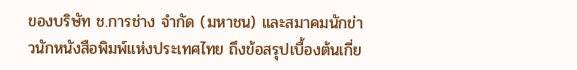ของบริษัท ช.การช่าง จำกัด (มหาชน) และสมาคมนักข่าวนักหนังสือพิมพ์แห่งประเทศไทย ถึงข้อสรุปเบื้องต้นเกี่ย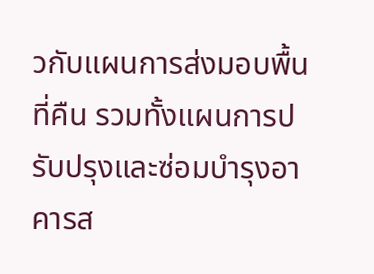วกับแผนการส่งมอบพื้นที่คืน รวมทั้งแผนการปรับปรุงและซ่อมบำรุงอาคารส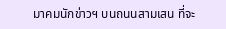มาคมนักข่าวฯ บนถนนสามเสน ที่จะ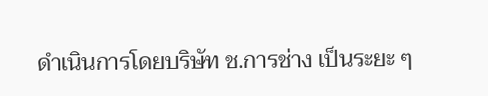ดำเนินการโดยบริษัท ช.การช่าง เป็นระยะ ๆ